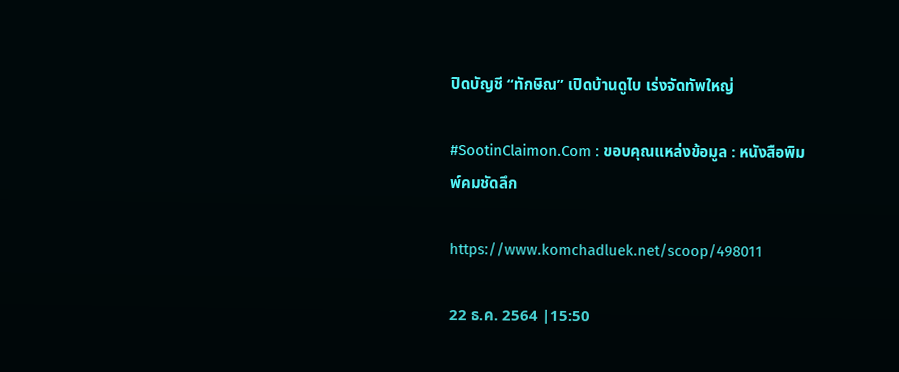ปิดบัญชี “ทักษิณ” เปิดบ้านดูไบ เร่งจัดทัพใหญ่

#SootinClaimon.Com : ขอบคุณแหล่งข้อมูล : หนังสือพิมพ์คมชัดลึก

https://www.komchadluek.net/scoop/498011

22 ธ.ค. 2564 |15:50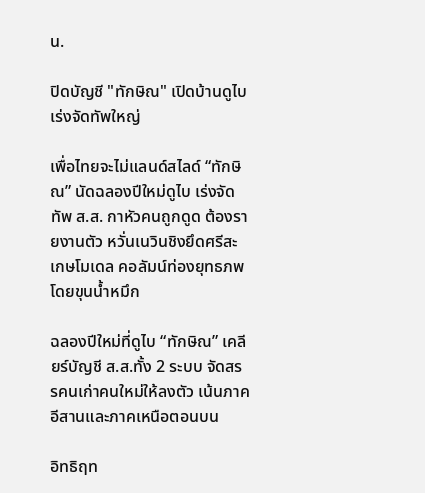น.

ปิดบัญชี "ทักษิณ" เปิดบ้านดูไบ เร่งจัดทัพใหญ่

เพื่อไทยจะไม่แลนด์สไลด์ “ทักษิณ” นัดฉลองปีใหม่ดูไบ เร่งจัดทัพ ส.ส. กาหัวคนถูกดูด ต้องรายงานตัว หวั่นเนวินชิงยึดศรีสะเกษโมเดล คอลัมน์ท่องยุทธภพ โดยขุนน้ำหมึก

ฉลองปีใหม่ที่ดูไบ “ทักษิณ” เคลียร์บัญชี ส.ส.ทั้ง 2 ระบบ จัดสรรคนเก่าคนใหม่ให้ลงตัว เน้นภาคอีสานและภาคเหนือตอนบน

อิทธิฤท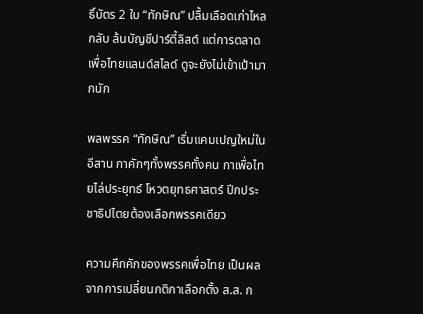ธิ์บัตร 2 ใบ “ทักษิณ” ปลื้มเลือดเก่าไหลกลับ ล้นบัญชีปาร์ตี้ลิสต์ แต่การตลาดเพื่อไทยแลนด์สไลด์ ดูจะยังไม่เข้าเป้ามากนัก

พลพรรค “ทักษิณ” เริ่มแคมเปญใหม่ในอีสาน กาคักๆทั้งพรรคทั้งคน กาเพื่อไทยไล่ประยุทธ์ โหวตยุทธศาสตร์ ปีกประชาธิปไตยต้องเลือกพรรคเดียว

ความคึกคักของพรรคเพื่อไทย เป็นผลจากการเปลี่ยนกติกาเลือกตั้ง ส.ส. ก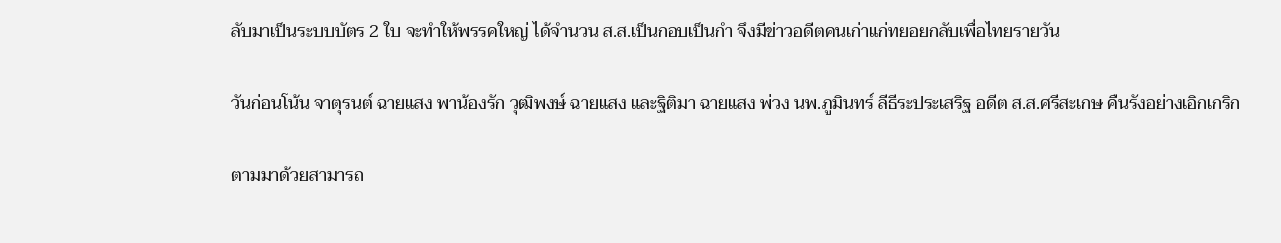ลับมาเป็นระบบบัตร 2 ใบ จะทำให้พรรคใหญ่ ได้จำนวน ส.ส.เป็นกอบเป็นกำ จึงมีข่าวอดีตคนเก่าแก่ทยอยกลับเพื่อไทยรายวัน

วันก่อนโน้น จาตุรนต์ ฉายแสง พาน้องรัก วุฒิพงษ์ ฉายแสง และฐิติมา ฉายแสง พ่วง นพ.ภูมินทร์ ลีธีระประเสริฐ อดีต ส.ส.ศรีสะเกษ คืนรังอย่างเอิกเกริก

ตามมาด้วยสามารถ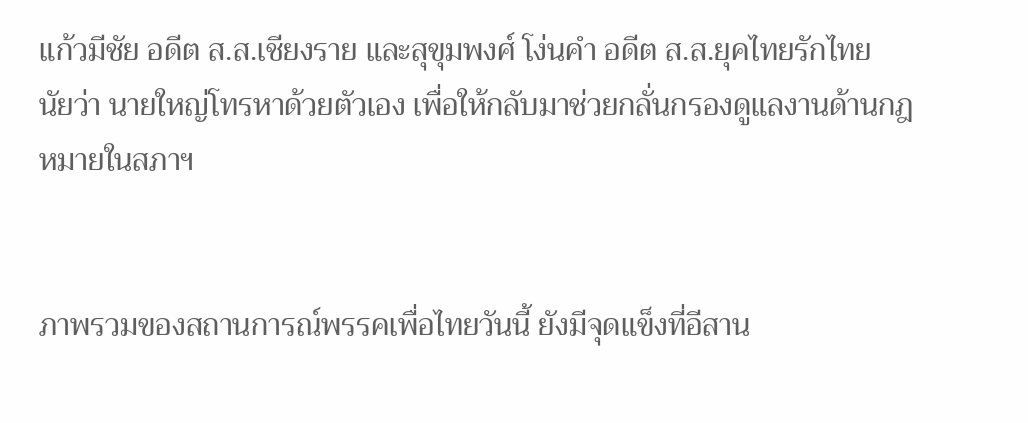แก้วมีชัย อดีต ส.ส.เชียงราย และสุขุมพงศ์ โง่นคำ อดีต ส.ส.ยุคไทยรักไทย นัยว่า นายใหญ่โทรหาด้วยตัวเอง เพื่อให้กลับมาช่วยกลั่นกรองดูแลงานด้านกฎหมายในสภาฯ


ภาพรวมของสถานการณ์พรรคเพื่อไทยวันนี้ ยังมีจุดแข็งที่อีสาน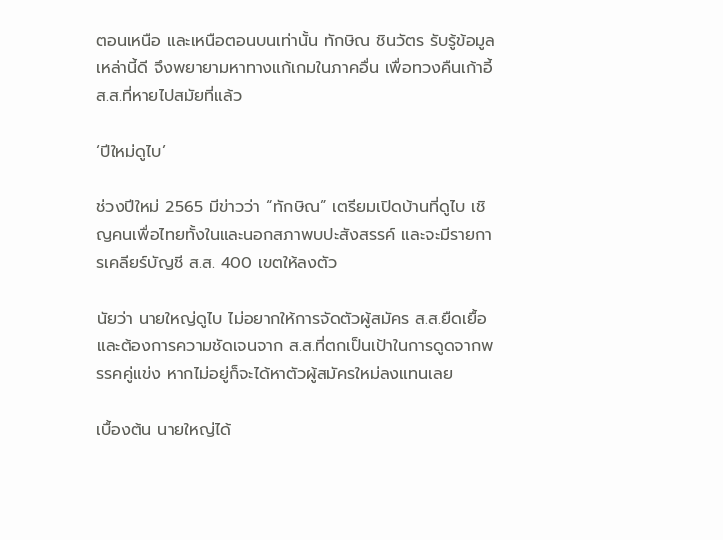ตอนเหนือ และเหนือตอนบนเท่านั้น ทักษิณ ชินวัตร รับรู้ข้อมูลเหล่านี้ดี จึงพยายามหาทางแก้เกมในภาคอื่น เพื่อทวงคืนเก้าอี้ ส.ส.ที่หายไปสมัยที่แล้ว

‘ปีใหม่ดูไบ’

ช่วงปีใหม่ 2565 มีข่าวว่า “ทักษิณ” เตรียมเปิดบ้านที่ดูไบ เชิญคนเพื่อไทยทั้งในและนอกสภาพบปะสังสรรค์ และจะมีรายการเคลียร์บัญชี ส.ส. 400 เขตให้ลงตัว

นัยว่า นายใหญ่ดูไบ ไม่อยากให้การจัดตัวผู้สมัคร ส.ส.ยืดเยื้อ และต้องการความชัดเจนจาก ส.ส.ที่ตกเป็นเป้าในการดูดจากพรรคคู่แข่ง หากไม่อยู่ก็จะได้หาตัวผู้สมัครใหม่ลงแทนเลย

เบื้องต้น นายใหญ่ได้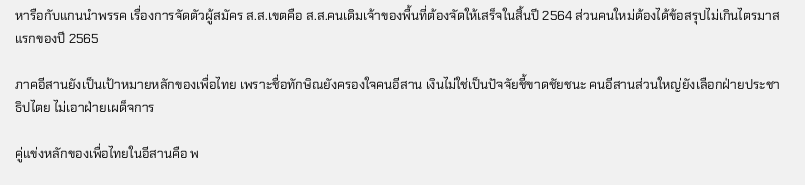หารือกับแกนนำพรรค เรื่องการจัดตัวผู้สมัคร ส.ส.เขตคือ ส.ส.คนเดิมเจ้าของพื้นที่ต้องจัดให้เสร็จในสิ้นปี 2564 ส่วนคนใหม่ต้องได้ข้อสรุปไม่เกินไตรมาสแรกของปี 2565

ภาคอีสานยังเป็นเป้าหมายหลักของเพื่อไทย เพราะชื่อทักษิณยังครองใจคนอีสาน เงินไม่ใช่เป็นปัจจัยชี้ขาดชัยชนะ คนอีสานส่วนใหญ่ยังเลือกฝ่ายประชาธิปไตย ไม่เอาฝ่ายเผด็จการ

คู่แข่งหลักของเพื่อไทยในอีสานคือ พ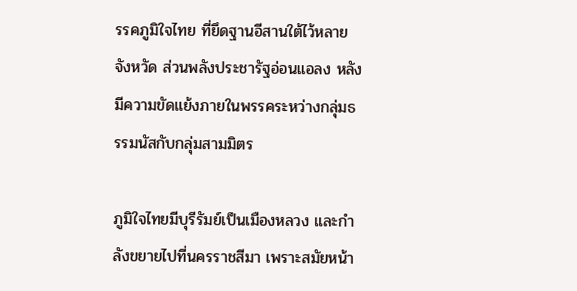รรคภูมิใจไทย ที่ยึดฐานอีสานใต้ไว้หลายจังหวัด ส่วนพลังประชารัฐอ่อนแอลง หลังมีความขัดแย้งภายในพรรคระหว่างกลุ่มธรรมนัสกับกลุ่มสามมิตร

ภูมิใจไทยมีบุรีรัมย์เป็นเมืองหลวง และกำลังขยายไปที่นครราชสีมา เพราะสมัยหน้า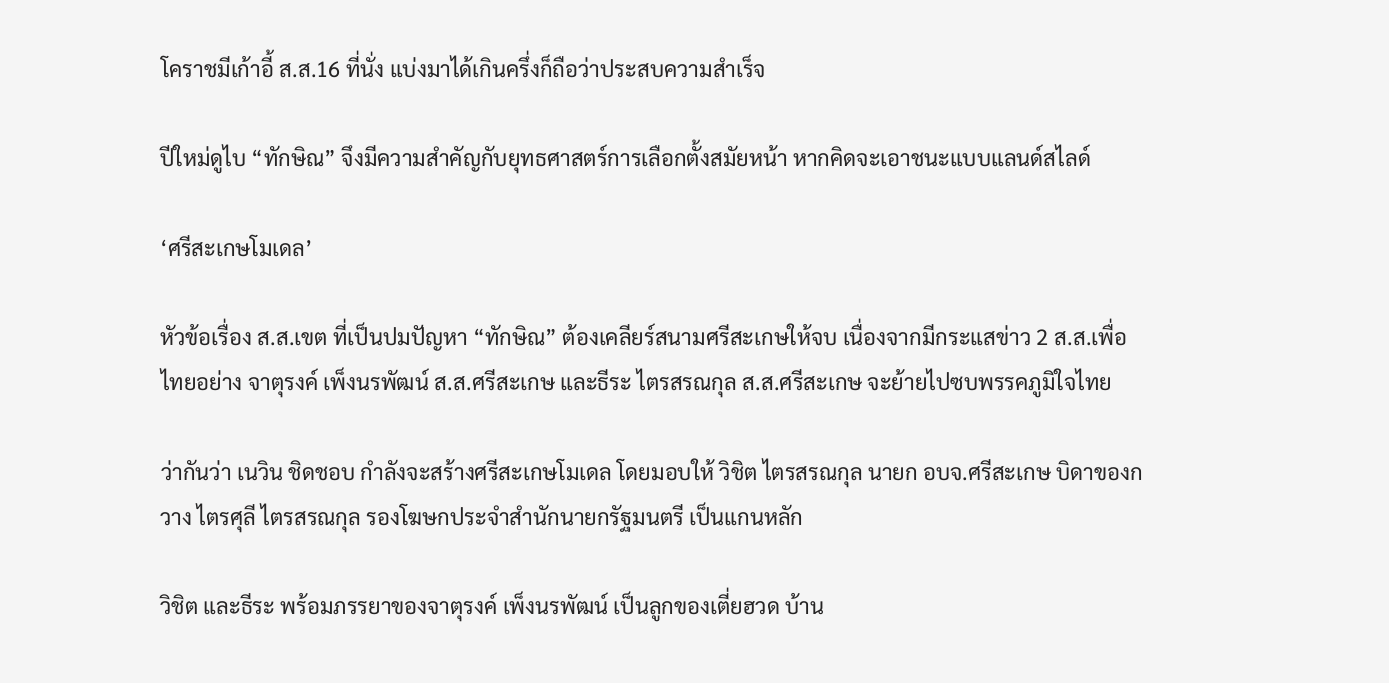โคราชมีเก้าอี้ ส.ส.16 ที่นั่ง แบ่งมาได้เกินครึ่งก็ถือว่าประสบความสำเร็จ

ปีใหม่ดูไบ “ทักษิณ” จึงมีความสำคัญกับยุทธศาสตร์การเลือกตั้งสมัยหน้า หากคิดจะเอาชนะแบบแลนด์สไลด์

‘ศรีสะเกษโมเดล’

หัวข้อเรื่อง ส.ส.เขต ที่เป็นปมปัญหา “ทักษิณ” ต้องเคลียร์สนามศรีสะเกษให้จบ เนื่องจากมีกระแสข่าว 2 ส.ส.เพื่อไทยอย่าง จาตุรงค์ เพ็งนรพัฒน์ ส.ส.ศรีสะเกษ และธีระ ไตรสรณกุล ส.ส.ศรีสะเกษ จะย้ายไปซบพรรคภูมิใจไทย

ว่ากันว่า เนวิน ชิดชอบ กำลังจะสร้างศรีสะเกษโมเดล โดยมอบให้ วิชิต ไตรสรณกุล นายก อบจ.ศรีสะเกษ บิดาของกวาง ไตรศุลี ไตรสรณกุล รองโฆษกประจำสำนักนายกรัฐมนตรี เป็นแกนหลัก

วิชิต และธีระ พร้อมภรรยาของจาตุรงค์ เพ็งนรพัฒน์ เป็นลูกของเตี่ยฮวด บ้าน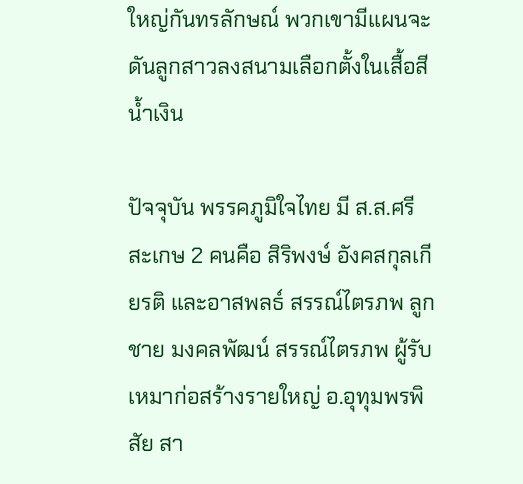ใหญ่กันทรลักษณ์ พวกเขามีแผนจะดันลูกสาวลงสนามเลือกตั้งในเสื้อสีน้ำเงิน

ปัจจุบัน พรรคภูมิใจไทย มี ส.ส.ศรีสะเกษ 2 คนคือ สิริพงษ์ อังคสกุลเกียรติ และอาสพลธ์ สรรณ์ไตรภพ ลูกชาย มงคลพัฒน์ สรรณ์ไตรภพ ผู้รับเหมาก่อสร้างรายใหญ่ อ.อุทุมพรพิสัย สา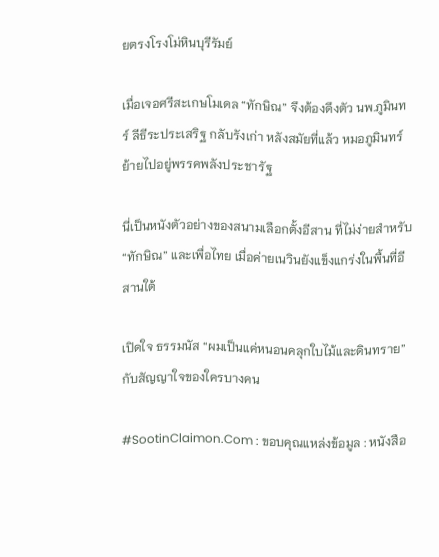ยตรงโรงโม่หินบุรีรัมย์

เมื่อเจอศรีสะเกษโมเดล “ทักษิณ” จึงต้องดึงตัว นพ.ภูมินทร์ ลีธีระประเสริฐ กลับรังเก่า หลังสมัยที่แล้ว หมอภูมินทร์ย้ายไปอยู่พรรคพลังประชารัฐ

นี่เป็นหนังตัวอย่างของสนามเลือกตั้งอีสาน ที่ไม่ง่ายสำหรับ “ทักษิณ” และเพื่อไทย เมื่อค่ายเนวินยังแข็งแกร่งในพื้นที่อีสานใต้

เปิดใจ ธรรมนัส “ผมเป็นแค่หนอนคลุกใบไม้และดินทราย”กับสัญญาใจของใครบางคน

#SootinClaimon.Com : ขอบคุณแหล่งข้อมูล : หนังสือ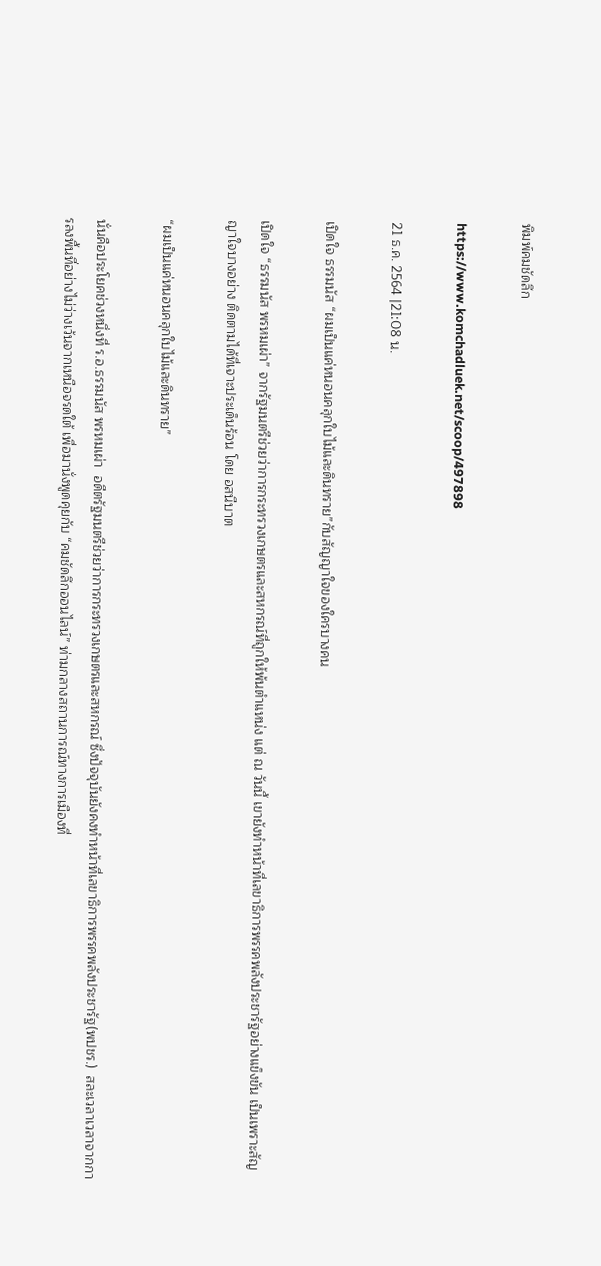พิมพ์คมชัดลึก

https://www.komchadluek.net/scoop/497898

21 ธ.ค. 2564 |21:08 น.

เปิดใจ ธรรมนัส “ผมเป็นแค่หนอนคลุกใบไม้และดินทราย”กับสัญญาใจของใครบางคน

เปิดใจ “ธรรมนัส พรหมเผ่า” จากรัฐมนตรีช่วยว่าการกระทรวงเกษตรและสหกรณ์ที่ถูกให้พ้นตำแหน่ง แต่ ณ วันนี้ เขายังทำหน้าที่เลขาธิการพรรคพลังประชารัฐอย่างแข็งขัน เป็นเพราะสัญญาใจบางอย่าง ติดตามได้ที่เจาะประเด็นร้อน โดย อสนีบาต

“ผมเป็นแค่หนอนคลุกใบไม้และดินทราย”

นั่นคือประโยคช่วงหนึ่งที่ ร.อ.ธรรมนัส พรหมเผ่า  อดีตรัฐมนตรีช่วยว่าการกระทรวงเกษตรและสหกรณ์ ซึ่งปัจจุบันยังคงทำหน้าที่เลขาธิการพรรคพลังประชารัฐ(พปชร.)  สละเวลาเวลาจากการลงพื้นที่อย่างไม่ว่างเว้นจากเหนือจรดใต้ เพื่อมานั่งพูดคุยกับ “คมชัดลึกออนไลน์” ท่ามกลางสถานการณ์ทางการเมืองที่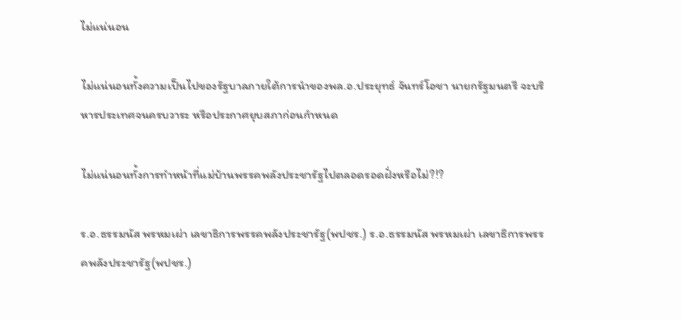ไม่แน่นอน

ไม่แน่นอนทั้งความเป็นไปของรัฐบาลภายใต้การนำของพล.อ.ประยุทธ์ จันทร์โอชา นายกรัฐมนตรี จะบริหารประเทศจนครบวาระ หรือประกาศยุบสภาก่อนกำหนด

ไม่แน่นอนทั้งการทำหน้าที่แม่บ้านพรรคพลังประชารัฐไปตลอดรอดฝั่งหรือไม่?!?

ร.อ.ธรรมนัส พรหมเผ่า เลขาธิการพรรคพลังประชารัฐ(พปชร.) ร.อ.ธรรมนัส พรหมเผ่า เลขาธิการพรรคพลังประชารัฐ(พปชร.)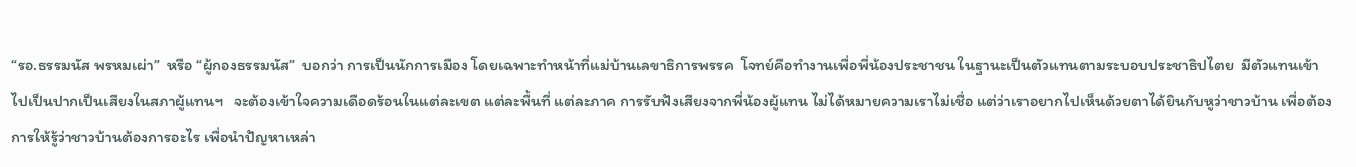“รอ.ธรรมนัส พรหมเผ่า”  หรือ “ผู้กองธรรมนัส”  บอกว่า การเป็นนักการเมือง โดยเฉพาะทำหน้าที่แม่บ้านเลขาธิการพรรค  โจทย์คือทำงานเพื่อพี่น้องประชาชน ในฐานะเป็นตัวแทนตามระบอบประชาธิปไตย  มีตัวแทนเข้าไปเป็นปากเป็นเสียงในสภาผู้แทนฯ   จะต้องเข้าใจความเดือดร้อนในแต่ละเขต แต่ละพื้นที่ แต่ละภาค การรับฟังเสียงจากพี่น้องผู้แทน ไม่ได้หมายความเราไม่เชื่อ แต่ว่าเราอยากไปเห็นด้วยตาได้ยินกับหูว่าชาวบ้าน เพื่อต้องการให้รู้ว่าชาวบ้านต้องการอะไร เพื่อนำปัญหาเหล่า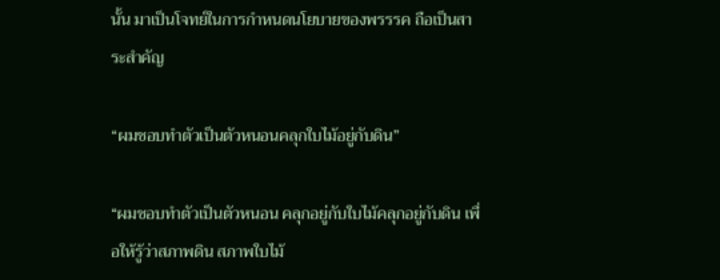นั้น มาเป็นโจทย์ในการกำหนดนโยบายของพรรรค ถือเป็นสาระสำคัญ

“ผมชอบทำตัวเป็นตัวหนอนคลุกใบไม้อยู่กับดิน”

“ผมชอบทำตัวเป็นตัวหนอน คลุกอยู่กับใบไม้คลุกอยู่กับดิน เพื่อให้รู้ว่าสภาพดิน สภาพใบไม้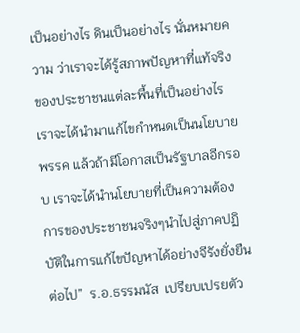เป็นอย่างไร ดินเป็นอย่างไร นั่นหมายความ ว่าเราจะได้รู้สภาพปัญหาที่แท้จริงของประชาชนแต่ละพื้นที่เป็นอย่างไร เราจะได้นำมาแก้ไขกำหนดเป็นนโยบายพรรค แล้วถ้ามีโอกาสเป็นรัฐบาลอีกรอบ เราจะได้นำนโยบายที่เป็นความต้องการของประชาชนจริงๆนำไปสู่ภาคปฏิบัติในการแก้ไขปัญหาได้อย่างจีรังยั่งยืนต่อไป”  ร.อ.ธรรมนัส  เปรียบเปรยตัว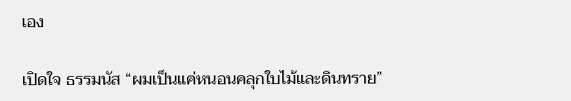เอง

เปิดใจ ธรรมนัส “ผมเป็นแค่หนอนคลุกใบไม้และดินทราย”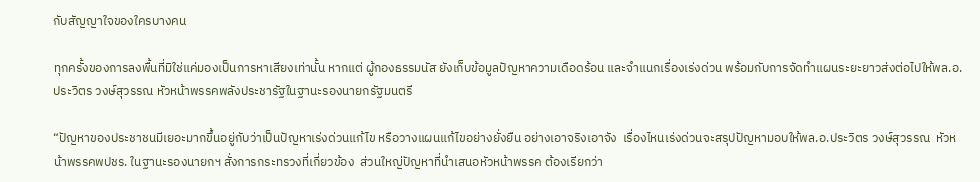กับสัญญาใจของใครบางคน

ทุกครั้งของการลงพื้นที่มิใช่แค่มองเป็นการหาเสียงเท่านั้น หากแต่ ผู้กองธรรมนัส ยังเก็บข้อมูลปัญหาความเดือดร้อน และจำแนกเรื่องเร่งด่วน พร้อมกับการจัดทำแผนระยะยาวส่งต่อไปให้พล.อ.ประวิตร วงษ์สุวรรณ หัวหน้าพรรคพลังประชารัฐในฐานะรองนายกรัฐมนตรี

“ปัญหาของประชาชนมีเยอะมากขึ้นอยู่กับว่าเป็นปัญหาเร่งด่วนแก้ไข หรือวางแผนแก้ไขอย่างยั่งยืน อย่างเอาจริงเอาจัง  เรื่องไหนเร่งด่วนจะสรุปปัญหามอบให้พล.อ.ประวิตร วงษ์สุวรรณ  หัวหน้าพรรคพปชร. ในฐานะรองนายกฯ สั่งการกระทรวงที่เกี่ยวข้อง  ส่วนใหญ่ปัญหาที่นำเสนอหัวหน้าพรรค ต้องเรียกว่า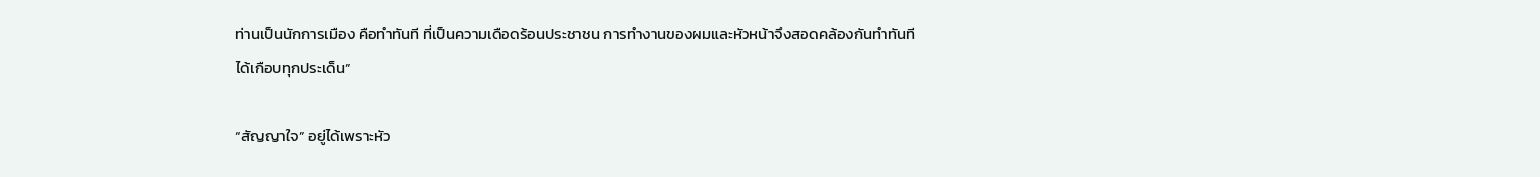ท่านเป็นนักการเมือง คือทำทันที ที่เป็นความเดือดร้อนประชาชน การทำงานของผมและหัวหน้าจึงสอดคล้องกันทำทันทีได้เกือบทุกประเด็น”

“สัญญาใจ” อยู่ได้เพราะหัว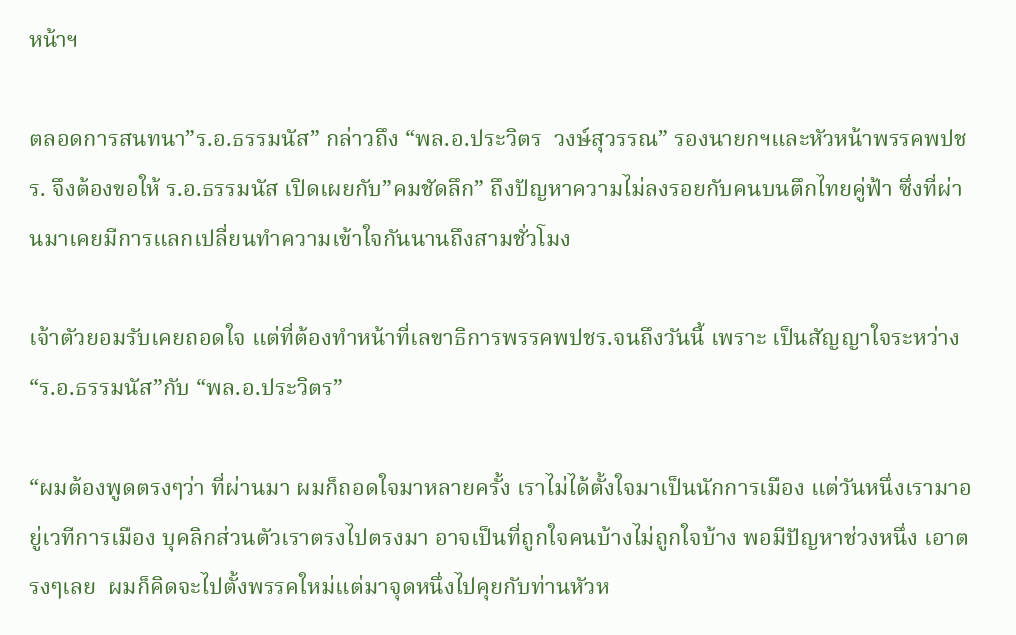หน้าฯ

ตลอดการสนทนา”ร.อ.ธรรมนัส” กล่าวถึง “พล.อ.ประวิตร  วงษ์สุวรรณ” รองนายกฯและหัวหน้าพรรคพปชร. จึงต้องขอให้ ร.อ.ธรรมนัส เปิดเผยกับ”คมชัดลึก” ถึงปัญหาความไม่ลงรอยกับคนบนตึกไทยคู่ฟ้า ซึ่งที่ผ่านมาเคยมีการแลกเปลี่ยนทำความเข้าใจกันนานถึงสามชั่วโมง

เจ้าตัวยอมรับเคยถอดใจ แต่ที่ต้องทำหน้าที่เลขาธิการพรรคพปชร.จนถึงวันนี้ เพราะ เป็นสัญญาใจระหว่าง “ร.อ.ธรรมนัส”กับ “พล.อ.ประวิตร”

“ผมต้องพูดตรงๆว่า ที่ผ่านมา ผมก็ถอดใจมาหลายครั้ง เราไม่ได้ตั้งใจมาเป็นนักการเมือง แต่วันหนึ่งเรามาอยู่เวทีการเมือง บุคลิกส่วนตัวเราตรงไปตรงมา อาจเป็นที่ถูกใจคนบ้างไม่ถูกใจบ้าง พอมีปัญหาช่วงหนึ่ง เอาตรงๆเลย  ผมก็คิดจะไปตั้งพรรคใหม่แต่มาจุดหนึ่งไปคุยกับท่านหัวห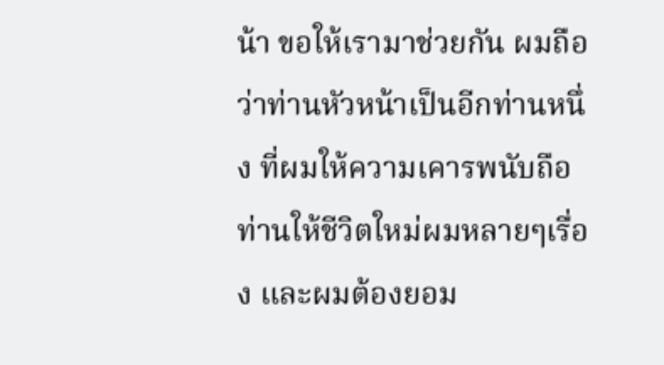น้า ขอให้เรามาช่วยกัน ผมถือว่าท่านหัวหน้าเป็นอีกท่านหนึ่ง ที่ผมให้ความเคารพนับถือ ท่านให้ชีวิตใหม่ผมหลายๆเรื่อง และผมต้องยอม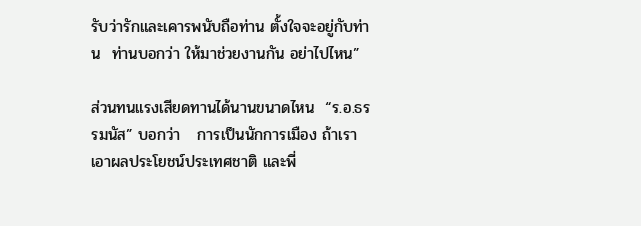รับว่ารักและเคารพนับถือท่าน ตั้งใจจะอยู่กับท่าน  ท่านบอกว่า ให้มาช่วยงานกัน อย่าไปไหน”

ส่วนทนแรงเสียดทานได้นานขนาดไหน  “ร.อ.ธรรมนัส” บอกว่า   การเป็นนักการเมือง ถ้าเราเอาผลประโยชน์ประเทศชาติ และพี่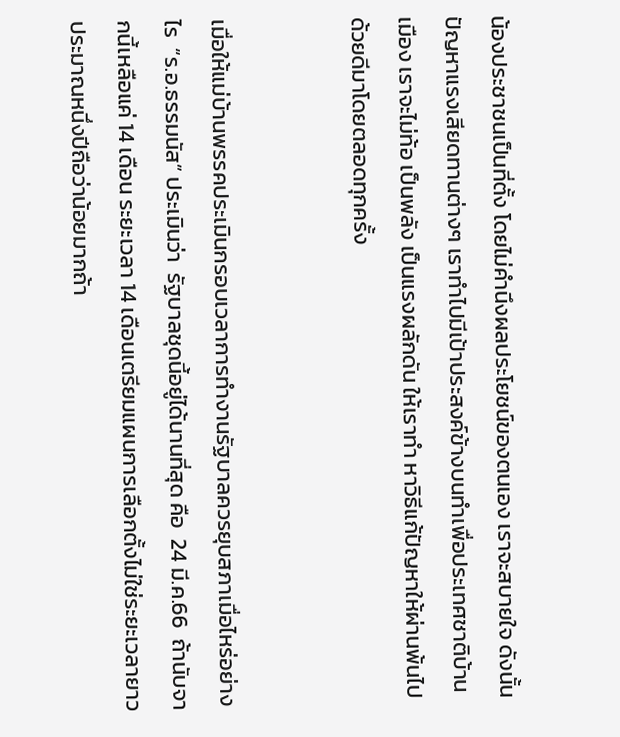น้องประชาชนเป็นที่ตั้ง โดยไม่คำนึงผลประโยชน์ของตนเอง เราจะสบายใจ ดังนั้น ปัญหาแรงเสียดทานต่างๆ เราทำไปมีเป้าประสงค์ข้างบนทำเพื่อประเทศชาติบ้านเมือง เราจะไม่ท้อ เป็นพลัง เป็นแรงผลักดัน ให้เราทำ หาวิธีแก้ปัญหาให้ผ่านพ้นไปด้วยดีมาโดยตลอดทุกครั้ง


เมื่อให้แม่บ้านพรรคประเมินกรอบเวลาการทำงานรัฐบาลควรยุบสภาเมื่อไหร่อย่างไร  “ร.อ.ธรรมนัส” ประเมินว่า  รัฐบาลชุดนี้อยู่ได้นานที่สุด คือ  24 มี.ค.66  ถ้านับจากนี้เหลือแค่ 14 เดือน ระยะเวลา 14 เดือนเตรียมแผนการเลือกตั้งไม่ใช่ระยะเวลายาว  ประมาณหนึ่งปีถือว่าน้อยมากถ้า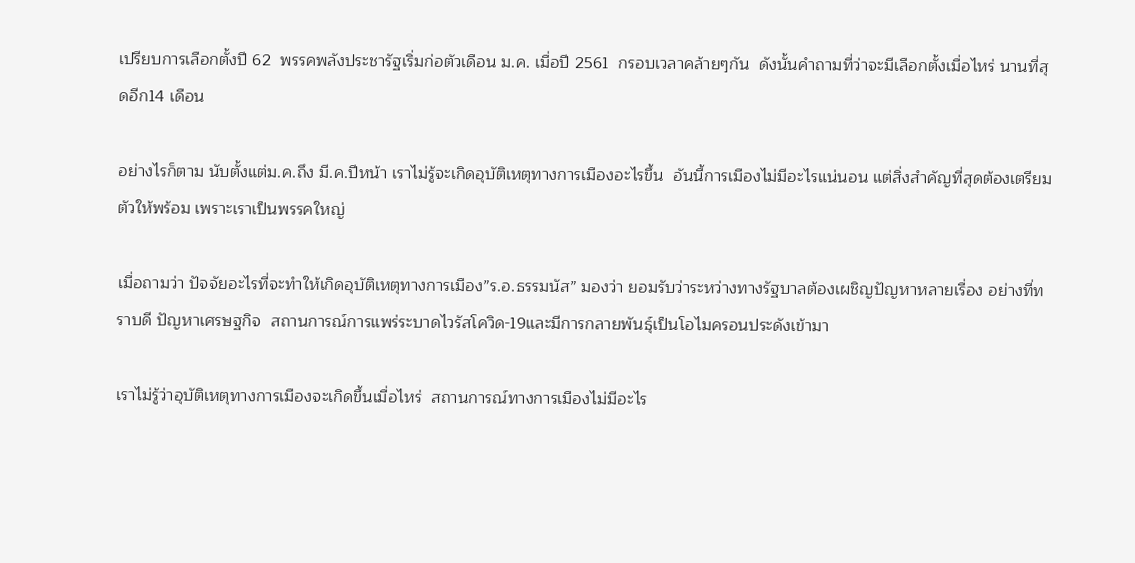เปรียบการเลือกตั้งปี 62  พรรคพลังประชารัฐเริ่มก่อตัวเดือน ม.ค. เมื่อปี 2561  กรอบเวลาคล้ายๆกัน  ดังนั้นคำถามที่ว่าจะมีเลือกตั้งเมื่อไหร่ นานที่สุดอีก14 เดือน

อย่างไรก็ตาม นับตั้งแต่ม.ค.ถึง มี.ค.ปีหน้า เราไม่รู้จะเกิดอุบัติเหตุทางการเมืองอะไรขึ้น  อันนี้การเมืองไม่มีอะไรแน่นอน แต่สิ่งสำคัญที่สุดต้องเตรียมตัวให้พร้อม เพราะเราเป็นพรรคใหญ่

เมื่อถามว่า ปัจจัยอะไรที่จะทำให้เกิดอุบัติเหตุทางการเมือง”ร.อ.ธรรมนัส” มองว่า ยอมรับว่าระหว่างทางรัฐบาลต้องเผชิญปัญหาหลายเรื่อง อย่างที่ทราบดี ปัญหาเศรษฐกิจ  สถานการณ์การแพร่ระบาดไวรัสโควิด-19และมีการกลายพันธุ์เป็นโอไมครอนประดังเข้ามา

เราไม่รู้ว่าอุบัติเหตุทางการเมืองจะเกิดขึ้นเมื่อไหร่  สถานการณ์ทางการเมืองไม่มีอะไร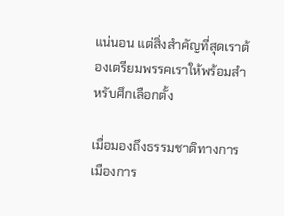แน่นอน แต่สิ่งสำคัญที่สุดเราต้องเตรียมพรรคเราให้พร้อมสำหรับศึกเลือกตั้ง

เมื่อมองถึงธรรมชาติทางการเมืองการ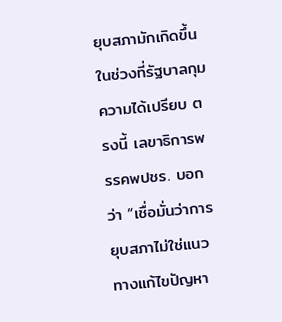ยุบสภามักเกิดขึ้นในช่วงที่รัฐบาลกุมความได้เปรียบ ตรงนี้ เลขาธิการพรรคพปชร. บอกว่า “เชื่อมั่นว่าการยุบสภาไม่ใช่แนวทางแก้ไขปัญหา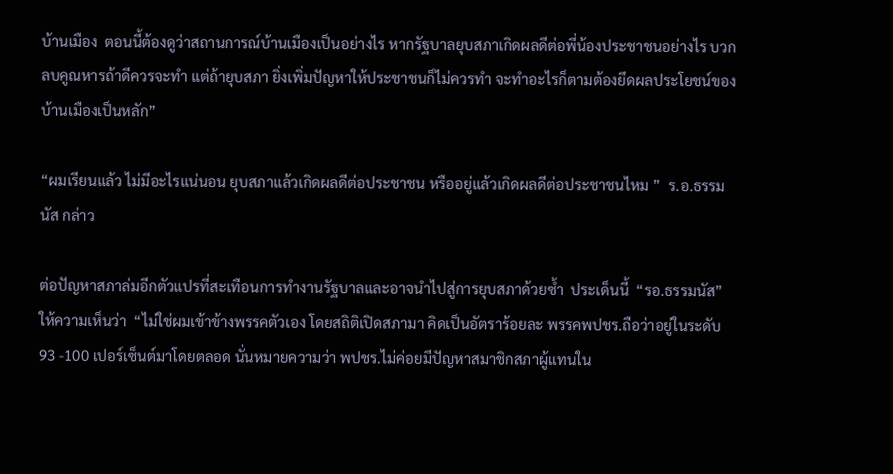บ้านเมือง  ตอนนี้ต้องดูว่าสถานการณ์บ้านเมืองเป็นอย่างไร หากรัฐบาลยุบสภาเกิดผลดีต่อพี่น้องประชาชนอย่างไร บวกลบคูณหารถ้าดีควรจะทำ แต่ถ้ายุบสภา ยิ่งเพิ่มปัญหาให้ประชาชนก็ไม่ควรทำ จะทำอะไรก็ตามต้องยึดผลประโยชน์ของบ้านเมืองเป็นหลัก”

“ผมเรียนแล้ว ไม่มีอะไรแน่นอน ยุบสภาแล้วเกิดผลดีต่อประชาชน หรืออยู่แล้วเกิดผลดีต่อประชาชนไหม ”  ร.อ.ธรรมนัส กล่าว

ต่อปัญหาสภาล่มอีกตัวแปรที่สะเทือนการทำงานรัฐบาลและอาจนำไปสู่การยุบสภาด้วยซ้ำ  ประเด็นนี้  “รอ.ธรรมนัส” ให้ความเห็นว่า  “ไม่ใช่ผมเข้าข้างพรรคตัวเอง โดยสถิติเปิดสภามา คิดเป็นอัตราร้อยละ พรรคพปชร.ถือว่าอยู่ในระดับ 93 -100 เปอร์เซ็นต์มาโดยตลอด นั่นหมายความว่า พปชร.ไม่ค่อยมีปัญหาสมาชิกสภาผู้แทนใน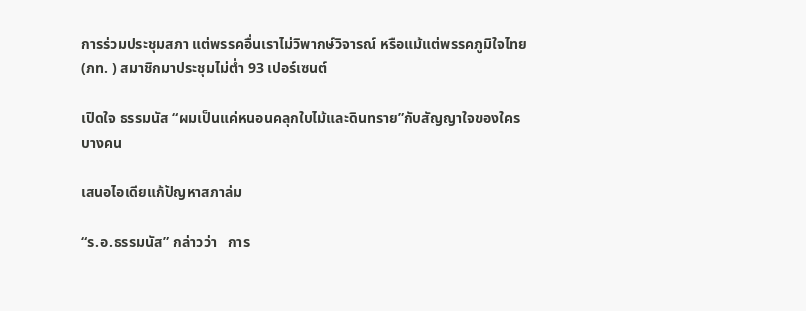การร่วมประชุมสภา แต่พรรคอื่นเราไม่วิพากษ์วิจารณ์ หรือแม้แต่พรรคภูมิใจไทย (ภท. ) สมาชิกมาประชุมไม่ต่ำ 93 เปอร์เซนต์

เปิดใจ ธรรมนัส “ผมเป็นแค่หนอนคลุกใบไม้และดินทราย”กับสัญญาใจของใครบางคน

เสนอไอเดียแก้ปัญหาสภาล่ม

“ร.อ.ธรรมนัส” กล่าวว่า   การ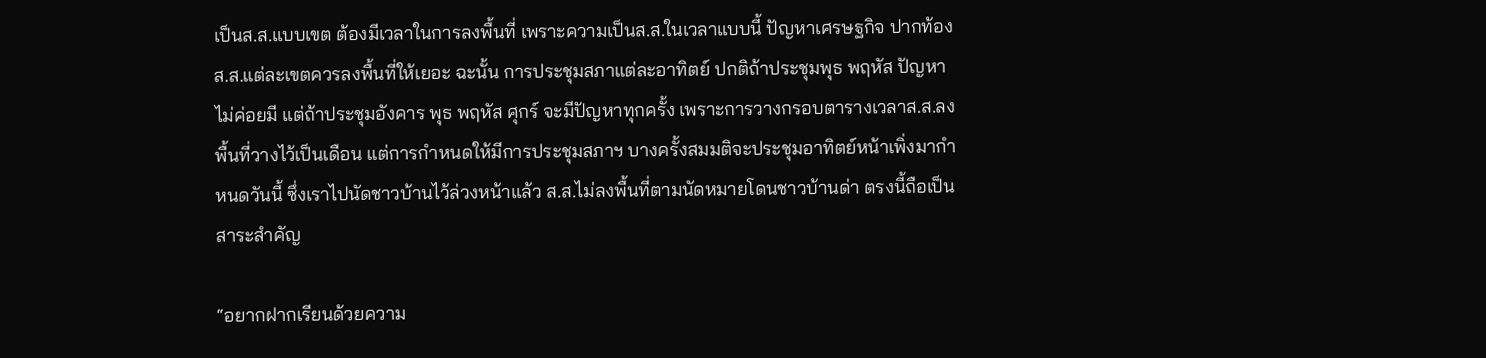เป็นส.ส.แบบเขต ต้องมีเวลาในการลงพื้นที่ เพราะความเป็นส.ส.ในเวลาแบบนี้ ปัญหาเศรษฐกิจ ปากท้อง ส.ส.แต่ละเขตควรลงพื้นที่ให้เยอะ ฉะนั้น การประชุมสภาแต่ละอาทิตย์ ปกติถ้าประชุมพุธ พฤหัส ปัญหาไม่ค่อยมี แต่ถ้าประชุมอังคาร พุธ พฤหัส ศุกร์ จะมีปัญหาทุกครั้ง เพราะการวางกรอบตารางเวลาส.ส.ลงพื้นที่วางไว้เป็นเดือน แต่การกำหนดให้มีการประชุมสภาฯ บางครั้งสมมติจะประชุมอาทิตย์หน้าเพิ่งมากำหนดวันนี้ ซึ่งเราไปนัดชาวบ้านไว้ล่วงหน้าแล้ว ส.ส.ไม่ลงพื้นที่ตามนัดหมายโดนชาวบ้านด่า ตรงนี้ถือเป็นสาระสำคัญ

“อยากฝากเรียนด้วยความ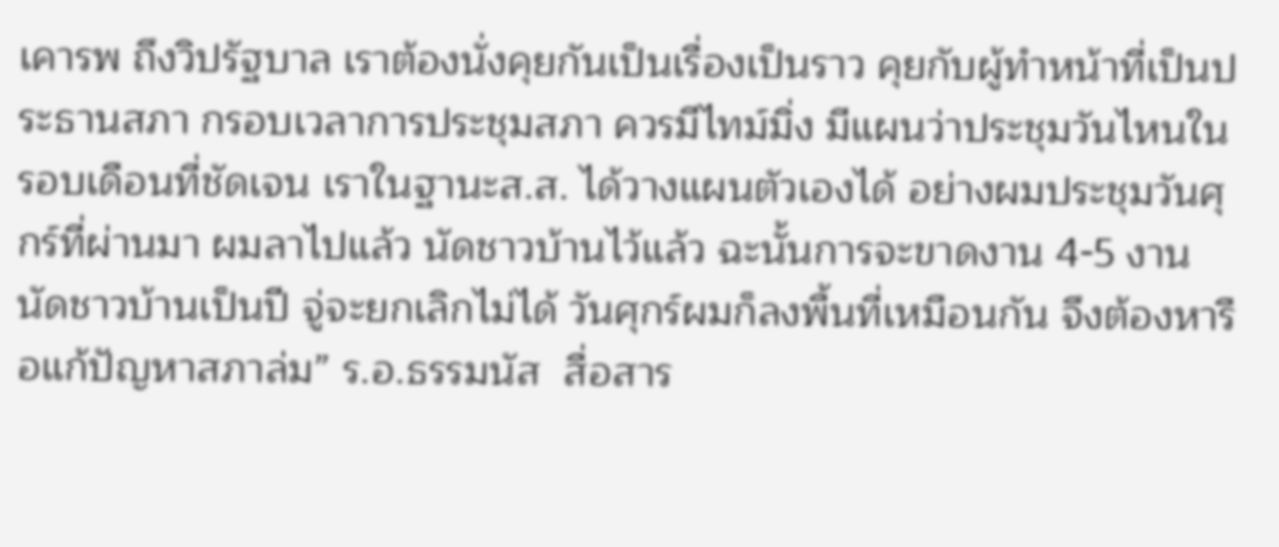เคารพ ถึงวิปรัฐบาล เราต้องนั่งคุยกันเป็นเรื่องเป็นราว คุยกับผู้ทำหน้าที่เป็นประธานสภา กรอบเวลาการประชุมสภา ควรมีไทม์มิ่ง มีแผนว่าประชุมวันไหนในรอบเดือนที่ชัดเจน เราในฐานะส.ส. ได้วางแผนตัวเองได้ อย่างผมประชุมวันศุกร์ที่ผ่านมา ผมลาไปแล้ว นัดชาวบ้านไว้แล้ว ฉะนั้นการจะขาดงาน 4-5 งาน นัดชาวบ้านเป็นปี จู่จะยกเลิกไม่ได้ วันศุกร์ผมก็ลงพื้นที่เหมือนกัน จึงต้องหารือแก้ปัญหาสภาล่ม” ร.อ.ธรรมนัส  สื่อสาร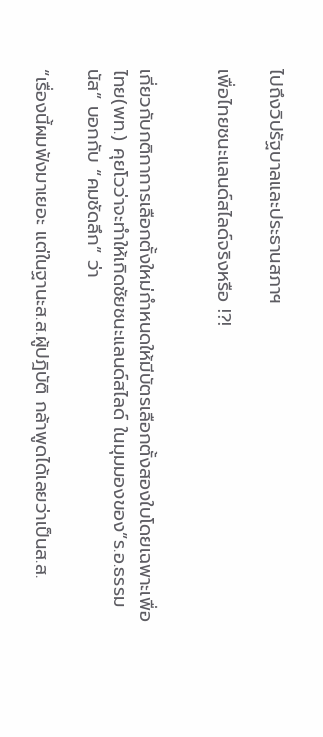ไปถึงวิปรัฐบาลและประธานสภาฯ

เพื่อไทยชนะแลนด์สไลด์จริงหรือ !?!


เกี่ยวกับกติกาการเลือกตั้งใหม่กำหนดให้มีบัตรเลือกตั้งสองใบโดยเฉพาะเพื่อไทย(พท.) คุยโวว่าจะทำให้เกิดชัยชนะแลนด์สไลด์ ในมุมมองของ”ร.อ.ธรรมนัส” บอกกับ “คมชัดลึก” ว่า

“เรื่องนี้ผมฟังมาเยอะ แต่ในฐานะส.ส.ผู้ปฎิบัติ กล้าพูดได้เลยว่าเป็นส.ส.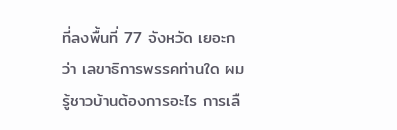ที่ลงพื้นที่ 77 จังหวัด เยอะกว่า เลขาธิการพรรคท่านใด ผมรู้ชาวบ้านต้องการอะไร การเลื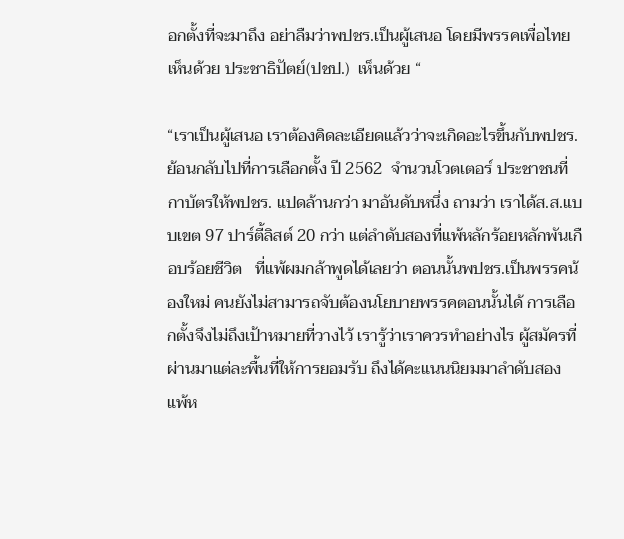อกตั้งที่จะมาถึง อย่าลืมว่าพปชร.เป็นผู้เสนอ โดยมีพรรคเพื่อไทยเห็นด้วย ประชาธิปัตย์(ปชป.)  เห็นด้วย “

“เราเป็นผู้เสนอ เราต้องคิดละเอียดแล้วว่าจะเกิดอะไรขึ้นกับพปชร. ย้อนกลับไปที่การเลือกตั้ง ปี 2562  จำนวนโวตเตอร์ ประชาชนที่กาบัตรให้พปชร. แปดล้านกว่า มาอันดับหนึ่ง ถามว่า เราได้ส.ส.แบบเขต 97 ปาร์ตี้ลิสต์ 20 กว่า แต่ลำดับสองที่แพ้หลักร้อยหลักพันเกือบร้อยชีวิต   ที่แพ้ผมกล้าพูดได้เลยว่า ตอนนั้นพปชร.เป็นพรรคน้องใหม่ คนยังไม่สามารถจับต้องนโยบายพรรคตอนนั้นได้ การเลือกตั้งจึงไม่ถึงเป้าหมายที่วางไว้ เรารู้ว่าเราควรทำอย่างไร ผู้สมัครที่ผ่านมาแต่ละพื้นที่ให้การยอมรับ ถึงได้คะแนนนิยมมาลำดับสอง แพ้ห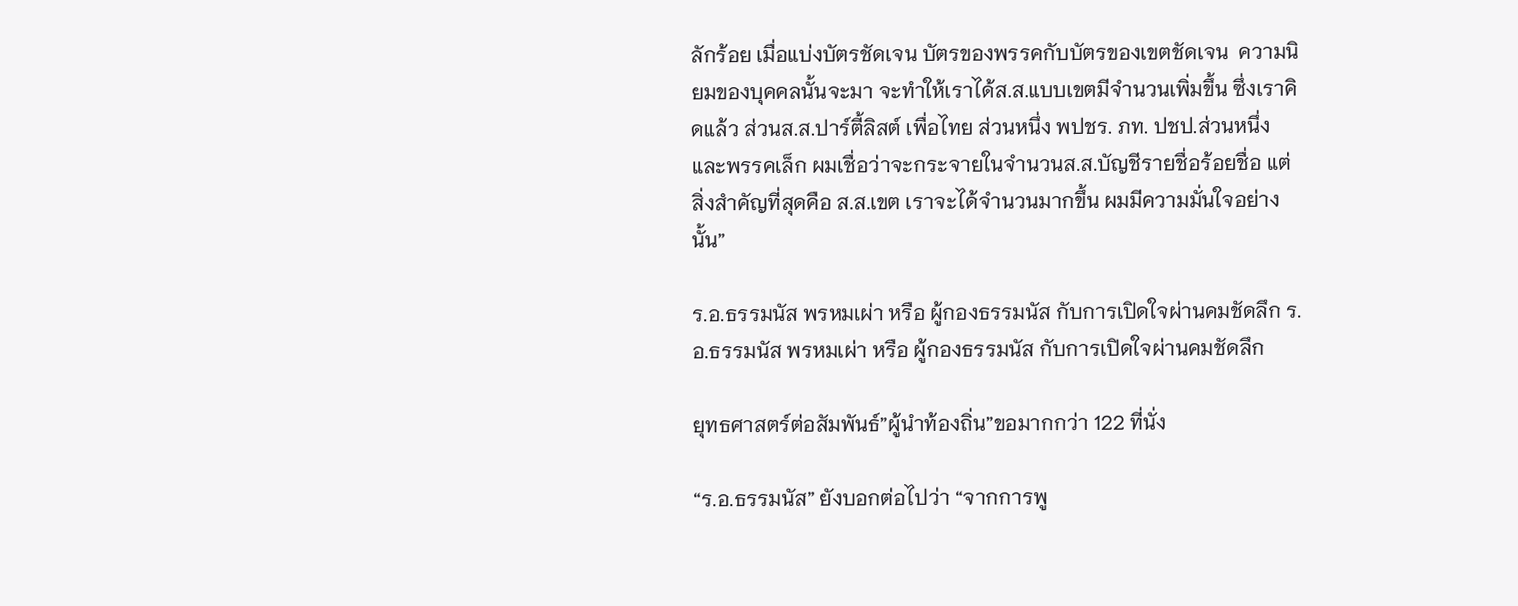ลักร้อย เมื่อแบ่งบัตรชัดเจน บัตรของพรรคกับบัตรของเขตชัดเจน  ความนิยมของบุคคลนั้นจะมา จะทำให้เราได้ส.ส.แบบเขตมีจำนวนเพิ่มขึ้น ซึ่งเราคิดแล้ว ส่วนส.ส.ปาร์ตี้ลิสต์ เพื่อไทย ส่วนหนึ่ง พปชร. ภท. ปชป.ส่วนหนึ่ง และพรรคเล็ก ผมเชื่อว่าจะกระจายในจำนวนส.ส.บัญชีรายชื่อร้อยชื่อ แต่สิ่งสำคัญที่สุดคือ ส.ส.เขต เราจะได้จำนวนมากขึ้น ผมมีความมั่นใจอย่างนั้น”

ร.อ.ธรรมนัส พรหมเผ่า หรือ ผู้กองธรรมนัส กับการเปิดใจผ่านคมชัดลึก ร.อ.ธรรมนัส พรหมเผ่า หรือ ผู้กองธรรมนัส กับการเปิดใจผ่านคมชัดลึก

ยุทธศาสตร์ต่อสัมพันธ์”ผู้นำท้องถิ่น”ขอมากกว่า 122 ที่นั่ง

“ร.อ.ธรรมนัส” ยังบอกต่อไปว่า “จากการพู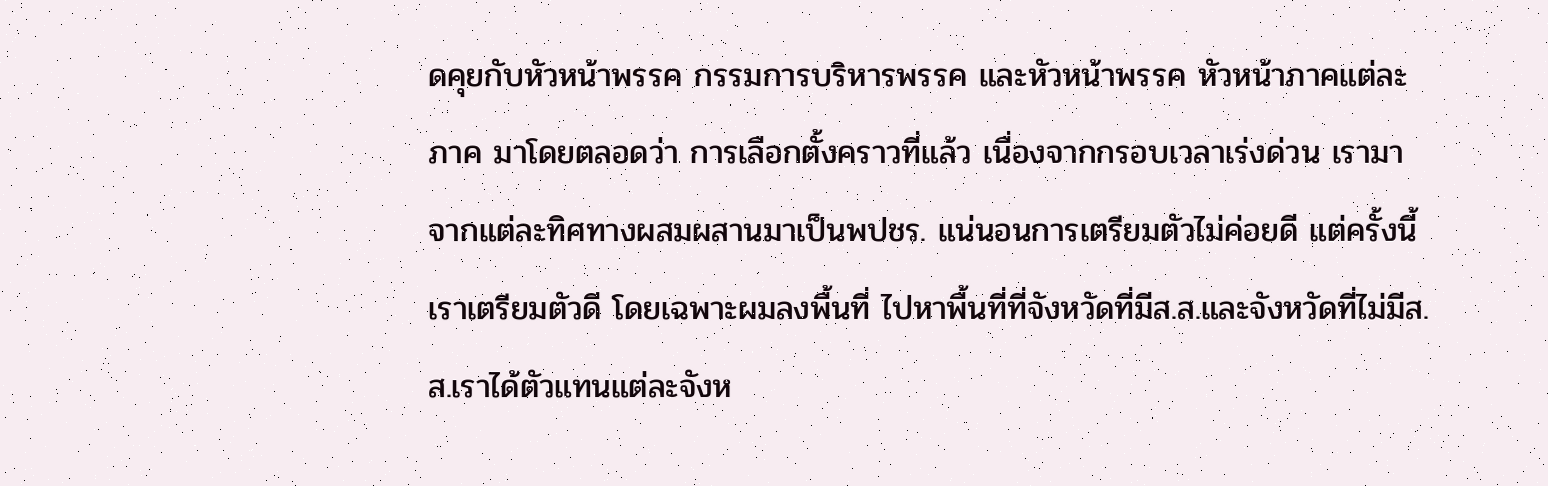ดคุยกับหัวหน้าพรรค กรรมการบริหารพรรค และหัวหน้าพรรค หัวหน้าภาคแต่ละภาค มาโดยตลอดว่า การเลือกตั้งคราวที่แล้ว เนื่องจากกรอบเวลาเร่งด่วน เรามาจากแต่ละทิศทางผสมผสานมาเป็นพปชร. แน่นอนการเตรียมตัวไม่ค่อยดี แต่ครั้งนี้ เราเตรียมตัวดี โดยเฉพาะผมลงพื้นที่ ไปหาพื้นที่ที่จังหวัดที่มีส.ส.และจังหวัดที่ไม่มีส.ส.เราได้ตัวแทนแต่ละจังห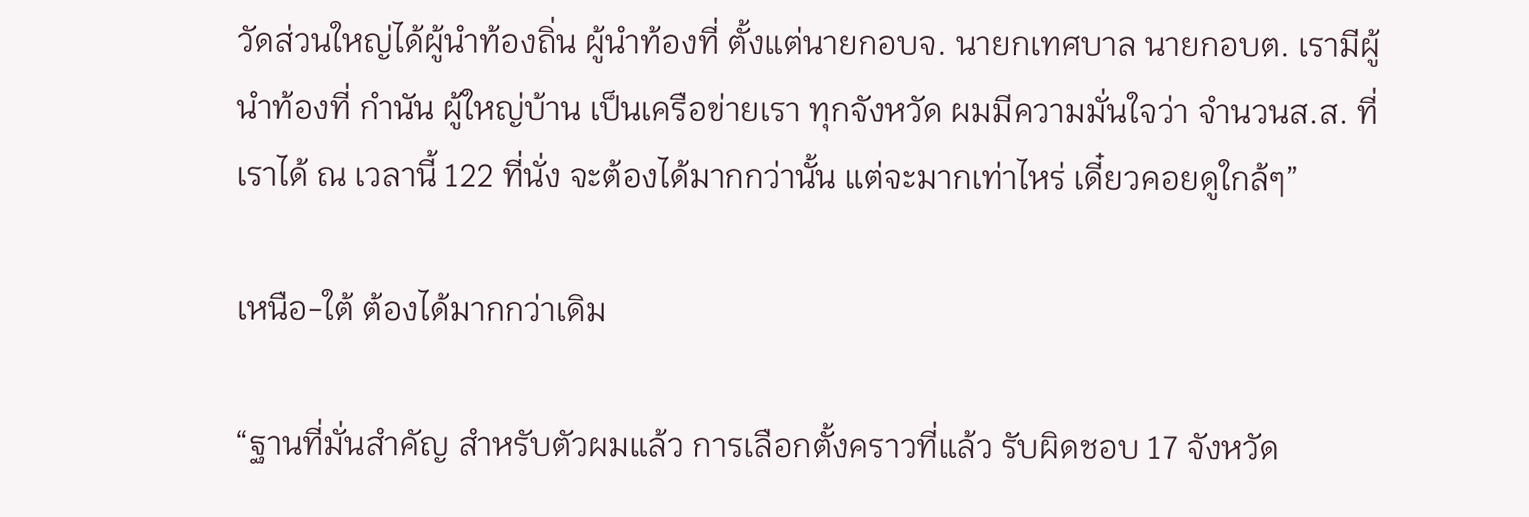วัดส่วนใหญ่ได้ผู้นำท้องถิ่น ผู้นำท้องที่ ตั้งแต่นายกอบจ. นายกเทศบาล นายกอบต. เรามีผู้นำท้องที่ กำนัน ผู้ใหญ่บ้าน เป็นเครือข่ายเรา ทุกจังหวัด ผมมีความมั่นใจว่า จำนวนส.ส. ที่เราได้ ณ เวลานี้ 122 ที่นั่ง จะต้องได้มากกว่านั้น แต่จะมากเท่าไหร่ เดี๋ยวคอยดูใกล้ๆ”

เหนือ-ใต้ ต้องได้มากกว่าเดิม

“ฐานที่มั่นสำคัญ สำหรับตัวผมแล้ว การเลือกตั้งคราวที่แล้ว รับผิดชอบ 17 จังหวัด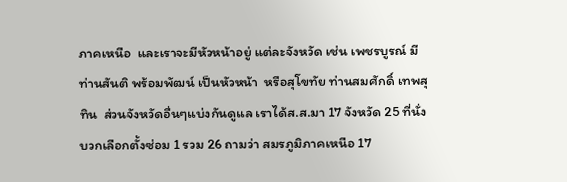ภาคเหนือ  และเราจะมีหัวหน้าอยู่ แต่ละจังหวัด เช่น เพชรบูรณ์ มีท่านสันติ พร้อมพัฒน์ เป็นหัวหน้า  หรือสุโขทัย ท่านสมศักดิ์ เทพสุทิน  ส่วนจังหวัดอื่นๆแบ่งกันดูแล เราได้ส.ส.มา 17 จังหวัด 25 ที่นั่งบวกเลือกตั้งซ่อม 1 รวม 26 ถามว่า สมรภูมิภาคเหนือ 17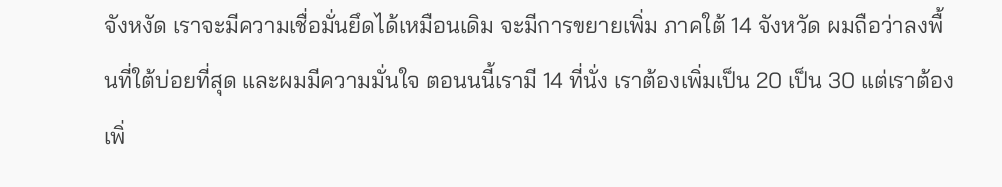จังหงัด เราจะมีความเชื่อมั่นยึดได้เหมือนเดิม จะมีการขยายเพิ่ม ภาคใต้ 14 จังหวัด ผมถือว่าลงพื้นที่ใต้บ่อยที่สุด และผมมีความมั่นใจ ตอนนนี้เรามี 14 ที่นั่ง เราต้องเพิ่มเป็น 20 เป็น 30 แต่เราต้องเพิ่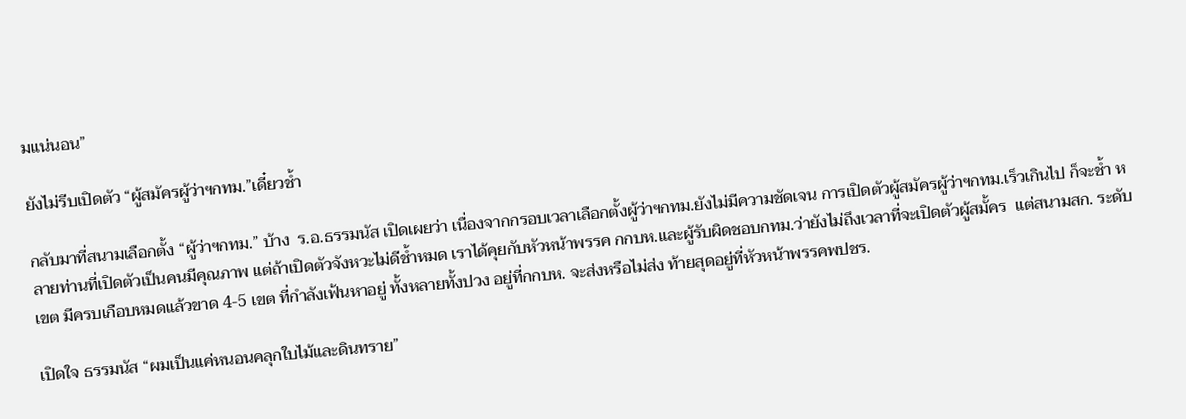มแน่นอน”

ยังไม่รีบเปิดตัว “ผู้สมัครผู้ว่าฯกทม.”เดี๋ยวช้ำ

กลับมาที่สนามเลือกตั้ง “ผู้ว่าฯกทม.” บ้าง  ร.อ.ธรรมนัส เปิดเผยว่า เนื่องจากกรอบเวลาเลือกตั้งผู้ว่าฯกทม.ยังไม่มีความชัดเจน การเปิดตัวผู้สมัครผู้ว่าฯกทม.เร็วเกินไป ก็จะช้ำ หลายท่านที่เปิดตัวเป็นคนมีคุณภาพ แต่ถ้าเปิดตัวจังหวะไม่ดีช้ำหมด เราได้คุยกับหัวหน้าพรรค กกบห.และผู้รับผิดชอบกทม.ว่ายังไม่ถึงเวลาที่จะเปิดตัวผู้สมั้คร  แต่สนามสก. ระดับเขต มีครบเกือบหมดแล้วขาด 4-5 เขต ที่กำลังเฟ้นหาอยู่ ทั้งหลายทั้งปวง อยู่ที่กกบห. จะส่งหรือไม่ส่ง ท้ายสุดอยู่ที่หัวหน้าพรรคพปชร.

เปิดใจ ธรรมนัส “ผมเป็นแค่หนอนคลุกใบไม้และดินทราย”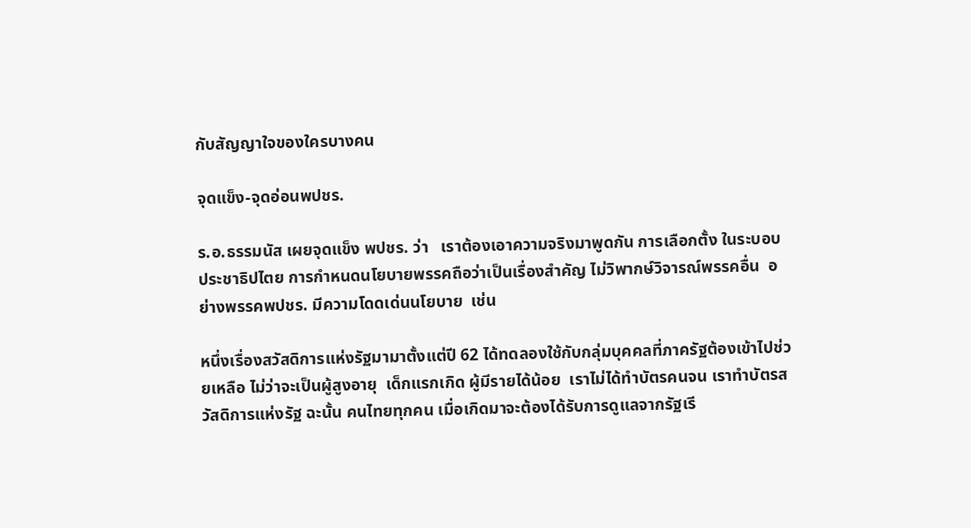กับสัญญาใจของใครบางคน

จุดแข็ง-จุดอ่อนพปชร.

ร.อ.ธรรมนัส เผยจุดแข็ง พปชร. ว่า   เราต้องเอาความจริงมาพูดกัน การเลือกตั้ง ในระบอบประชาธิปไตย การกำหนดนโยบายพรรคถือว่าเป็นเรื่องสำคัญ ไม่วิพากษ์วิจารณ์พรรคอื่น  อย่างพรรคพปชร. มีความโดดเด่นนโยบาย  เช่น

หนึ่งเรื่องสวัสดิการแห่งรัฐมามาตั้งแต่ปี 62 ได้ทดลองใช้กับกลุ่มบุคคลที่ภาครัฐต้องเข้าไปช่วยเหลือ ไม่ว่าจะเป็นผู้สูงอายุ  เด็กแรกเกิด ผู้มีรายได้น้อย  เราไม่ได้ทำบัตรคนจน เราทำบัตรสวัสดิการแห่งรัฐ ฉะนั้น คนไทยทุกคน เมื่อเกิดมาจะต้องได้รับการดูแลจากรัฐเรี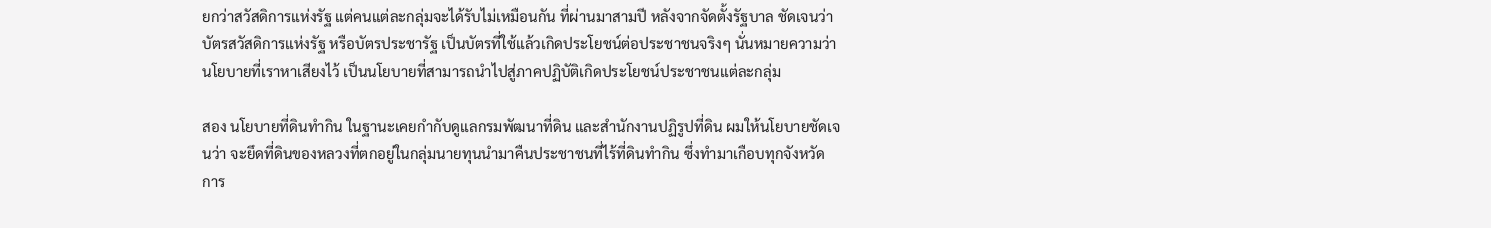ยกว่าสวัสดิการแห่งรัฐ แต่คนแต่ละกลุ่มจะได้รับไม่เหมือนกัน ที่ผ่านมาสามปี หลังจากจัดตั้งรัฐบาล ชัดเจนว่าบัตรสวัสดิการแห่งรัฐ หรือบัตรประชารัฐ เป็นบัตรที่ใช้แล้วเกิดประโยชน์ต่อประชาชนจริงๆ นั่นหมายความว่า นโยบายที่เราหาเสียงไว้ เป็นนโยบายที่สามารถนำไปสู่ภาคปฏิบัติเกิดประโยชน์ประชาชนแต่ละกลุ่ม

สอง นโยบายที่ดินทำกิน ในฐานะเคยกำกับดูแลกรมพัฒนาที่ดิน และสำนักงานปฏิรูปที่ดิน ผมให้นโยบายชัดเจนว่า จะยึดที่ดินของหลวงที่ตกอยู่ในกลุ่มนายทุนนำมาคืนประชาชนที่ไร้ที่ดินทำกิน ซึ่งทำมาเกือบทุกจังหวัด  การ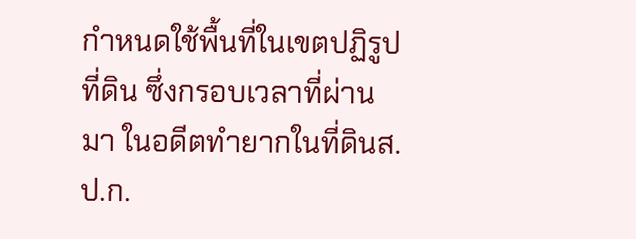กำหนดใช้พื้นที่ในเขตปฏิรูปที่ดิน ซึ่งกรอบเวลาที่ผ่านมา ในอดีตทำยากในที่ดินส.ป.ก.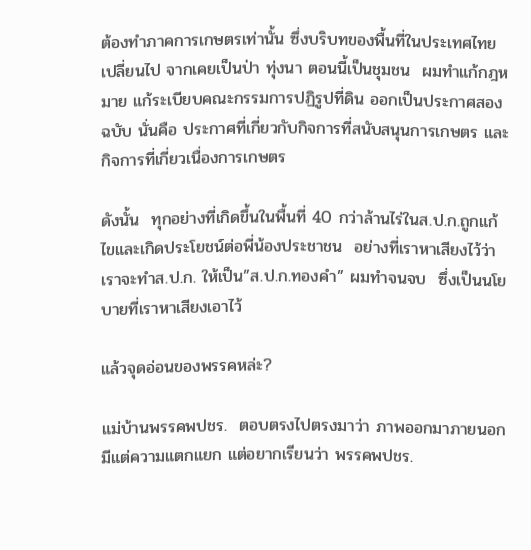ต้องทำภาคการเกษตรเท่านั้น ซึ่งบริบทของพื้นที่ในประเทศไทยเปลี่ยนไป จากเคยเป็นป่า ทุ่งนา ตอนนี้เป็นชุมชน  ผมทำแก้กฎหมาย แก้ระเบียบคณะกรรมการปฏิรูปที่ดิน ออกเป็นประกาศสองฉบับ นั่นคือ ประกาศที่เกี่ยวกับกิจการที่สนับสนุนการเกษตร และกิจการที่เกี่ยวเนื่องการเกษตร

ดังนั้น  ทุกอย่างที่เกิดขึ้นในพื้นที่ 40 กว่าล้านไร่ในส.ป.ก.ถูกแก้ไขและเกิดประโยชน์ต่อพี่น้องประชาชน  อย่างที่เราหาเสียงไว้ว่าเราจะทำส.ป.ก. ให้เป็น”ส.ป.ก.ทองคำ” ผมทำจนจบ  ซึ่งเป็นนโยบายที่เราหาเสียงเอาไว้

แล้วจุดอ่อนของพรรคหล่ะ?

แม่บ้านพรรคพปชร.  ตอบตรงไปตรงมาว่า ภาพออกมาภายนอกมีแต่ความแตกแยก แต่อยากเรียนว่า พรรคพปชร.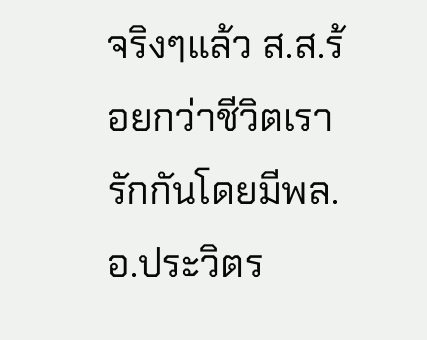จริงๆแล้ว ส.ส.ร้อยกว่าชีวิตเรารักกันโดยมีพล.อ.ประวิตร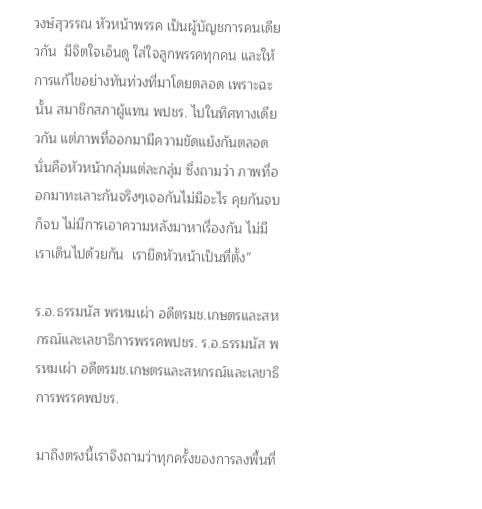วงษ์สุวรรณ หัวหน้าพรรค เป็นผู้บัญชการคนเดียวกัน  มีจิตใจเอ็นดู ใส่ใจลูกพรรคทุกคน และให้การแก้ไขอย่างทันท่วงที่มาโดยตลอด เพราะฉะนั้น สมาชิกสภาผู้แทน พปชร. ไปในทิศทางเดียวกัน แต่ภาพที่ออกมามีความขัดแย้งกันตลอดนั่นคือหัวหน้ากลุ่มแต่ละกลุ่ม ซึ่งถามว่า ภาพที่ออกมาทะเลาะกันจริงๆเจอกันไม่มีอะไร คุยกันจบก็จบ ไม่มีการเอาความหลังมาหาเรื่องกัน ไม่มี เราเดินไปด้วยกัน  เรายึดหัวหน้าเป็นที่ตั้ง”

ร.อ.ธรรมนัส พรหมเผ่า อดีตรมช.เกษตรและสหกรณ์และเลขาธิการพรรคพปชร. ร.อ.ธรรมนัส พรหมเผ่า อดีตรมช.เกษตรและสหกรณ์และเลขาธิการพรรคพปชร.

มาถึงตรงนี้เราจึงถามว่าทุกครั้งของการลงพื้นที่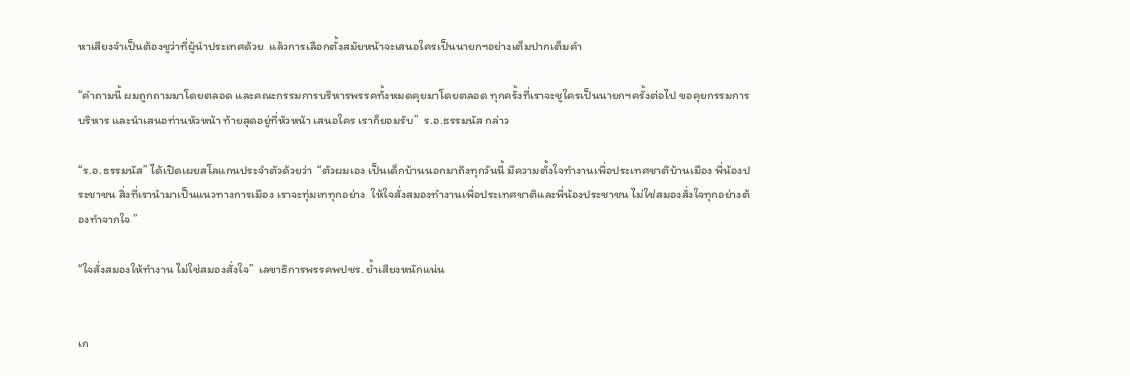หาเสียงจำเป็นต้องชูว่าที่ผู้นำประเทศด้วย  แล้วการเลือกตั้งสมัยหน้าจะเสนอใครเป็นนายกฯอย่างเต็มปากเต็มคำ

“คำถามนี้ ผมถูกถามมาโดยตลอด และคณะกรรมการบริหารพรรคทั้งหมดคุยมาโดยตลอด ทุกครั้งที่เราจะชูใครเป็นนายกฯครั้งต่อไป ขอคุยกรรมการบริหาร และนำเสนอท่านหัวหน้า ท้ายสุดอยู่ที่หัวหน้า เสนอใคร เราก็ยอมรับ”  ร.อ.ธรรมนัส กล่าว

“ร.อ.ธรรมนัส” ได้เปิดเผยสโลแกนประจำตัวด้วยว่า  “ตัวผมเอง เป็นเด็กบ้านนอกมาถึงทุกวันนี้ มีความตั้งใจทำงานเพื่อประเทศชาติบ้านเมือง พี่น้องประชาชน สิ่งที่เรานำมาเป็นแนวทางการเมือง เราจะทุ่มเททุกอย่าง  ให้ใจสั่งสมองทำงานเพื่อประเทศชาติและพี่น้องประชาชน ไม่ใช่สมองสั่งใจทุกอย่างต้องทำจากใจ ”

“ใจสั่งสมองให้ทำงาน ไม่ใช่สมองสั่งใจ”  เลขาธิการพรรคพปชร. ย้ำเสียงหนักแน่น


เก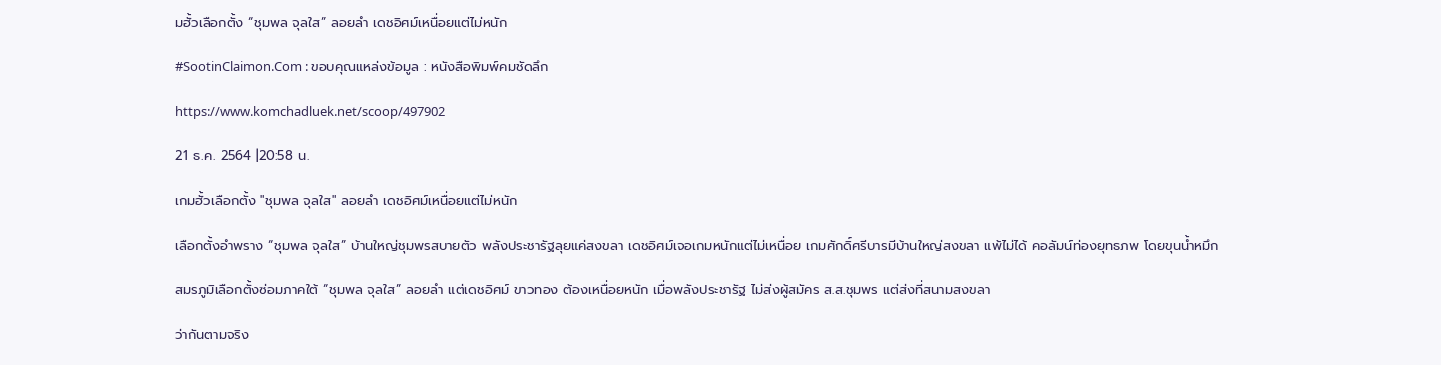มฮั้วเลือกตั้ง “ชุมพล จุลใส” ลอยลำ เดชอิศม์เหนื่อยแต่ไม่หนัก

#SootinClaimon.Com : ขอบคุณแหล่งข้อมูล : หนังสือพิมพ์คมชัดลึก

https://www.komchadluek.net/scoop/497902

21 ธ.ค. 2564 |20:58 น.

เกมฮั้วเลือกตั้ง "ชุมพล จุลใส" ลอยลำ เดชอิศม์เหนื่อยแต่ไม่หนัก

เลือกตั้งอำพราง “ชุมพล จุลใส” บ้านใหญ่ชุมพรสบายตัว พลังประชารัฐลุยแค่สงขลา เดชอิศม์เจอเกมหนักแต่ไม่เหนื่อย เกมศักดิ์ศรีบารมีบ้านใหญ่สงขลา แพ้ไม่ได้ คอลัมน์ท่องยุทธภพ โดยขุนน้ำหมึก

สมรภูมิเลือกตั้งซ่อมภาคใต้ “ชุมพล จุลใส” ลอยลำ แต่เดชอิศม์ ขาวทอง ต้องเหนื่อยหนัก เมื่อพลังประชารัฐ ไม่ส่งผู้สมัคร ส.ส.ชุมพร แต่ส่งที่สนามสงขลา

ว่ากันตามจริง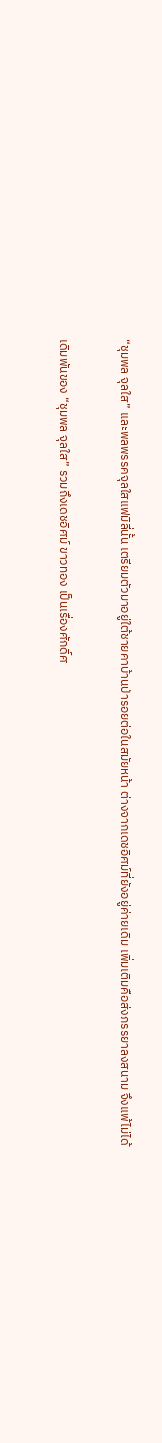“ชุมพล จุลใส” และพลพรรคจุลใสแฟมิลี่นั้น เตรียมตัวมาอยู่ใต้ชายคาบ้านป่ารอยต่อในสมัยหน้า ต่างจากเดชอิศม์ที่ยังอยู่ค่ายเดิม เพิ่มเติมคือส่งภรรยาลงสนาม จึงแพ้ไม่ได้

เดิมพันของ “ชุมพล จุลใส” รวมถึงเดชอิศม์ ขาวทอง เป็นเรื่องศักดิ์ศ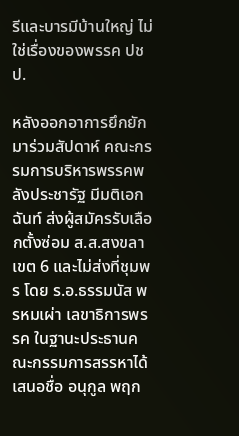รีและบารมีบ้านใหญ่ ไม่ใช่เรื่องของพรรค ปชป.

หลังออกอาการยึกยักมาร่วมสัปดาห์ คณะกรรมการบริหารพรรคพลังประชารัฐ มีมติเอกฉันท์ ส่งผู้สมัครรับเลือกตั้งซ่อม ส.ส.สงขลา เขต 6 และไม่ส่งที่ชุมพร โดย ร.อ.ธรรมนัส พรหมเผ่า เลขาธิการพรรค ในฐานะประธานคณะกรรมการสรรหาได้เสนอชื่อ อนุกูล พฤก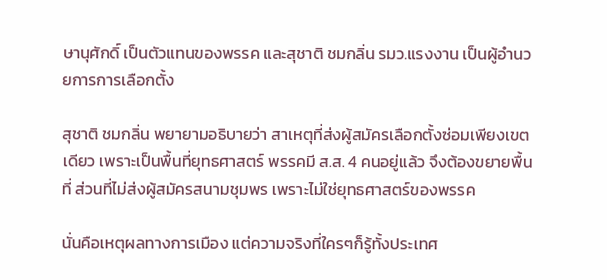ษานุศักดิ์ เป็นตัวแทนของพรรค และสุชาติ ชมกลิ่น รมว.แรงงาน เป็นผู้อำนวยการการเลือกตั้ง

สุชาติ ชมกลิ่น พยายามอธิบายว่า สาเหตุที่ส่งผู้สมัครเลือกตั้งซ่อมเพียงเขตเดียว เพราะเป็นพื้นที่ยุทธศาสตร์ พรรคมี ส.ส. 4 คนอยู่แล้ว จึงต้องขยายพื้นที่ ส่วนที่ไม่ส่งผู้สมัครสนามชุมพร เพราะไม่ใช่ยุทธศาสตร์ของพรรค

นั่นคือเหตุผลทางการเมือง แต่ความจริงที่ใครๆก็รู้ทั้งประเทศ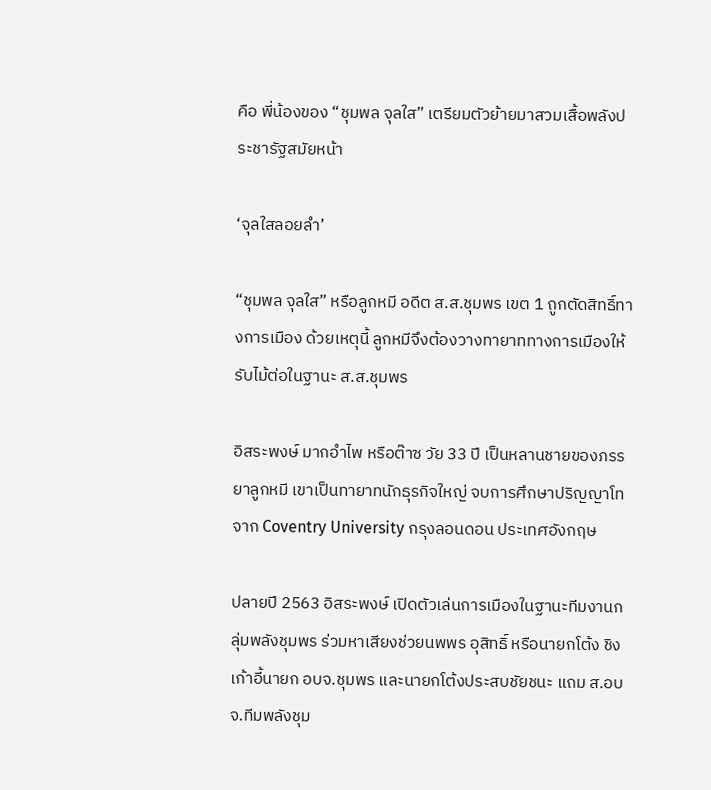คือ พี่น้องของ “ชุมพล จุลใส” เตรียมตัวย้ายมาสวมเสื้อพลังประชารัฐสมัยหน้า

‘จุลใสลอยลำ’

“ชุมพล จุลใส” หรือลูกหมี อดีต ส.ส.ชุมพร เขต 1 ถูกตัดสิทธิ์ทางการเมือง ด้วยเหตุนี้ ลูกหมีจึงต้องวางทายาททางการเมืองให้รับไม้ต่อในฐานะ ส.ส.ชุมพร

อิสระพงษ์ มากอำไพ หรือต๊าซ วัย 33 ปี เป็นหลานชายของภรรยาลูกหมี เขาเป็นทายาทนักธุรกิจใหญ่ จบการศึกษาปริญญาโทจาก Coventry University กรุงลอนดอน ประเทศอังกฤษ

ปลายปี 2563 อิสระพงษ์ เปิดตัวเล่นการเมืองในฐานะทีมงานกลุ่มพลังชุมพร ร่วมหาเสียงช่วยนพพร อุสิทธิ์ หรือนายกโต้ง ชิงเก้าอี้นายก อบจ.ชุมพร และนายกโต้งประสบชัยชนะ แถม ส.อบจ.ทีมพลังชุม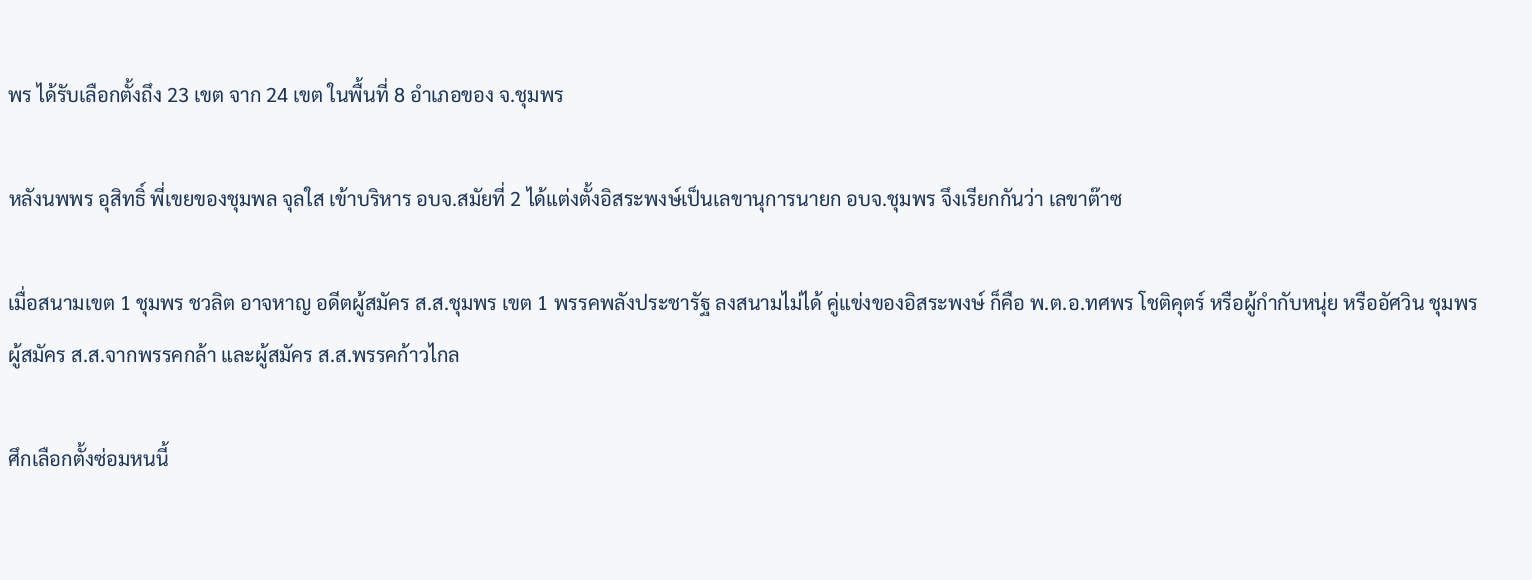พร ได้รับเลือกตั้งถึง 23 เขต จาก 24 เขต ในพื้นที่ 8 อำเภอของ จ.ชุมพร

หลังนพพร อุสิทธิ์ พี่เขยของชุมพล จุลใส เข้าบริหาร อบจ.สมัยที่ 2 ได้แต่งตั้งอิสระพงษ์เป็นเลขานุการนายก อบจ.ชุมพร จึงเรียกกันว่า เลขาต๊าซ

เมื่อสนามเขต 1 ชุมพร ชวลิต อาจหาญ อดีตผู้สมัคร ส.ส.ชุมพร เขต 1 พรรคพลังประชารัฐ ลงสนามไม่ได้ คู่แข่งของอิสระพงษ์ ก็คือ พ.ต.อ.ทศพร โชติคุตร์ หรือผู้กำกับหนุ่ย หรืออัศวิน ชุมพร ผู้สมัคร ส.ส.จากพรรคกล้า และผู้สมัคร ส.ส.พรรคก้าวไกล

ศึกเลือกตั้งซ่อมหนนี้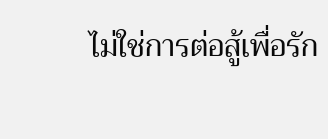ไม่ใช่การต่อสู้เพื่อรัก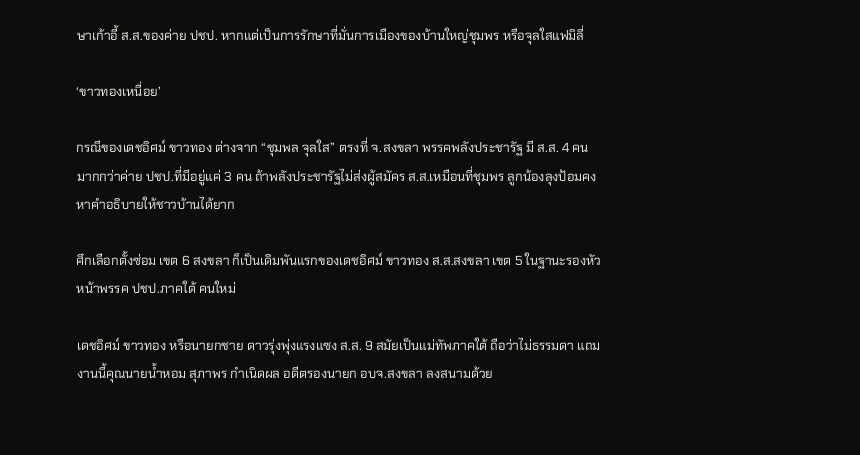ษาเก้าอี้ ส.ส.ของค่าย ปชป. หากแต่เป็นการรักษาที่มั่นการเมืองของบ้านใหญ่ชุมพร หรือจุลใสแฟมิลี่

‘ขาวทองเหนื่อย’

กรณีของเดชอิศม์ ขาวทอง ต่างจาก “ชุมพล จุลใส” ตรงที่ จ.สงขลา พรรคพลังประชารัฐ มี ส.ส. 4 คน มากกว่าค่าย ปชป.ที่มีอยู่แค่ 3 คน ถ้าพลังประชารัฐไม่ส่งผู้สมัคร ส.ส.เหมือนที่ชุมพร ลูกน้องลุงป้อมคงหาคำอธิบายให้ชาวบ้านได้ยาก

ศึกเลือกตั้งซ่อม เขต 6 สงขลา ก็เป็นเดิมพันแรกของเดชอิศม์ ขาวทอง ส.ส.สงขลา เขต 5 ในฐานะรองหัวหน้าพรรค ปชป.ภาคใต้ คนใหม่

เดชอิศม์ ขาวทอง หรือนายกชาย ดาวรุ่งพุ่งแรงแซง ส.ส. 9 สมัยเป็นแม่ทัพภาคใต้ ถือว่าไม่ธรรมดา แถมงานนี้คุณนายน้ำหอม สุภาพร กำเนิดผล อดีตรองนายก อบจ.สงขลา ลงสนามด้วย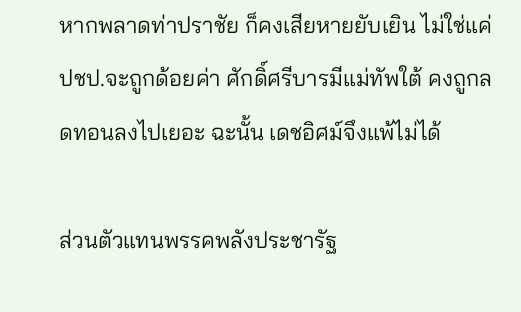หากพลาดท่าปราชัย ก็คงเสียหายยับเยิน ไม่ใช่แค่ ปชป.จะถูกด้อยค่า ศักดิ์ศรีบารมีแม่ทัพใต้ คงถูกลดทอนลงไปเยอะ ฉะนั้น เดชอิศม์จึงแพ้ไม่ได้

ส่วนตัวแทนพรรคพลังประชารัฐ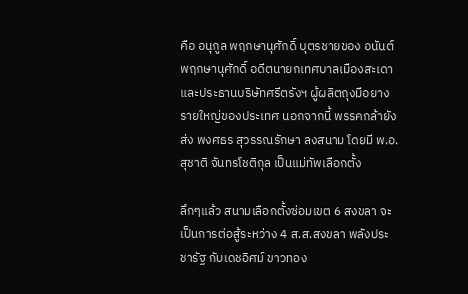คือ อนุกูล พฤกษานุศักดิ์ บุตรชายของ อนันต์ พฤกษานุศักดิ์ อดีตนายกเทศบาลเมืองสะเดา และประธานบริษัทศรีตรังฯ ผู้ผลิตถุงมือยางรายใหญ่ของประเทศ นอกจากนี้ พรรคกล้ายังส่ง พงศธร สุวรรณรักษา ลงสนาม โดยมี พ.อ.สุชาติ จันทรโชติกุล เป็นแม่ทัพเลือกตั้ง

ลึกๆแล้ว สนามเลือกตั้งซ่อมเขต 6 สงขลา จะเป็นการต่อสู้ระหว่าง 4 ส.ส.สงขลา พลังประชารัฐ กับเดชอิศม์ ขาวทอง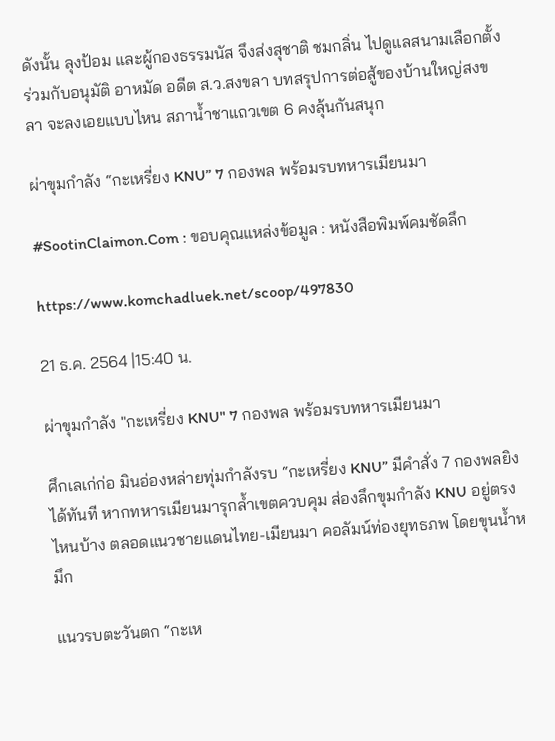ดังนั้น ลุงป้อม และผู้กองธรรมนัส จึงส่งสุชาติ ชมกลิ่น ไปดูแลสนามเลือกตั้ง ร่วมกับอนุมัติ อาหมัด อดีต ส.ว.สงขลา บทสรุปการต่อสู้ของบ้านใหญ่สงขลา จะลงเอยแบบไหน สภาน้ำชาแถวเขต 6 คงลุ้นกันสนุก

ผ่าขุมกำลัง “กะเหรี่ยง KNU” 7 กองพล พร้อมรบทหารเมียนมา

#SootinClaimon.Com : ขอบคุณแหล่งข้อมูล : หนังสือพิมพ์คมชัดลึก

https://www.komchadluek.net/scoop/497830

21 ธ.ค. 2564 |15:40 น.

ผ่าขุมกำลัง "กะเหรี่ยง KNU" 7 กองพล พร้อมรบทหารเมียนมา

ศึกเลเก่ก่อ มินอ่องหล่ายทุ่มกำลังรบ “กะเหรี่ยง KNU” มีคำสั่ง 7 กองพลยิงได้ทันที หากทหารเมียนมารุกล้ำเขตควบคุม ส่องลึกขุมกำลัง KNU อยู่ตรงไหนบ้าง ตลอดแนวชายแดนไทย-เมียนมา คอลัมน์ท่องยุทธภพ โดยขุนน้ำหมึก

แนวรบตะวันตก “กะเห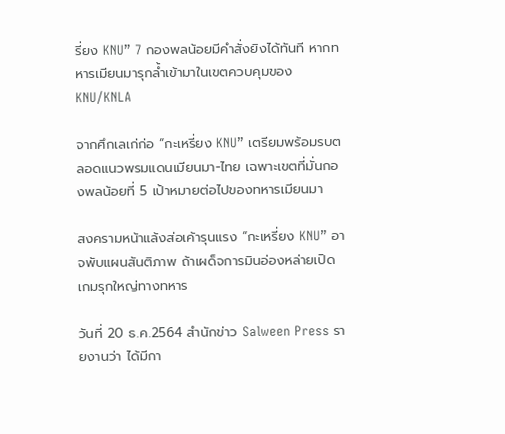รี่ยง KNU” 7 กองพลน้อยมีคำสั่งยิงได้ทันที หากทหารเมียนมารุกล้ำเข้ามาในเขตควบคุมของ KNU/KNLA

จากศึกเลเก่ก่อ “กะเหรี่ยง KNU” เตรียมพร้อมรบตลอดแนวพรมแดนเมียนมา-ไทย เฉพาะเขตที่มั่นกองพลน้อยที่ 5 เป้าหมายต่อไปของทหารเมียนมา

สงครามหน้าแล้งส่อเค้ารุนแรง “กะเหรี่ยง KNU” อาจพับแผนสันติภาพ ถ้าเผด็จการมินอ่องหล่ายเปิดเกมรุกใหญ่ทางทหาร

วันที่ 20 ธ.ค.2564 สำนักข่าว Salween Press รายงานว่า ได้มีกา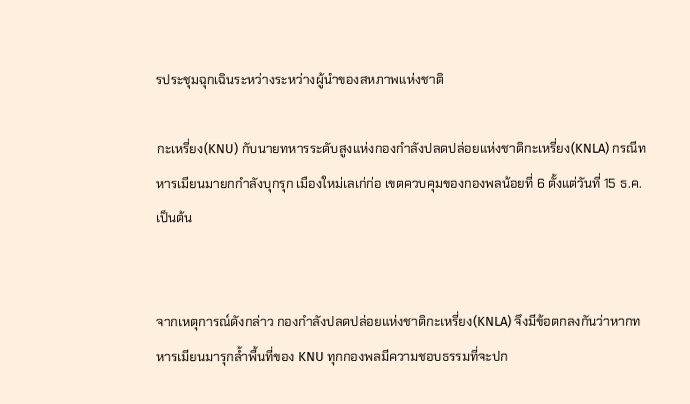รประชุมฉุกเฉินระหว่างระหว่างผู้นำของสหภาพแห่งชาติ

กะเหรี่ยง(KNU) กับนายทหารระดับสูงแห่งกองกำลังปลดปล่อยแห่งชาติกะเหรี่ยง(KNLA) กรณีทหารเมียนมายกกำลังบุกรุก เมืองใหม่เลเก่ก่อ เขตควบคุมของกองพลน้อยที่ 6 ตั้งแต่วันที่ 15 ธ.ค.เป็นต้น


จากเหตุการณ์ดังกล่าว กองกำลังปลดปล่อยแห่งชาติกะเหรี่ยง(KNLA) จึงมีข้อตกลงกันว่าหากทหารเมียนมารุกล้ำพื้นที่ของ KNU ทุกกองพลมีความชอบธรรมที่จะปก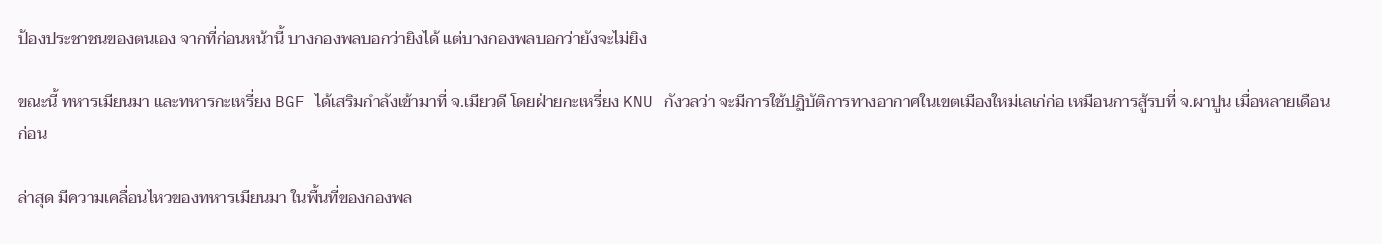ป้องประชาชนของตนเอง จากที่ก่อนหน้านี้ บางกองพลบอกว่ายิงได้ แต่บางกองพลบอกว่ายังจะไม่ยิง

ขณะนี้ ทหารเมียนมา และทหารกะเหรี่ยง BGF ได้เสริมกำลังเข้ามาที่ จ.เมียวดี โดยฝ่ายกะเหรี่ยง KNU กังวลว่า จะมีการใช้ปฏิบัติการทางอากาศในเขตเมืองใหม่เลเก่ก่อ เหมือนการสู้รบที่ จ.ผาปูน เมื่อหลายเดือนก่อน

ล่าสุด มีความเคลื่อนไหวของทหารเมียนมา ในพื้นที่ของกองพล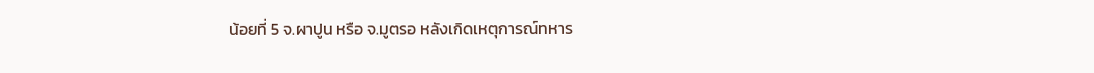น้อยที่ 5 จ.ผาปูน หรือ จ.มูตรอ หลังเกิดเหตุการณ์ทหาร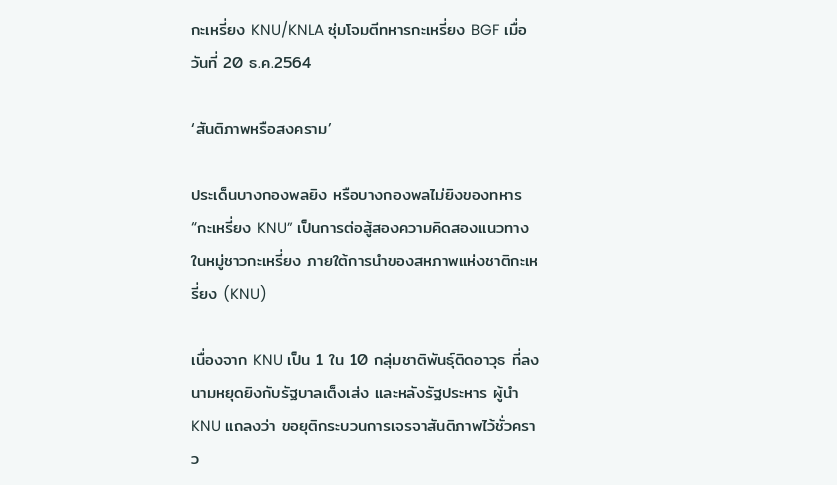กะเหรี่ยง KNU/KNLA ซุ่มโจมตีทหารกะเหรี่ยง BGF เมื่อวันที่ 20 ธ.ค.2564

‘สันติภาพหรือสงคราม’

ประเด็นบางกองพลยิง หรือบางกองพลไม่ยิงของทหาร “กะเหรี่ยง KNU” เป็นการต่อสู้สองความคิดสองแนวทางในหมู่ชาวกะเหรี่ยง ภายใต้การนำของสหภาพแห่งชาติกะเหรี่ยง (KNU)

เนื่องจาก KNU เป็น 1 ใน 10 กลุ่มชาติพันธุ์ติดอาวุธ ที่ลงนามหยุดยิงกับรัฐบาลเต็งเส่ง และหลังรัฐประหาร ผู้นำ KNU แถลงว่า ขอยุติกระบวนการเจรจาสันติภาพไว้ชั่วคราว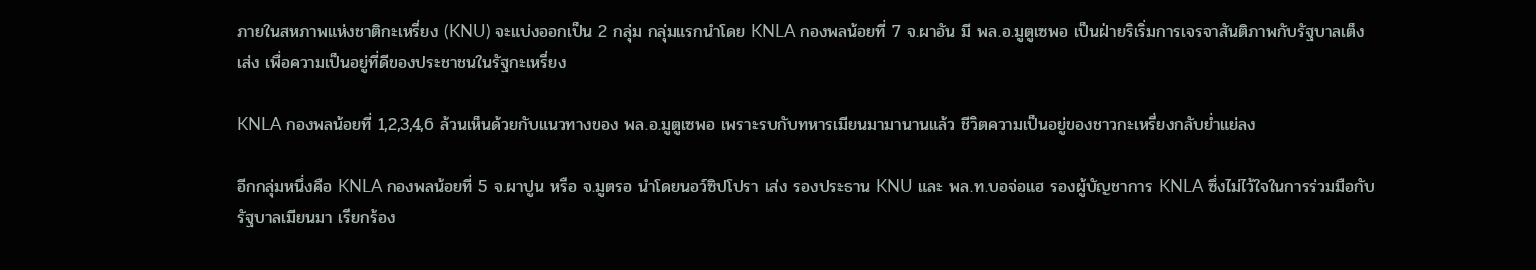ภายในสหภาพแห่งชาติกะเหรี่ยง (KNU) จะแบ่งออกเป็น 2 กลุ่ม กลุ่มแรกนำโดย KNLA กองพลน้อยที่ 7 จ.ผาอัน มี พล.อ.มูตูเซพอ เป็นฝ่ายริเริ่มการเจรจาสันติภาพกับรัฐบาลเต็งเส่ง เพื่อความเป็นอยู่ที่ดีของประชาชนในรัฐกะเหรี่ยง

KNLA กองพลน้อยที่ 1,2,3,4,6 ล้วนเห็นด้วยกับแนวทางของ พล.อ.มูตูเซพอ เพราะรบกับทหารเมียนมามานานแล้ว ชีวิตความเป็นอยู่ของชาวกะเหรี่ยงกลับย่ำแย่ลง

อีกกลุ่มหนึ่งคือ KNLA กองพลน้อยที่ 5 จ.ผาปูน หรือ จ.มูตรอ นำโดยนอว์ซิปโปรา เส่ง รองประธาน KNU และ พล.ท.บอจ่อแฮ รองผู้บัญชาการ KNLA ซึ่งไม่ไว้ใจในการร่วมมือกับรัฐบาลเมียนมา เรียกร้อง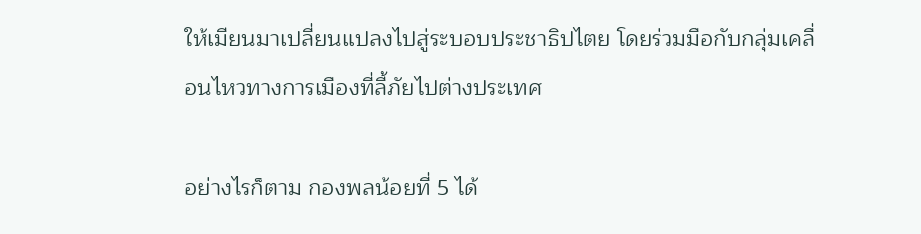ให้เมียนมาเปลี่ยนแปลงไปสู่ระบอบประชาธิปไตย โดยร่วมมือกับกลุ่มเคลื่อนไหวทางการเมืองที่ลี้ภัยไปต่างประเทศ

อย่างไรก็ตาม กองพลน้อยที่ 5 ได้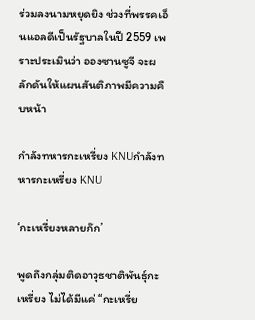ร่วมลงนามหยุดยิง ช่วงที่พรรคเอ็นแอลดีเป็นรัฐบาลในปี 2559 เพราะประเมินว่า อองซานซูจี จะผลักดันให้แผนสันติภาพมีความคืบหน้า

กำลังทหารกะเหรี่ยง KNUกำลังทหารกะเหรี่ยง KNU

‘กะเหรี่ยงหลายก๊ก’

พูดถึงกลุ่มติดอาวุธชาติพันธุ์กะเหรี่ยง ไม่ได้มีแค่ “กะเหรี่ย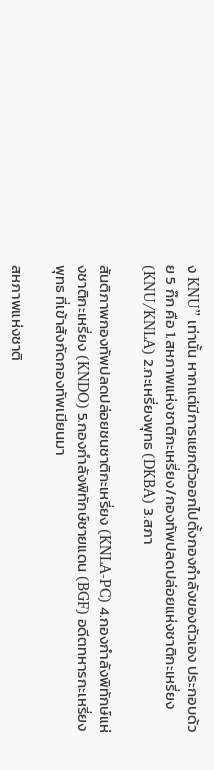ง KNU” เท่านั้น หากแต่มีการแยกตัวออกไปตั้งกองกำลังของตัวเอง ประกอบด้วย 5 ก๊ก คือ 1.สหภาพแห่งชาติกะเหรี่ยง/กองทัพปลดปล่อยแห่งชาติกะเหรี่ยง (KNU/KNLA) 2.กะเหรี่ยงพุทธ (DKBA) 3.สภา

สันติภาพกองทัพปลดปล่อยชนชาติกะเหรี่ยง (KNLA-PC) 4.กองกำลังพิทักษ์แห่งชาติกะเหรี่ยง (KNDO) 5.กองกำลังพิทักษ์ชายแดน (BGF) อดีตทหารกะเหรี่ยงพุทธ ที่เข้าสังกัดกองทัพเมียนมา

สหภาพแห่งชาติ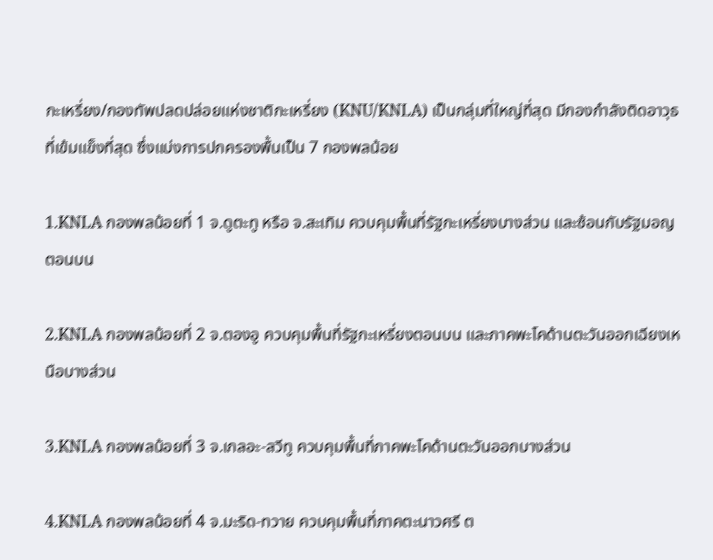กะเหรี่ยง/กองทัพปลดปล่อยแห่งชาติกะเหรี่ยง (KNU/KNLA) เป็นกลุ่มที่ใหญ่ที่สุด มีกองกำลังติดอาวุธที่เข้มแข็งที่สุด ซึ่งแบ่งการปกครองพื้นเป็น 7 กองพลน้อย

1.KNLA กองพลน้อยที่ 1 จ.ดูตะทู หรือ จ.สะเทิม ควบคุมพื้นที่รัฐกะเหรี่ยงบางส่วน และซ้อนกับรัฐมอญตอนบน

2.KNLA กองพลน้อยที่ 2 จ.ตองอู ควบคุมพื้นที่รัฐกะเหรี่ยงตอนบน และภาคพะโคด้านตะวันออกเฉียงเหนือบางส่วน

3.KNLA กองพลน้อยที่ 3 จ.เกลอะ-ลวีทู ควบคุมพื้นที่ภาคพะโคด้านตะวันออกบางส่วน

4.KNLA กองพลน้อยที่ 4 จ.มะริด-ทวาย ควบคุมพื้นที่ภาคตะนาวศรี ต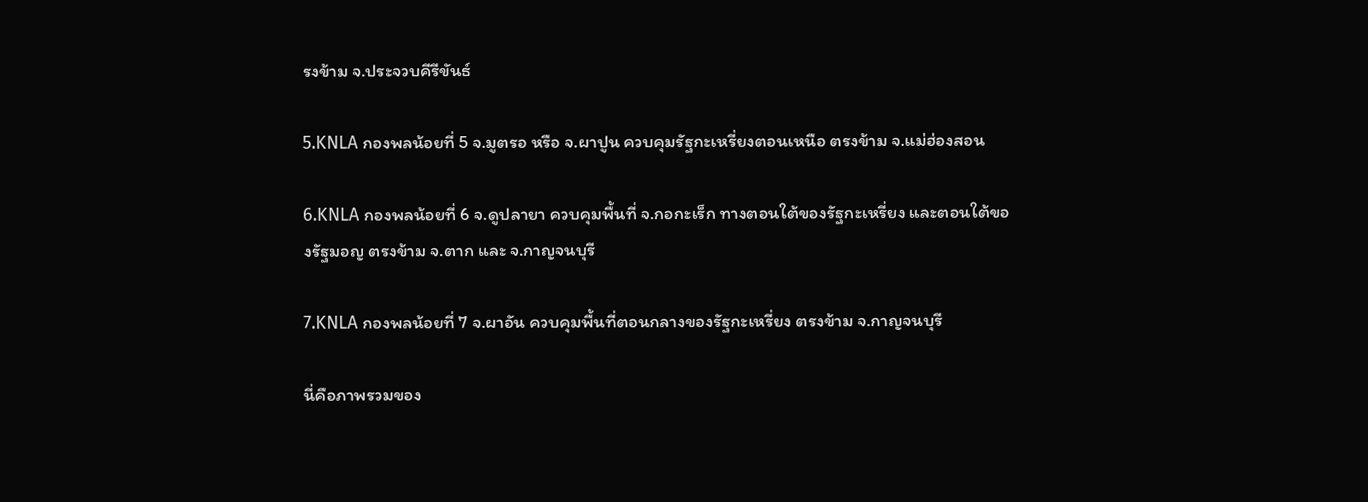รงข้าม จ.ประจวบคีรีขันธ์

5.KNLA กองพลน้อยที่ 5 จ.มูตรอ หรือ จ.ผาปูน ควบคุมรัฐกะเหรี่ยงตอนเหนือ ตรงข้าม จ.แม่ฮ่องสอน

6.KNLA กองพลน้อยที่ 6 จ.ดูปลายา ควบคุมพื้นที่ จ.กอกะเร็ก ทางตอนใต้ของรัฐกะเหรี่ยง และตอนใต้ของรัฐมอญ ตรงข้าม จ.ตาก และ จ.กาญจนบุรี

7.KNLA กองพลน้อยที่ 7 จ.ผาอัน ควบคุมพื้นที่ตอนกลางของรัฐกะเหรี่ยง ตรงข้าม จ.กาญจนบุรี

นี่คือภาพรวมของ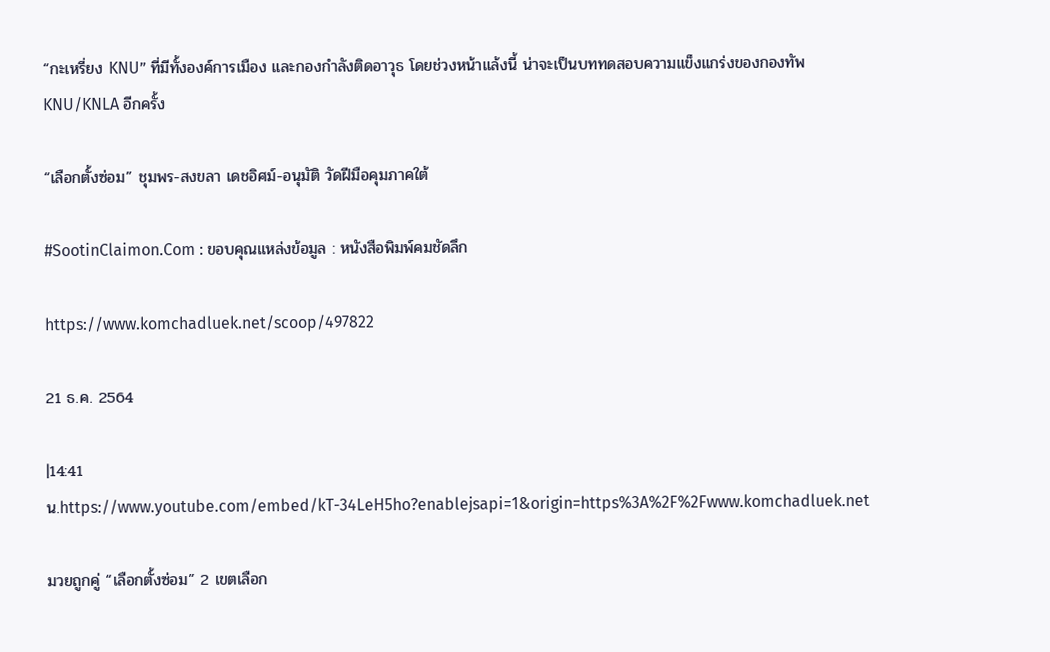“กะเหรี่ยง KNU” ที่มีทั้งองค์การเมือง และกองกำลังติดอาวุธ โดยช่วงหน้าแล้งนี้ น่าจะเป็นบททดสอบความแข็งแกร่งของกองทัพ KNU/KNLA อีกครั้ง

“เลือกตั้งซ่อม” ชุมพร-สงขลา เดชอิศม์-อนุมัติ วัดฝีมือคุมภาคใต้

#SootinClaimon.Com : ขอบคุณแหล่งข้อมูล : หนังสือพิมพ์คมชัดลึก

https://www.komchadluek.net/scoop/497822

21 ธ.ค. 2564

|14:41 น.https://www.youtube.com/embed/kT-34LeH5ho?enablejsapi=1&origin=https%3A%2F%2Fwww.komchadluek.net

มวยถูกคู่ “เลือกตั้งซ่อม” 2 เขตเลือก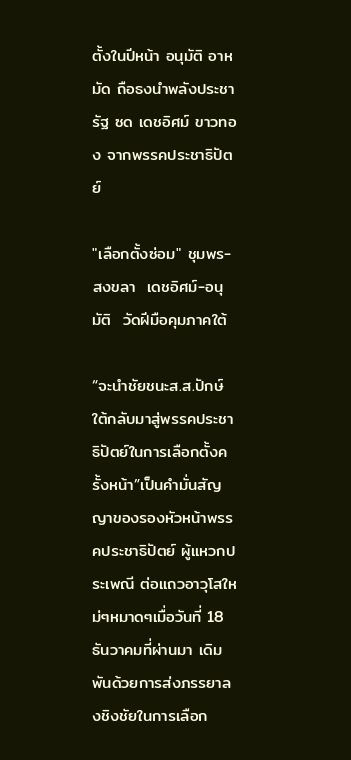ตั้งในปีหน้า อนุมัติ อาหมัด ถือธงนำพลังประชารัฐ ซด เดชอิศม์ ขาวทอง จากพรรคประชาธิปัตย์

"เลือกตั้งซ่อม" ชุมพร-สงขลา  เดชอิศม์-อนุมัติ  วัดฝีมือคุมภาคใต้

“จะนำชัยชนะส.ส.ปักษ์ใต้กลับมาสู่พรรคประชาธิปัตย์ในการเลือกตั้งครั้งหน้า”เป็นคำมั่นสัญญาของรองหัวหน้าพรรคประชาธิปัตย์ ผู้แหวกประเพณี ต่อแถวอาวุโสใหม่ๆหมาดๆเมื่อวันที่ 18 ธันวาคมที่ผ่านมา เดิมพันด้วยการส่งภรรยาลงชิงชัยในการเลือก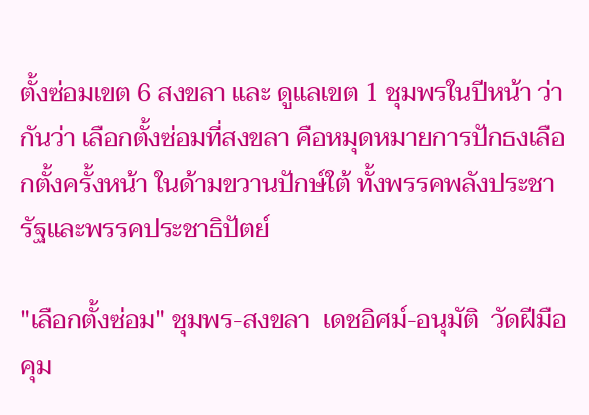ตั้งซ่อมเขต 6 สงขลา และ ดูแลเขต 1 ชุมพรในปีหน้า ว่ากันว่า เลือกตั้งซ่อมที่สงขลา คือหมุดหมายการปักธงเลือกตั้งครั้งหน้า ในด้ามขวานปักษ์ใต้ ทั้งพรรคพลังประชารัฐและพรรคประชาธิปัตย์

"เลือกตั้งซ่อม" ชุมพร-สงขลา  เดชอิศม์-อนุมัติ  วัดฝีมือคุม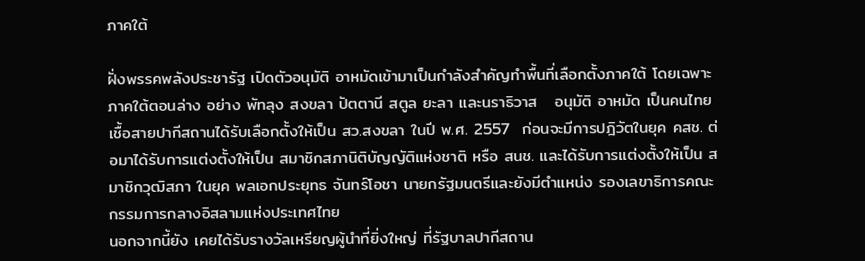ภาคใต้

ฝั่งพรรคพลังประชารัฐ เปิดตัวอนุมัติ อาหมัดเข้ามาเป็นกำลังสำคัญทำพื้นที่เลือกตั้งภาคใต้ โดยเฉพาะภาคใต้ตอนล่าง อย่าง พัทลุง สงขลา ปัตตานี สตูล ยะลา และนราธิวาส   อนุมัติ อาหมัด เป็นคนไทยเชื้อสายปากีสถานได้รับเลือกตั้งให้เป็น สว.สงขลา ในปี พ.ศ. 2557  ก่อนจะมีการปฎิวัตในยุค คสช. ต่อมาได้รับการแต่งตั้งให้เป็น สมาชิกสภานิติบัญญัติแห่งชาติ หรือ สนช. และได้รับการแต่งตั้งให้เป็น สมาชิกวุฒิสภา ในยุค พลเอกประยุทธ จันทร์โอชา นายกรัฐมนตรีและยังมีตำแหน่ง รองเลขาธิการคณะกรรมการกลางอิสลามแห่งประเทศไทย
นอกจากนี้ยัง เคยได้รับรางวัลเหรียญผู้นำที่ยิ่งใหญ่ ที่รัฐบาลปากีสถาน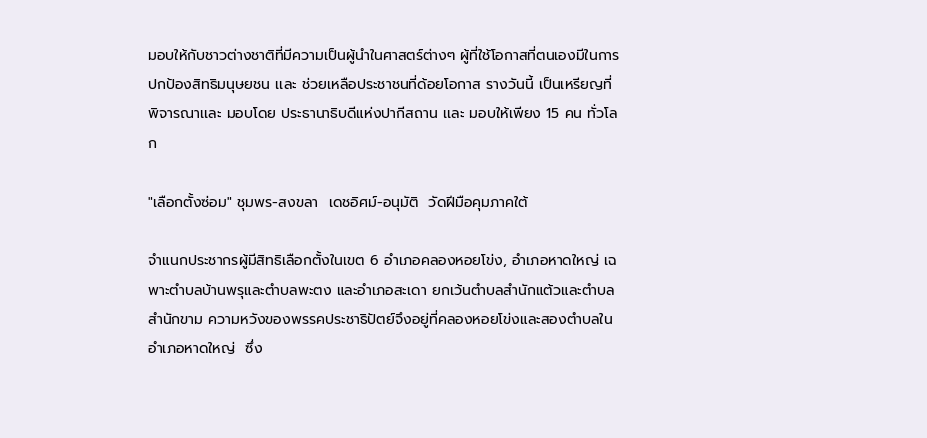มอบให้กับชาวต่างชาติที่มีความเป็นผู้นำในศาสตร์ต่างๆ ผู้ที่ใช้โอกาสที่ตนเองมีในการปกป้องสิทธิมนุษยชน เเละ ช่วยเหลือประชาชนที่ด้อยโอกาส รางวันนี้ เป็นเหรียญที่พิจารณาเเละ มอบโดย ประธานาธิบดีแห่งปากีสถาน เเละ มอบให้เพียง 15 คน ทั่วโลก

"เลือกตั้งซ่อม" ชุมพร-สงขลา  เดชอิศม์-อนุมัติ  วัดฝีมือคุมภาคใต้

จำแนกประชากรผู้มีสิทธิเลือกตั้งในเขต 6 อำเภอคลองหอยโข่ง, อำเภอหาดใหญ่ เฉพาะตำบลบ้านพรุและตำบลพะตง และอำเภอสะเดา ยกเว้นตำบลสำนักแต้วและตำบลสำนักขาม ความหวังของพรรคประชาธิปัตย์จึงอยู่ที่คลองหอยโข่งและสองตำบลในอำเภอหาดใหญ่  ซึ่ง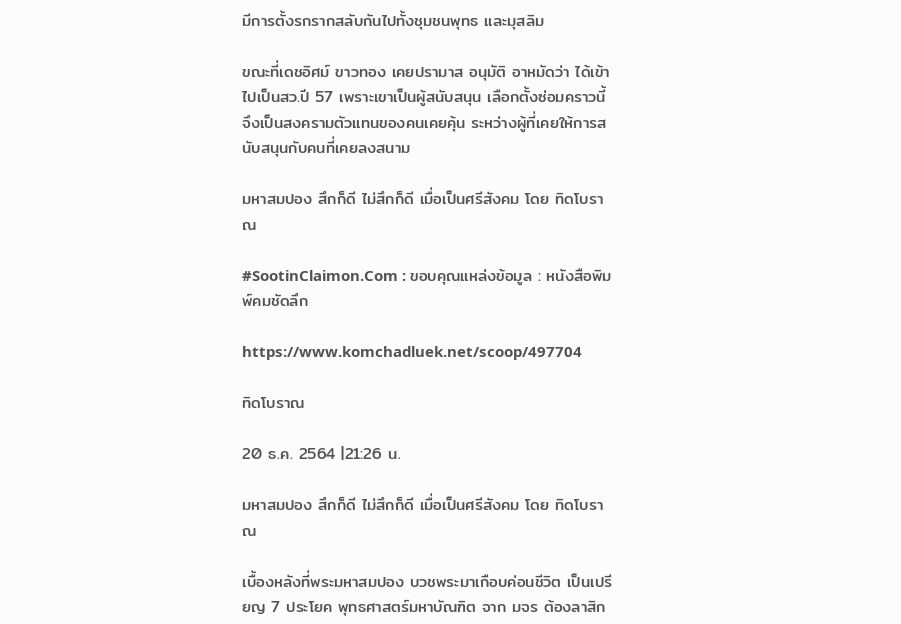มีการตั้งรกรากสลับกันไปทั้งชุมชนพุทธ และมุสลิม

ขณะที่เดชอิศม์ ขาวทอง เคยปรามาส อนุมัติ อาหมัดว่า ได้เข้าไปเป็นสว.ปี 57 เพราะเขาเป็นผู้สนับสนุน เลือกตั้งซ่อมคราวนี้ จึงเป็นสงครามตัวแทนของคนเคยคุ้น ระหว่างผู้ที่เคยให้การสนับสนุนกับคนที่เคยลงสนาม

มหาสมปอง สึกก็ดี ไม่สึกก็ดี เมื่อเป็นศรีสังคม โดย ทิดโบราณ

#SootinClaimon.Com : ขอบคุณแหล่งข้อมูล : หนังสือพิมพ์คมชัดลึก

https://www.komchadluek.net/scoop/497704

ทิดโบราณ

20 ธ.ค. 2564 |21:26 น.

มหาสมปอง สึกก็ดี ไม่สึกก็ดี เมื่อเป็นศรีสังคม โดย ทิดโบราณ

เบื้องหลังที่พระมหาสมปอง บวชพระมาเกือบค่อนชีวิต เป็นเปรียญ 7 ประโยค พุทธศาสตร์มหาบัณฑิต จาก มจร ต้องลาสิก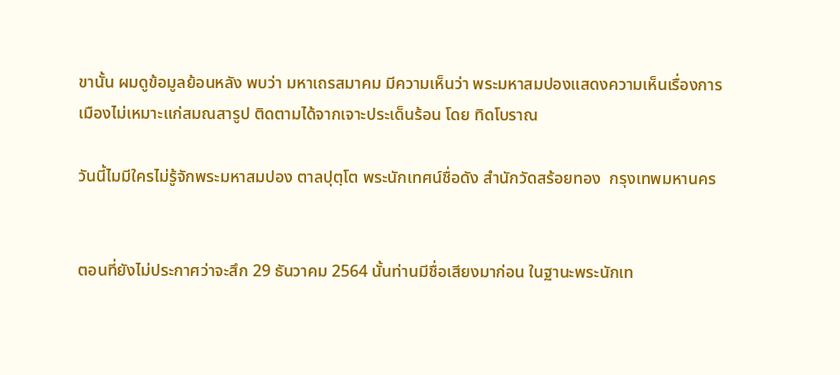ขานั้น ผมดูข้อมูลย้อนหลัง พบว่า มหาเถรสมาคม มีความเห็นว่า พระมหาสมปองแสดงความเห็นเรื่องการเมืองไม่เหมาะแก่สมณสารูป ติดตามได้จากเจาะประเด็นร้อน โดย ทิดโบราณ

วันนี้ไมมีใครไม่รู้จักพระมหาสมปอง ตาลปุตฺโต พระนักเทศน์ชื่อดัง สำนักวัดสร้อยทอง  กรุงเทพมหานคร


ตอนที่ยังไม่ประกาศว่าจะสึก 29 ธันวาคม 2564 นั้นท่านมีชื่อเสียงมาก่อน ในฐานะพระนักเท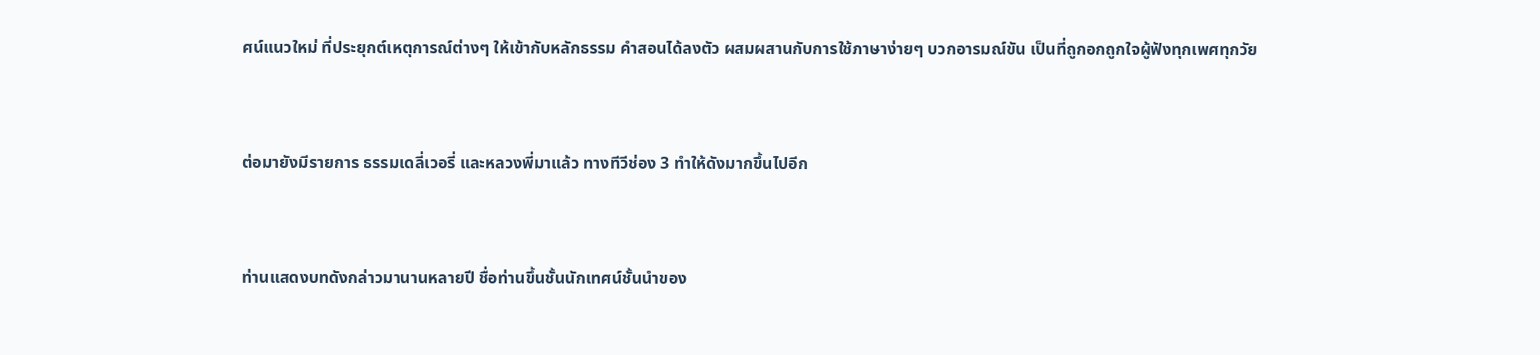ศน์แนวใหม่ ที่ประยุกต์เหตุการณ์ต่างๆ ให้เข้ากับหลักธรรม คำสอนได้ลงตัว ผสมผสานกับการใช้ภาษาง่ายๆ บวกอารมณ์ขัน เป็นที่ถูกอกถูกใจผู้ฟังทุกเพศทุกวัย


ต่อมายังมีรายการ ธรรมเดลี่เวอรี่ และหลวงพี่มาแล้ว ทางทีวีช่อง 3 ทำให้ดังมากขึ้นไปอีก


ท่านแสดงบทดังกล่าวมานานหลายปี ชื่อท่านขึ้นชั้นนักเทศน์ชั้นนำของ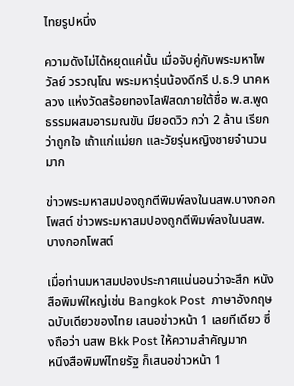ไทยรูปหนึ่ง

ความดังไม่ได้หยุดแค่นั้น เมื่อจับคู่กับพระมหาไพวัลย์ วรวณฺโณ พระมหารุ่นน้องดีกรี ป.ธ.9 นาคหลวง แห่งวัดสร้อยทองไลฟ์สดภายใต้ชื่อ พ.ส.พูดธรรมผสมอารมณขัน มียอดวิว กว่า 2 ล้าน เรียกว่าถูกใจ เถ้าแก่แม่ยก และวัยรุ่นหญิงชายจำนวนมาก

ข่าวพระมหาสมปองถูกตีพิมพ์ลงในนสพ.บางกอกโพสต์ ข่าวพระมหาสมปองถูกตีพิมพ์ลงในนสพ.บางกอกโพสต์

เมื่อท่านมหาสมปองประกาศแน่นอนว่าจะสึก หนังสือพิมพ์ใหญ่เช่น Bangkok Post  ภาษาอังกฤษฉบับเดียวของไทย เสนอข่าวหน้า 1 เลยทีเดียว ซึ่งถือว่า นสพ Bkk Post ให้ความสำคัญมาก
หนีงสือพิมพ์ไทยรัฐ ก็เสนอข่าวหน้า 1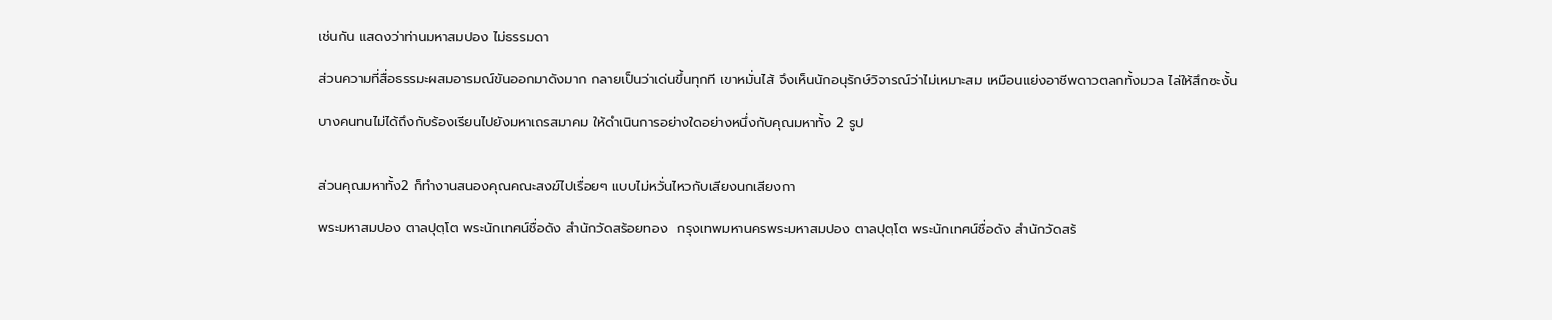เช่นกัน แสดงว่าท่านมหาสมปอง ไม่ธรรมดา

ส่วนความที่สื่อธรรมะผสมอารมณ์ขันออกมาดังมาก กลายเป็นว่าเด่นขึ้นทุกที เขาหมั่นไส้ จึงเห็นนักอนุรักษ์วิจารณ์ว่าไม่เหมาะสม เหมือนแย่งอาชีพดาวตลกทั้งมวล ไล่ให้สึกซะงั้น

บางคนทนไม่ได้ถึงกับร้องเรียนไปยังมหาเถรสมาคม ให้ดำเนินการอย่างใดอย่างหนึ่งกับคุณมหาทั้ง 2 รูป


ส่วนคุณมหาทั้ง2 ก็ทำงานสนองคุณคณะสงฆ์ไปเรื่อยๆ แบบไม่หวั่นไหวกับเสียงนกเสียงกา

พระมหาสมปอง ตาลปุตฺโต พระนักเทศน์ชื่อดัง สำนักวัดสร้อยทอง  กรุงเทพมหานครพระมหาสมปอง ตาลปุตฺโต พระนักเทศน์ชื่อดัง สำนักวัดสร้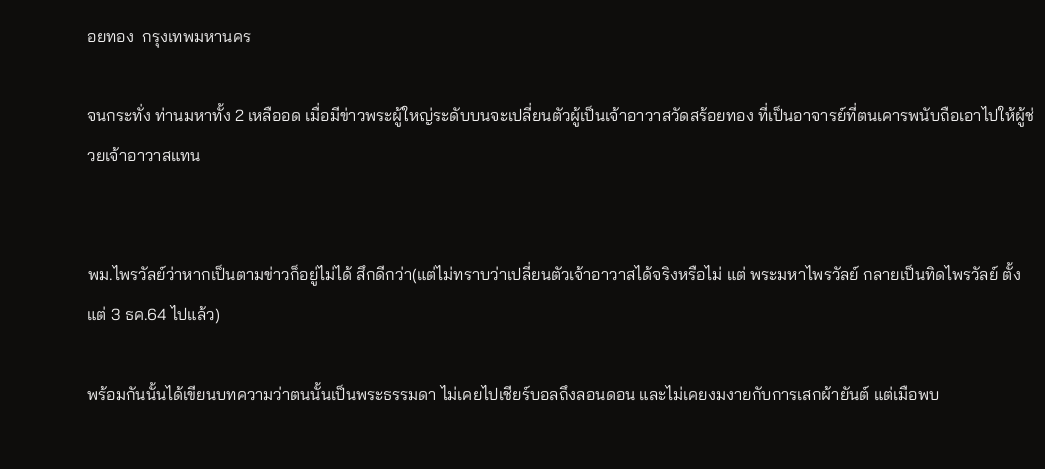อยทอง  กรุงเทพมหานคร

จนกระทั่ง ท่านมหาทั้ง 2 เหลืออด เมื่อมีข่าวพระผู้ใหญ่ระดับบนจะเปลี่ยนตัวผู้เป็นเจ้าอาวาสวัดสร้อยทอง ที่เป็นอาจารย์ที่ตนเคารพนับถือเอาไปให้ผู้ช่วยเจ้าอาวาสแทน


พม.ไพรวัลย์ว่าหากเป็นตามข่าวก็อยู่ไม่ได้ สึกดีกว่า(แต่ไม่ทราบว่าเปลี่ยนตัวเจ้าอาวาสได้จริงหรือไม่ แต่ พระมหาไพรวัลย์ กลายเป็นทิดไพรวัลย์ ตั้งแต่ 3 ธค.64 ไปแล้ว)

พร้อมกันนั้นได้เขียนบทความว่าตนนั้นเป็นพระธรรมดา ไม่เคยไปเชียร์บอลถึงลอนดอน และไม่เคยงมงายกับการเสกผ้ายันต์ แต่เมือพบ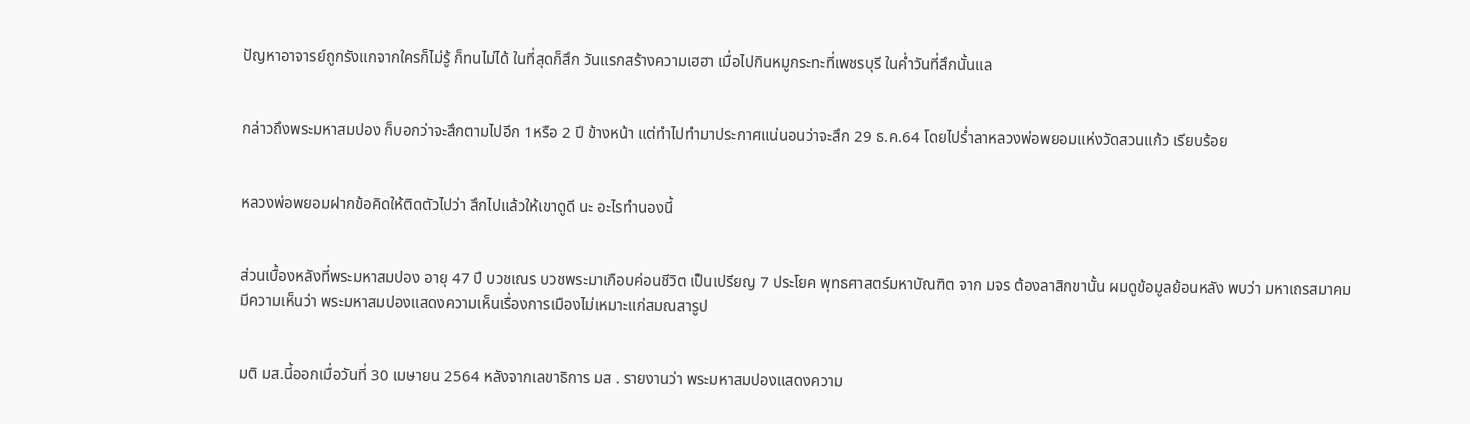ปัญหาอาจารย์ถูกรังแกจากใครก็ไม่รู้ ก็ทนไม่ได้ ในที่สุดก็สึก วันแรกสร้างความเฮฮา เมื่อไปกินหมูกระทะที่เพชรบุรี ในค่ำวันที่สึกนั้นแล


กล่าวถึงพระมหาสมปอง ก็บอกว่าจะสึกตามไปอีก 1หรือ 2 ปี ข้างหน้า แต่ทำไปทำมาประกาศแน่นอนว่าจะสึก 29 ธ.ค.64 โดยไปร่ำลาหลวงพ่อพยอมแห่งวัดสวนแก้ว เรียบร้อย


หลวงพ่อพยอมฝากข้อคิดให้ติดตัวไปว่า สึกไปแล้วให้เขาดูดี นะ อะไรทำนองนี้


ส่วนเบื้องหลังที่พระมหาสมปอง อายุ 47 ปี บวชเณร บวชพระมาเกือบค่อนชีวิต เป็นเปรียญ 7 ประโยค พุทธศาสตร์มหาบัณฑิต จาก มจร ต้องลาสิกขานั้น ผมดูข้อมูลย้อนหลัง พบว่า มหาเถรสมาคม มีความเห็นว่า พระมหาสมปองแสดงความเห็นเรื่องการเมืองไม่เหมาะแก่สมณสารูป


มติ มส.นี้ออกเมื่อวันที่ 30 เมษายน 2564 หลังจากเลขาธิการ มส . รายงานว่า พระมหาสมปองแสดงความ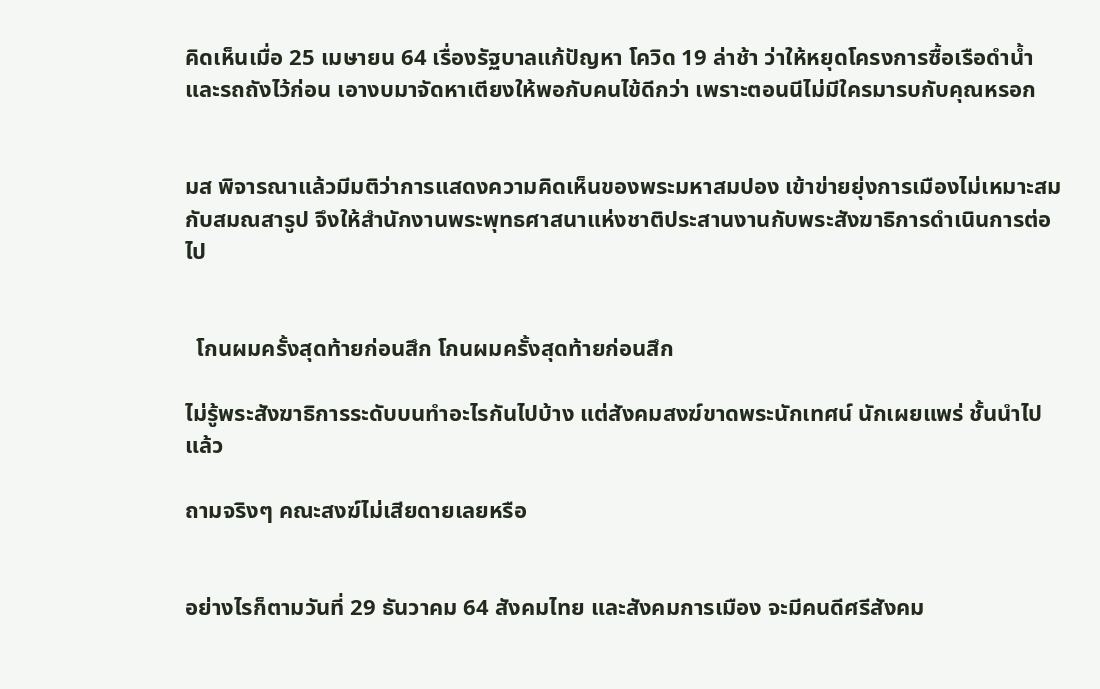คิดเห็นเมื่อ 25 เมษายน 64 เรื่องรัฐบาลแก้ปัญหา โควิด 19 ล่าช้า ว่าให้หยุดโครงการซื้อเรือดำน้ำ และรถถังไว้ก่อน เอางบมาจัดหาเตียงให้พอกับคนไข้ดีกว่า เพราะตอนนีไม่มีใครมารบกับคุณหรอก


มส พิจารณาแล้วมีมติว่าการแสดงความคิดเห็นของพระมหาสมปอง เข้าข่ายยุ่งการเมืองไม่เหมาะสมกับสมณสารูป จึงให้สำนักงานพระพุทธศาสนาแห่งชาติประสานงานกับพระสังฆาธิการดำเนินการต่อไป


  โกนผมครั้งสุดท้ายก่อนสึก โกนผมครั้งสุดท้ายก่อนสึก

ไม่รู้พระสังฆาธิการระดับบนทำอะไรกันไปบ้าง แต่สังคมสงฆ์ขาดพระนักเทศน์ นักเผยแพร่ ชั้นนำไปแล้ว

ถามจริงๆ คณะสงฆ์ไม่เสียดายเลยหรือ


อย่างไรก็ตามวันที่ 29 ธันวาคม 64 สังคมไทย และสังคมการเมือง จะมีคนดีศรีสังคม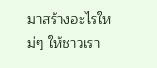มาสร้างอะไรใหม่ๆ ให้ชาวเรา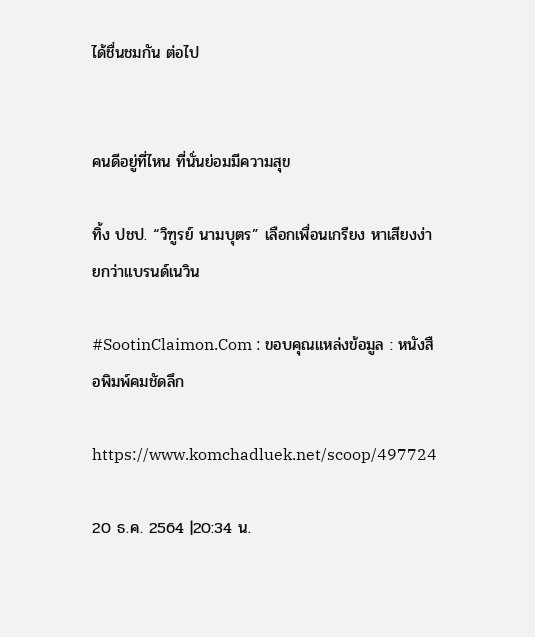ได้ชื่นชมกัน ต่อไป


คนดีอยู่ที่ไหน ที่นั่นย่อมมีความสุข

ทิ้ง ปชป. “วิฑูรย์ นามบุตร” เลือกเพื่อนเกรียง หาเสียงง่ายกว่าแบรนด์เนวิน

#SootinClaimon.Com : ขอบคุณแหล่งข้อมูล : หนังสือพิมพ์คมชัดลึก

https://www.komchadluek.net/scoop/497724

20 ธ.ค. 2564 |20:34 น.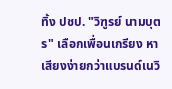ทิ้ง ปชป. "วิฑูรย์ นามบุตร" เลือกเพื่อนเกรียง หาเสียงง่ายกว่าแบรนด์เนวิ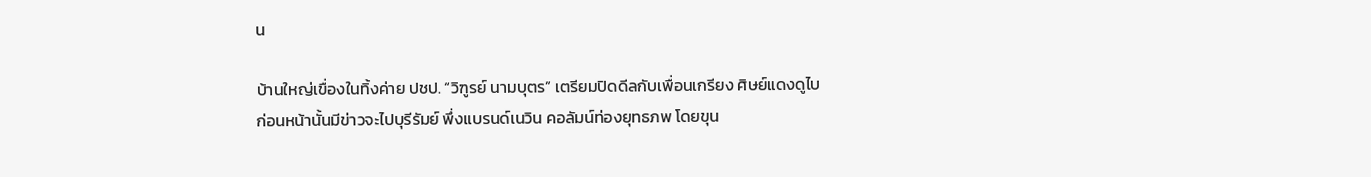น

บ้านใหญ่เขื่องในทิ้งค่าย ปชป. “วิฑูรย์ นามบุตร” เตรียมปิดดีลกับเพื่อนเกรียง ศิษย์แดงดูไบ ก่อนหน้านั้นมีข่าวจะไปบุรีรัมย์ พึ่งแบรนด์เนวิน คอลัมน์ท่องยุทธภพ โดยขุน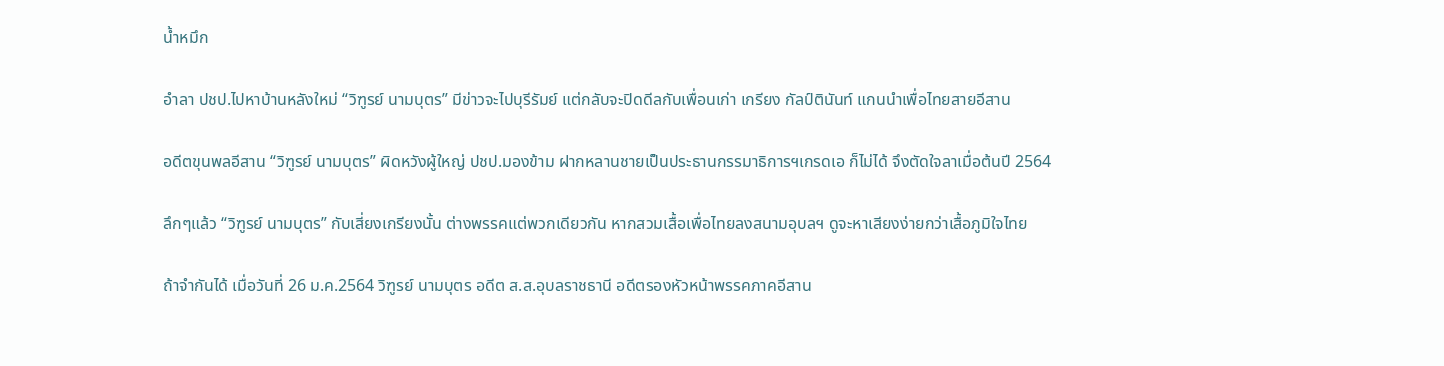น้ำหมึก

อำลา ปชป.ไปหาบ้านหลังใหม่ “วิฑูรย์ นามบุตร” มีข่าวจะไปบุรีรัมย์ แต่กลับจะปิดดีลกับเพื่อนเก่า เกรียง กัลป์ตินันท์ แกนนำเพื่อไทยสายอีสาน

อดีตขุนพลอีสาน “วิฑูรย์ นามบุตร” ผิดหวังผู้ใหญ่ ปชป.มองข้าม ฝากหลานชายเป็นประธานกรรมาธิการฯเกรดเอ ก็ไม่ได้ จึงตัดใจลาเมื่อต้นปี 2564

ลึกๆแล้ว “วิฑูรย์ นามบุตร” กับเสี่ยงเกรียงนั้น ต่างพรรคแต่พวกเดียวกัน หากสวมเสื้อเพื่อไทยลงสนามอุบลฯ ดูจะหาเสียงง่ายกว่าเสื้อภูมิใจไทย

ถ้าจำกันได้ เมื่อวันที่ 26 ม.ค.2564 วิฑูรย์ นามบุตร อดีต ส.ส.อุบลราชธานี อดีตรองหัวหน้าพรรคภาคอีสาน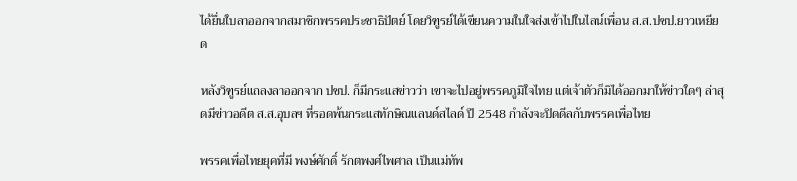ได้ยื่นใบลาออกจากสมาชิกพรรคประชาธิปัตย์ โดยวิฑูรย์ได้เขียนความในใจส่งเข้าไปในไลน์เพื่อน ส.ส.ปชป.ยาวเหยียด

หลังวิฑูรย์แถลงลาออกจาก ปชป. ก็มีกระแสข่าวว่า เขาจะไปอยู่พรรคภูมิใจไทย แต่เจ้าตัวก็มิได้ออกมาให้ข่าวใดๆ ล่าสุดมีข่าวอดีต ส.ส.อุบลฯ ที่รอดพ้นกระแสทักษิณแลนด์สไลด์ ปี 2548 กำลังจะปิดดีลกับพรรคเพื่อไทย

พรรคเพื่อไทยยุคที่มี พงษ์ศักดิ์ รักตพงศ์ไพศาล เป็นแม่ทัพ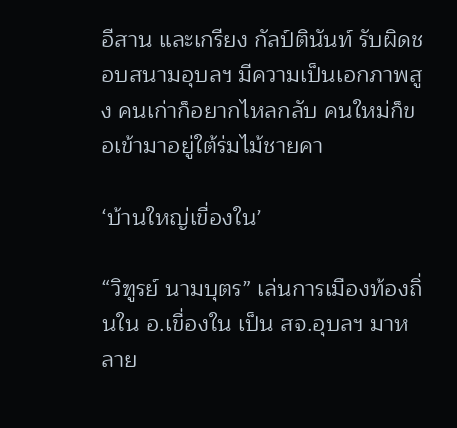อีสาน และเกรียง กัลป์ตินันท์ รับผิดชอบสนามอุบลฯ มีความเป็นเอกภาพสูง คนเก่าก็อยากไหลกลับ คนใหม่ก็ขอเข้ามาอยู่ใต้ร่มไม้ชายคา

‘บ้านใหญ่เขื่องใน’

“วิฑูรย์ นามบุตร” เล่นการเมืองท้องถิ่นใน อ.เขื่องใน เป็น สจ.อุบลฯ มาหลาย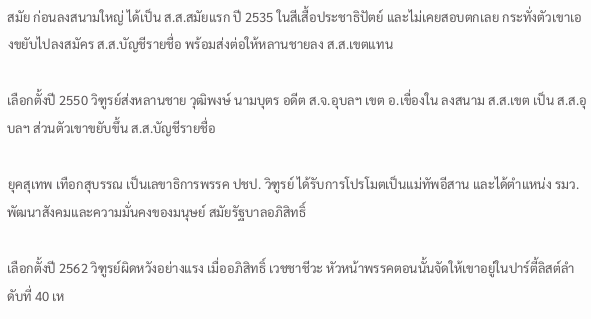สมัย ก่อนลงสนามใหญ่ ได้เป็น ส.ส.สมัยแรก ปี 2535 ในสีเสื้อประชาธิปัตย์ และไม่เคยสอบตกเลย กระทั่งตัวเขาเองขยับไปลงสมัคร ส.ส.บัญชีรายชื่อ พร้อมส่งต่อให้หลานชายลง ส.ส.เขตแทน

เลือกตั้งปี 2550 วิฑูรย์ส่งหลานชาย วุฒิพงษ์ นามบุตร อดีต ส.จ.อุบลฯ เขต อ.เขื่องใน ลงสนาม ส.ส.เขต เป็น ส.ส.อุบลฯ ส่วนตัวเขาขยับขึ้น ส.ส.บัญชีรายชื่อ

ยุคสุเทพ เทือกสุบรรณ เป็นเลขาธิการพรรค ปชป. วิฑูรย์ ได้รับการโปรโมตเป็นแม่ทัพอีสาน และได้ตำแหน่ง รมว.พัฒนาสังคมและความมั่นคงของมนุษย์ สมัยรัฐบาลอภิสิทธิ์

เลือกตั้งปี 2562 วิฑูรย์ผิดหวังอย่างแรง เมื่ออภิสิทธิ์ เวชชาชีวะ หัวหน้าพรรคตอนนั้นจัดให้เขาอยู่ในปาร์ตี้ลิสต์ลำดับที่ 40 เห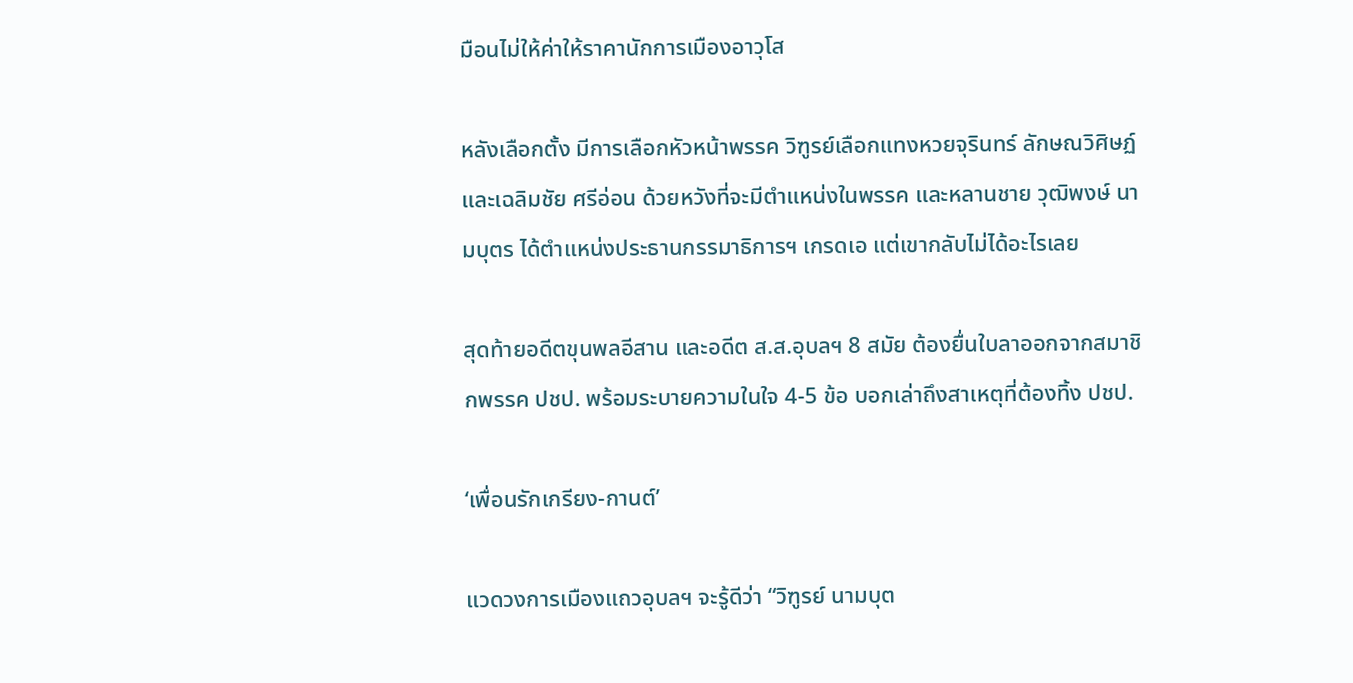มือนไม่ให้ค่าให้ราคานักการเมืองอาวุโส

หลังเลือกตั้ง มีการเลือกหัวหน้าพรรค วิฑูรย์เลือกแทงหวยจุรินทร์ ลักษณวิศิษฏ์ และเฉลิมชัย ศรีอ่อน ด้วยหวังที่จะมีตำแหน่งในพรรค และหลานชาย วุฒิพงษ์ นามบุตร ได้ตำแหน่งประธานกรรมาธิการฯ เกรดเอ แต่เขากลับไม่ได้อะไรเลย

สุดท้ายอดีตขุนพลอีสาน และอดีต ส.ส.อุบลฯ 8 สมัย ต้องยื่นใบลาออกจากสมาชิกพรรค ปชป. พร้อมระบายความในใจ 4-5 ข้อ บอกเล่าถึงสาเหตุที่ต้องทิ้ง ปชป.

‘เพื่อนรักเกรียง-กานต์’

แวดวงการเมืองแถวอุบลฯ จะรู้ดีว่า “วิฑูรย์ นามบุต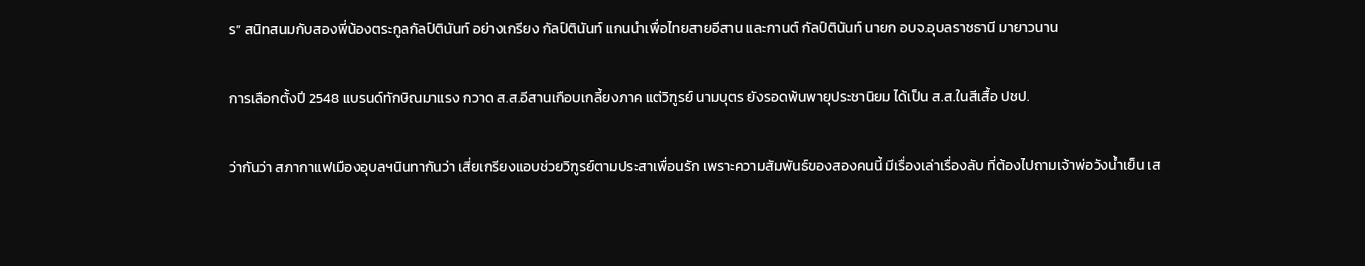ร” สนิทสนมกับสองพี่น้องตระกูลกัลป์ตินันท์ อย่างเกรียง กัลป์ตินันท์ แกนนำเพื่อไทยสายอีสาน และกานต์ กัลป์ตินันท์ นายก อบจ.อุบลราชธานี มายาวนาน

การเลือกตั้งปี 2548 แบรนด์ทักษิณมาแรง กวาด ส.ส.อีสานเกือบเกลี้ยงภาค แต่วิฑูรย์ นามบุตร ยังรอดพ้นพายุประชานิยม ได้เป็น ส.ส.ในสีเสื้อ ปชป.

ว่ากันว่า สภากาแฟเมืองอุบลฯนินทากันว่า เสี่ยเกรียงแอบช่วยวิฑูรย์ตามประสาเพื่อนรัก เพราะความสัมพันธ์ของสองคนนี้ มีเรื่องเล่าเรื่องลับ ที่ต้องไปถามเจ้าพ่อวังน้ำเย็น เส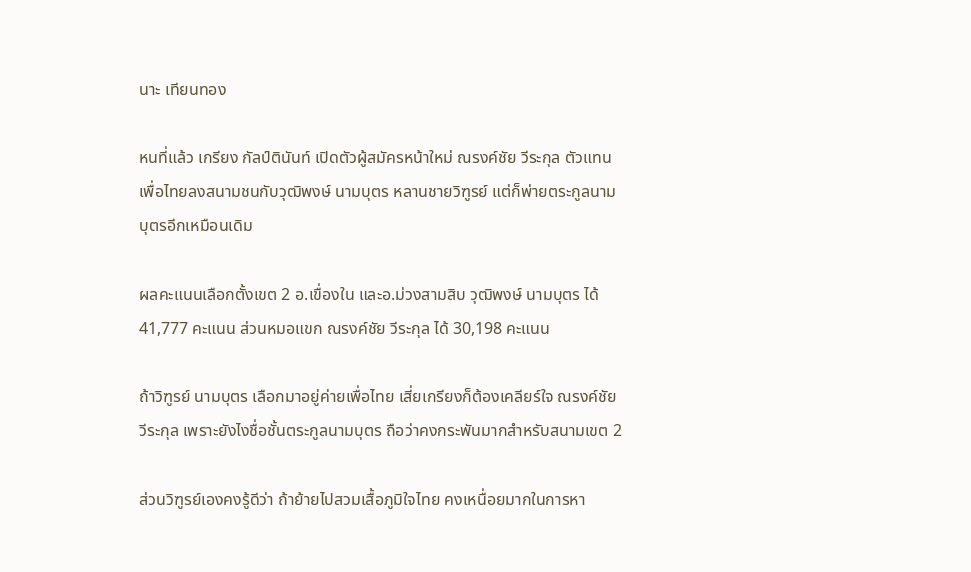นาะ เทียนทอง

หนที่แล้ว เกรียง กัลป์ตินันท์ เปิดตัวผู้สมัครหน้าใหม่ ณรงค์ชัย วีระกุล ตัวแทนเพื่อไทยลงสนามชนกับวุฒิพงษ์ นามบุตร หลานชายวิฑูรย์ แต่ก็พ่ายตระกูลนามบุตรอีกเหมือนเดิม

ผลคะแนนเลือกตั้งเขต 2 อ.เขื่องใน และอ.ม่วงสามสิบ วุฒิพงษ์ นามบุตร ได้ 41,777 คะแนน ส่วนหมอแขก ณรงค์ชัย วีระกุล ได้ 30,198 คะแนน

ถ้าวิฑูรย์ นามบุตร เลือกมาอยู่ค่ายเพื่อไทย เสี่ยเกรียงก็ต้องเคลียร์ใจ ณรงค์ชัย วีระกุล เพราะยังไงชื่อชั้นตระกูลนามบุตร ถือว่าคงกระพันมากสำหรับสนามเขต 2

ส่วนวิฑูรย์เองคงรู้ดีว่า ถ้าย้ายไปสวมเสื้อภูมิใจไทย คงเหนื่อยมากในการหา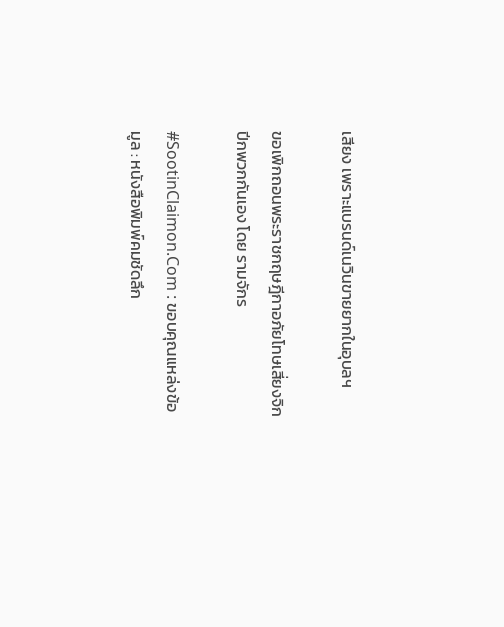เสียง เพราะแบรนด์เนวินขายยากในอุบลฯ

ขอเพิกถอนพระราชกฤษฎีกาอภัยโทษเสี่ยงจิกปีกพวกกันเอง โดย รามจักร

#SootinClaimon.Com : ขอบคุณแหล่งข้อมูล : หนังสือพิมพ์คมชัดลึก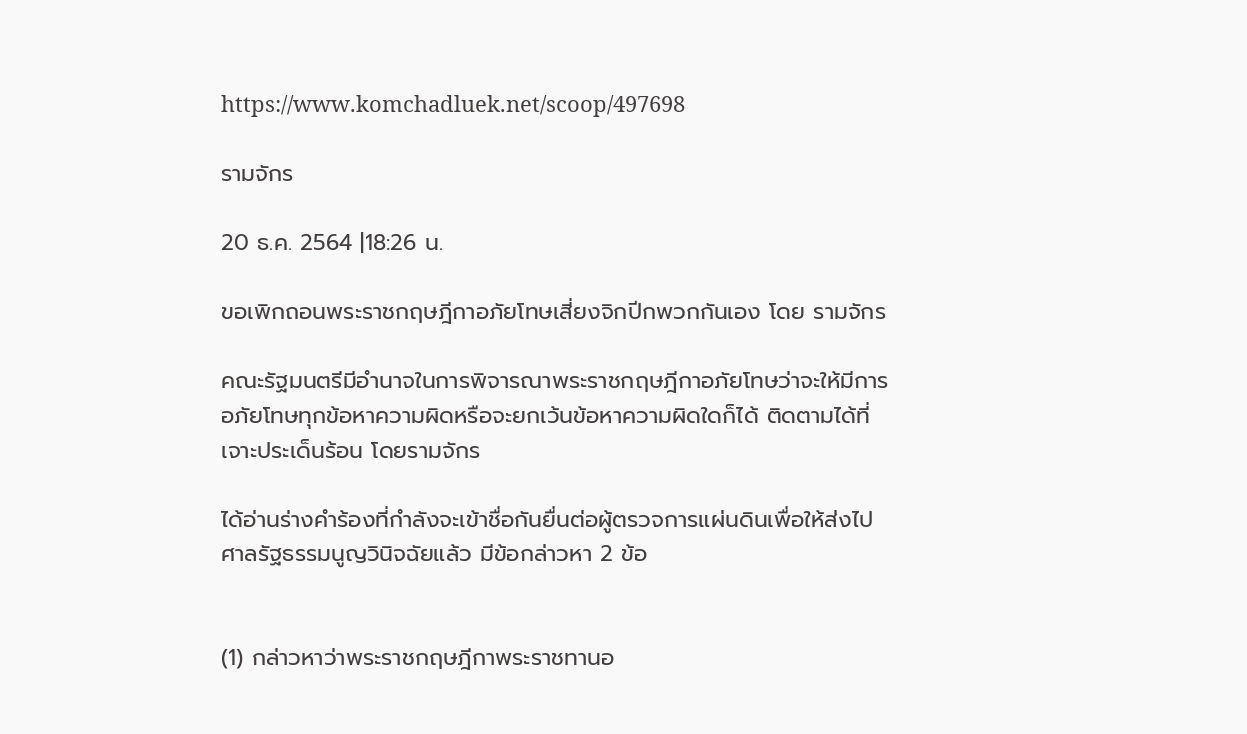https://www.komchadluek.net/scoop/497698

รามจักร

20 ธ.ค. 2564 |18:26 น.

ขอเพิกถอนพระราชกฤษฎีกาอภัยโทษเสี่ยงจิกปีกพวกกันเอง โดย รามจักร

คณะรัฐมนตรีมีอำนาจในการพิจารณาพระราชกฤษฎีกาอภัยโทษว่าจะให้มีการอภัยโทษทุกข้อหาความผิดหรือจะยกเว้นข้อหาความผิดใดก็ได้ ติดตามได้ที่เจาะประเด็นร้อน โดยรามจักร

ได้อ่านร่างคำร้องที่กำลังจะเข้าชื่อกันยื่นต่อผู้ตรวจการแผ่นดินเพื่อให้ส่งไปศาลรัฐธรรมนูญวินิจฉัยแล้ว มีข้อกล่าวหา 2 ข้อ


(1) กล่าวหาว่าพระราชกฤษฎีกาพระราชทานอ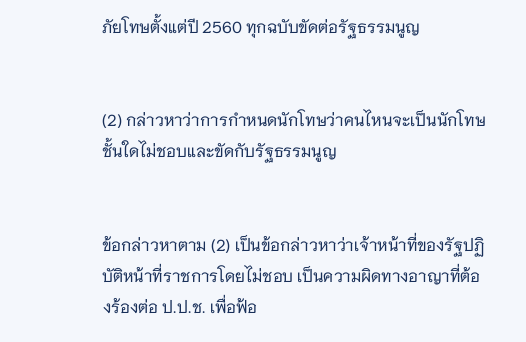ภัยโทษตั้งแต่ปี 2560 ทุกฉบับขัดต่อรัฐธรรมนูญ


(2) กล่าวหาว่าการกำหนดนักโทษว่าคนไหนจะเป็นนักโทษชั้นใดไม่ชอบและขัดกับรัฐธรรมนูญ


ข้อกล่าวหาตาม (2) เป็นข้อกล่าวหาว่าเจ้าหน้าที่ของรัฐปฏิบัติหน้าที่ราชการโดยไม่ชอบ เป็นความผิดทางอาญาที่ต้องร้องต่อ ป.ป.ช. เพื่อฟ้อ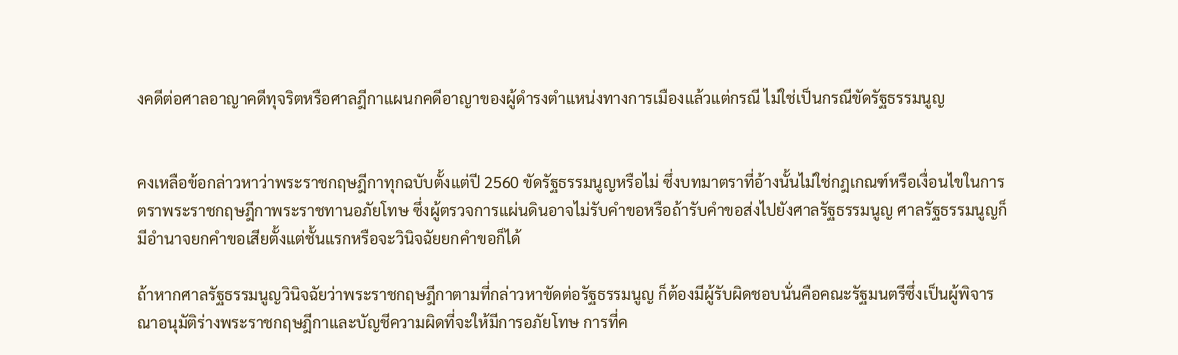งคดีต่อศาลอาญาคดีทุจริตหรือศาลฎีกาแผนกคดีอาญาของผู้ดำรงตำแหน่งทางการเมืองแล้วแต่กรณี ไม่ใช่เป็นกรณีขัดรัฐธรรมนูญ


คงเหลือข้อกล่าวหาว่าพระราชกฤษฎีกาทุกฉบับตั้งแต่ปี 2560 ขัดรัฐธรรมนูญหรือไม่ ซึ่งบทมาตราที่อ้างนั้นไม่ใช่กฎเกณฑ์หรือเงื่อนไขในการตราพระราชกฤษฎีกาพระราชทานอภัยโทษ ซึ่งผู้ตรวจการแผ่นดินอาจไม่รับคำขอหรือถ้ารับคำขอส่งไปยังศาลรัฐธรรมนูญ ศาลรัฐธรรมนูญก็มีอำนาจยกคำขอเสียตั้งแต่ชั้นแรกหรือจะวินิจฉัยยกคำขอก็ได้

ถ้าหากศาลรัฐธรรมนูญวินิจฉัยว่าพระราชกฤษฎีกาตามที่กล่าวหาขัดต่อรัฐธรรมนูญ ก็ต้องมีผู้รับผิดชอบนั่นคือคณะรัฐมนตรีซึ่งเป็นผู้พิจารณาอนุมัติร่างพระราชกฤษฎีกาและบัญชีความผิดที่จะให้มีการอภัยโทษ การที่ค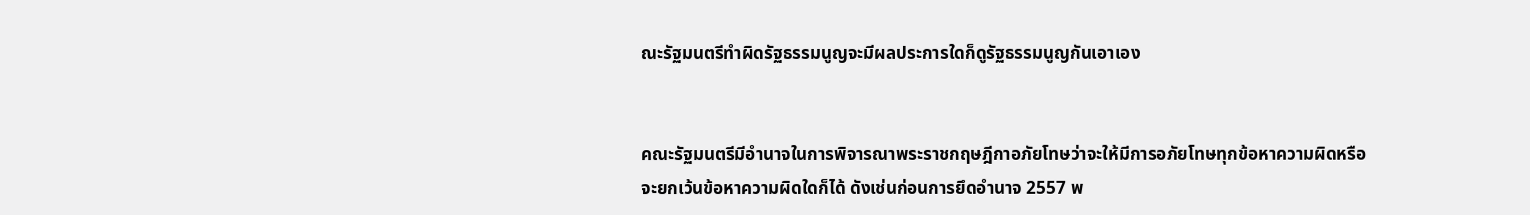ณะรัฐมนตรีทำผิดรัฐธรรมนูญจะมีผลประการใดก็ดูรัฐธรรมนูญกันเอาเอง


คณะรัฐมนตรีมีอำนาจในการพิจารณาพระราชกฤษฎีกาอภัยโทษว่าจะให้มีการอภัยโทษทุกข้อหาความผิดหรือจะยกเว้นข้อหาความผิดใดก็ได้ ดังเช่นก่อนการยึดอำนาจ 2557 พ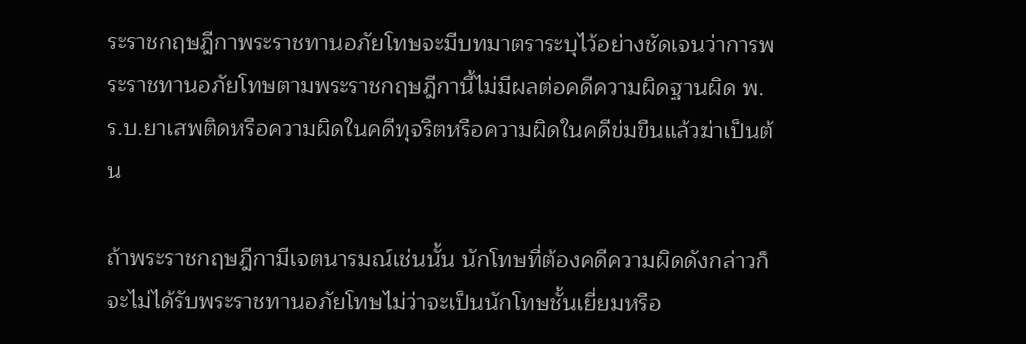ระราชกฤษฎีกาพระราชทานอภัยโทษจะมีบทมาตราระบุไว้อย่างชัดเจนว่าการพระราชทานอภัยโทษตามพระราชกฤษฎีกานี้ไม่มีผลต่อคดีความผิดฐานผิด พ.ร.บ.ยาเสพติดหรือความผิดในคดีทุจริตหรือความผิดในคดีข่มขืนแล้วฆ่าเป็นต้น

ถ้าพระราชกฤษฎีกามีเจตนารมณ์เช่นนั้น นักโทษที่ต้องคดีความผิดดังกล่าวก็จะไม่ได้รับพระราชทานอภัยโทษไม่ว่าจะเป็นนักโทษชั้นเยี่ยมหรือ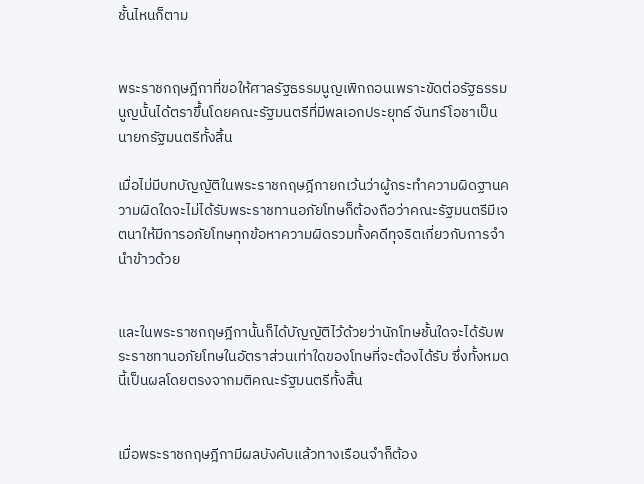ชั้นไหนก็ตาม


พระราชกฤษฎีกาที่ขอให้ศาลรัฐธรรมนูญเพิกถอนเพราะขัดต่อรัฐธรรมนูญนั้นได้ตราขึ้นโดยคณะรัฐมนตรีที่มีพลเอกประยุทธ์ จันทร์โอชาเป็นนายกรัฐมนตรีทั้งสิ้น

เมื่อไม่มีบทบัญญัติในพระราชกฤษฎีกายกเว้นว่าผู้กระทำความผิดฐานความผิดใดจะไม่ได้รับพระราชทานอภัยโทษก็ต้องถือว่าคณะรัฐมนตรีมีเจตนาให้มีการอภัยโทษทุกข้อหาความผิดรวมทั้งคดีทุจริตเกี่ยวกับการจำนำข้าวด้วย


และในพระราชกฤษฎีกานั้นก็ได้บัญญัติไว้ด้วยว่านักโทษชั้นใดจะได้รับพระราชทานอภัยโทษในอัตราส่วนเท่าใดของโทษที่จะต้องได้รับ ซึ่งทั้งหมดนี้เป็นผลโดยตรงจากมติคณะรัฐมนตรีทั้งสิ้น


เมื่อพระราชกฤษฎีกามีผลบังคับแล้วทางเรือนจำก็ต้อง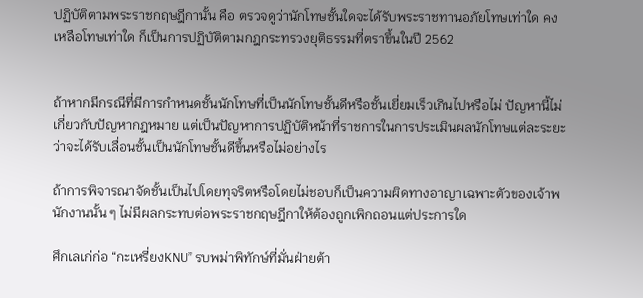ปฏิบัติตามพระราชกฤษฎีกานั้น คือ ตรวจดูว่านักโทษชั้นใดจะได้รับพระราชทานอภัยโทษเท่าใด คงเหลือโทษเท่าใด ก็เป็นการปฏิบัติตามกฎกระทรวงยุติธรรมที่ตราขึ้นในปี 2562


ถ้าหากมีกรณีที่มีการกำหนดชั้นนักโทษที่เป็นนักโทษชั้นดีหรือชั้นเยี่ยมเร็วเกินไปหรือไม่ ปัญหานี้ไม่เกี่ยวกับปัญหากฎหมาย แต่เป็นปัญหาการปฏิบัติหน้าที่ราชการในการประเมินผลนักโทษแต่ละระยะว่าจะได้รับเลื่อนชั้นเป็นนักโทษชั้นดีขึ้นหรือไม่อย่างไร

ถ้าการพิจารณาจัดชั้นเป็นไปโดยทุจริตหรือโดยไม่ชอบก็เป็นความผิดทางอาญาเฉพาะตัวของเจ้าพนักงานนั้น ๆ ไม่มีผลกระทบต่อพระราชกฤษฎีกาให้ต้องถูกเพิกถอนแต่ประการใด

ศึกเลเก่ก่อ “กะเหรี่ยงKNU” รบพม่าพิทักษ์ที่มั่นฝ่ายต้า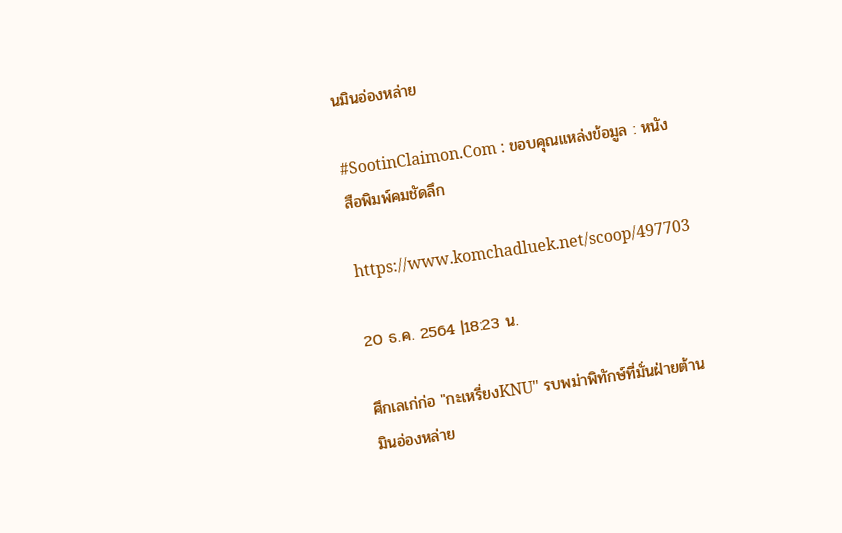นมินอ่องหล่าย

#SootinClaimon.Com : ขอบคุณแหล่งข้อมูล : หนังสือพิมพ์คมชัดลึก

https://www.komchadluek.net/scoop/497703

20 ธ.ค. 2564 |18:23 น.

ศึกเลเก่ก่อ "กะเหรี่ยงKNU" รบพม่าพิทักษ์ที่มั่นฝ่ายต้านมินอ่องหล่าย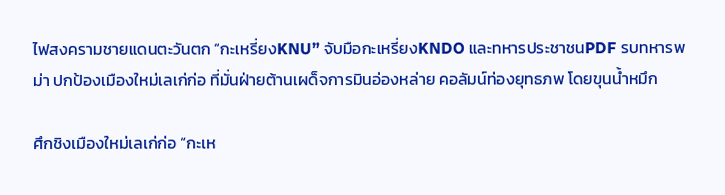ไฟสงครามชายแดนตะวันตก “กะเหรี่ยงKNU” จับมือกะเหรี่ยงKNDO และทหารประชาชนPDF รบทหารพม่า ปกป้องเมืองใหม่เลเก่ก่อ ที่มั่นฝ่ายต้านเผด็จการมินอ่องหล่าย คอลัมน์ท่องยุทธภพ โดยขุนน้ำหมึก

ศึกชิงเมืองใหม่เลเก่ก่อ “กะเห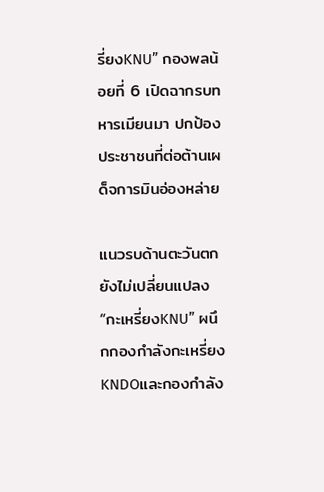รี่ยงKNU” กองพลน้อยที่ 6 เปิดฉากรบทหารเมียนมา ปกป้องประชาชนที่ต่อต้านเผด็จการมินอ่องหล่าย

แนวรบด้านตะวันตกยังไม่เปลี่ยนแปลง “กะเหรี่ยงKNU” ผนึกกองกำลังกะเหรี่ยงKNDOและกองกำลัง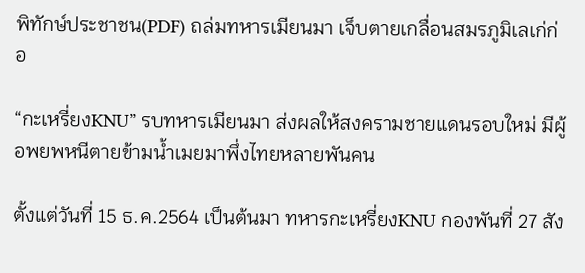พิทักษ์ประชาชน(PDF) ถล่มทหารเมียนมา เจ็บตายเกลื่อนสมรภูมิเลเก่ก่อ

“กะเหรี่ยงKNU” รบทหารเมียนมา ส่งผลให้สงครามชายแดนรอบใหม่ มีผู้อพยพหนีตายข้ามน้ำเมยมาพึ่งไทยหลายพันคน

ตั้งแต่วันที่ 15 ธ.ค.2564 เป็นต้นมา ทหารกะเหรี่ยงKNU กองพันที่ 27 สัง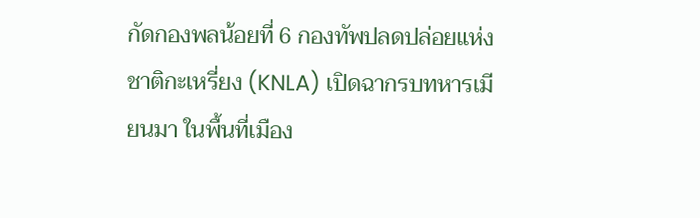กัดกองพลน้อยที่ 6 กองทัพปลดปล่อยแห่งชาติกะเหรี่ยง (KNLA) เปิดฉากรบทหารเมียนมา ในพื้นที่เมือง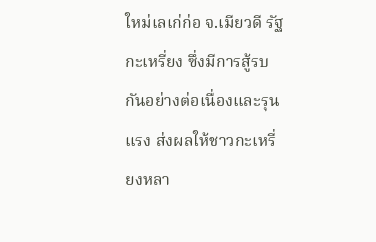ใหม่เลเก่ก่อ จ.เมียวดี รัฐกะเหรี่ยง ซึ่งมีการสู้รบกันอย่างต่อเนื่องและรุนแรง ส่งผลให้ชาวกะเหรี่ยงหลา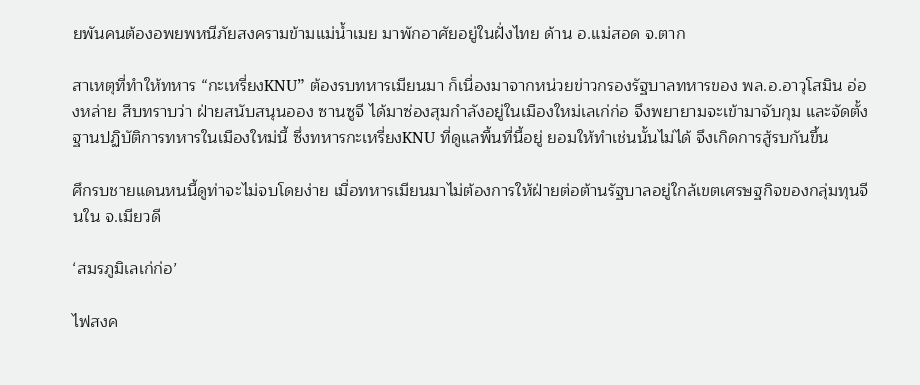ยพันคนต้องอพยพหนีภัยสงครามข้ามแม่น้ำเมย มาพักอาศัยอยู่ในฝั่งไทย ด้าน อ.แม่สอด จ.ตาก

สาเหตุที่ทำให้ทหาร “กะเหรี่ยงKNU” ต้องรบทหารเมียนมา ก็เนื่องมาจากหน่วยข่าวกรองรัฐบาลทหารของ พล.อ.อาวุโสมิน อ่องหล่าย สืบทราบว่า ฝ่ายสนับสนุนออง ซานซูจี ได้มาซ่องสุมกำลังอยู่ในเมืองใหม่เลเก่ก่อ จึงพยายามจะเข้ามาจับกุม และจัดตั้งฐานปฏิบัติการทหารในเมืองใหม่นี้ ซึ่งทหารกะเหรี่ยงKNU ที่ดูแลพื้นที่นี้อยู่ ยอมให้ทำเช่นนั้นไม่ได้ จึงเกิดการสู้รบกันขึ้น

ศึกรบชายแดนหนนี้ดูท่าจะไม่จบโดยง่าย เมื่อทหารเมียนมาไม่ต้องการให้ฝ่ายต่อต้านรัฐบาลอยู่ใกล้เขตเศรษฐกิจของกลุ่มทุนจีนใน จ.เมียวดี

‘สมรภูมิเลเก่ก่อ’

ไฟสงค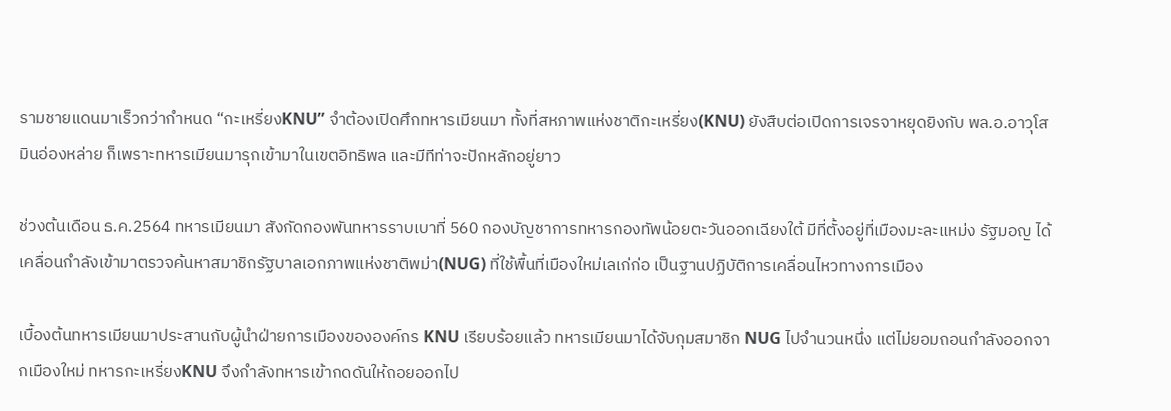รามชายแดนมาเร็วกว่ากำหนด “กะเหรี่ยงKNU” จำต้องเปิดศึกทหารเมียนมา ทั้งที่สหภาพแห่งชาติกะเหรี่ยง(KNU) ยังสืบต่อเปิดการเจรจาหยุดยิงกับ พล.อ.อาวุโส มินอ่องหล่าย ก็เพราะทหารเมียนมารุกเข้ามาในเขตอิทธิพล และมีทีท่าจะปักหลักอยู่ยาว

ช่วงต้นเดือน ธ.ค.2564 ทหารเมียนมา สังกัดกองพันทหารราบเบาที่ 560 กองบัญชาการทหารกองทัพน้อยตะวันออกเฉียงใต้ มีที่ตั้งอยู่ที่เมืองมะละแหม่ง รัฐมอญ ได้เคลื่อนกำลังเข้ามาตรวจค้นหาสมาชิกรัฐบาลเอกภาพแห่งชาติพม่า(NUG) ที่ใช้พื้นที่เมืองใหม่เลเก่ก่อ เป็นฐานปฏิบัติการเคลื่อนไหวทางการเมือง

เบื้องต้นทหารเมียนมาประสานกับผู้นำฝ่ายการเมืองขององค์กร KNU เรียบร้อยแล้ว ทหารเมียนมาได้จับกุมสมาชิก NUG ไปจำนวนหนึ่ง แต่ไม่ยอมถอนกำลังออกจากเมืองใหม่ ทหารกะเหรี่ยงKNU จึงกำลังทหารเข้ากดดันให้ถอยออกไป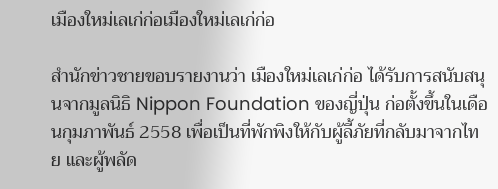เมืองใหม่เลเก่ก่อเมืองใหม่เลเก่ก่อ

สำนักข่าวชายขอบรายงานว่า เมืองใหม่เลเก่ก่อ ได้รับการสนับสนุนจากมูลนิธิ Nippon Foundation ของญี่ปุ่น ก่อตั้งขึ้นในเดือนกุมภาพันธ์ 2558 เพื่อเป็นที่พักพิงให้กับผู้ลี้ภัยที่กลับมาจากไทย และผู้พลัด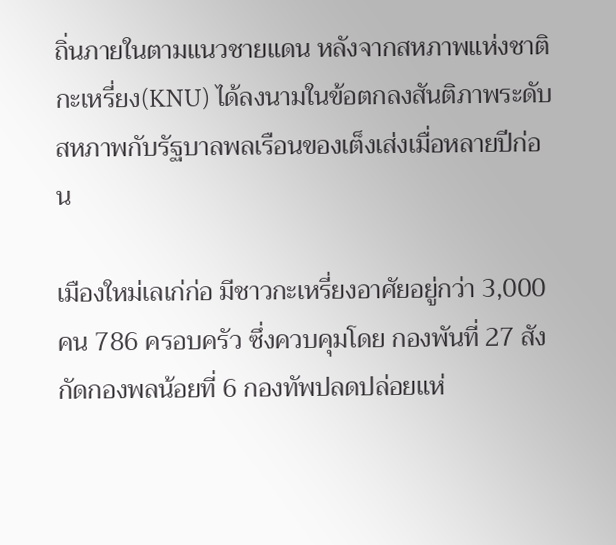ถิ่นภายในตามแนวชายแดน หลังจากสหภาพแห่งชาติกะเหรี่ยง(KNU) ได้ลงนามในข้อตกลงสันติภาพระดับสหภาพกับรัฐบาลพลเรือนของเต็งเส่งเมื่อหลายปีก่อน

เมืองใหม่เลเก่ก่อ มีชาวกะเหรี่ยงอาศัยอยู่กว่า 3,000 คน 786 ครอบครัว ซึ่งควบคุมโดย กองพันที่ 27 สังกัดกองพลน้อยที่ 6 กองทัพปลดปล่อยแห่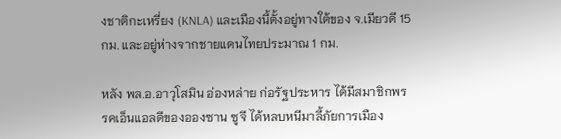งชาติกะเหรี่ยง (KNLA) และเมืองนี้ตั้งอยู่ทางใต้ของ จ.เมียวดี 15 กม. และอยู่ห่างจากชายแดนไทยประมาณ 1 กม.

หลัง พล.อ.อาวุโสมิน อ่องหล่าย ก่อรัฐประหาร ได้มีสมาชิกพรรคเอ็นแอลดีของอองซาน ซูจี ได้หลบหนีมาลี้ภัยการเมือง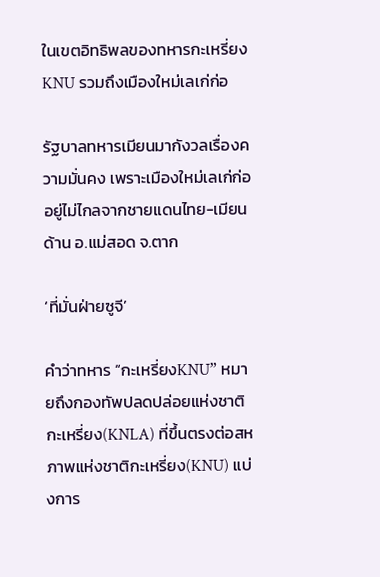ในเขตอิทธิพลของทหารกะเหรี่ยงKNU รวมถึงเมืองใหม่เลเก่ก่อ

รัฐบาลทหารเมียนมากังวลเรื่องความมั่นคง เพราะเมืองใหม่เลเก่ก่ออยู่ไม่ไกลจากชายแดนไทย-เมียน ด้าน อ.แม่สอด จ.ตาก

‘ที่มั่นฝ่ายซูจี’

คำว่าทหาร “กะเหรี่ยงKNU” หมายถึงกองทัพปลดปล่อยแห่งชาติกะเหรี่ยง(KNLA) ที่ขึ้นตรงต่อสหภาพแห่งชาติกะเหรี่ยง(KNU) แบ่งการ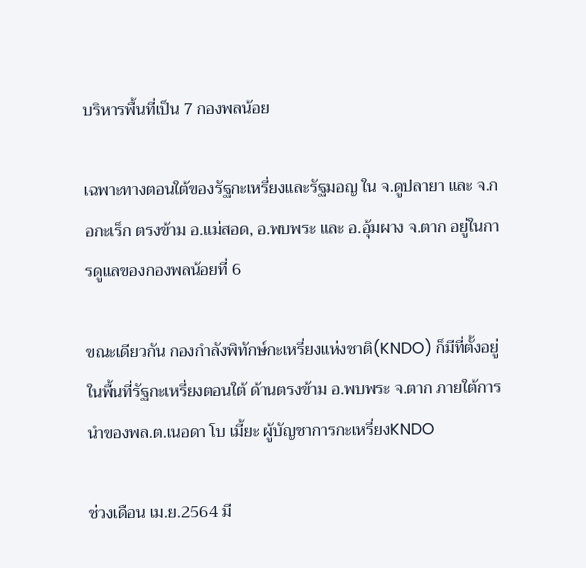บริหารพื้นที่เป็น 7 กองพลน้อย

เฉพาะทางตอนใต้ของรัฐกะเหรี่ยงและรัฐมอญ ใน จ.ดูปลายา และ จ.กอกะเร็ก ตรงข้าม อ.แม่สอด, อ.พบพระ และ อ.อุ้มผาง จ.ตาก อยู่ในการดูแลของกองพลน้อยที่ 6

ขณะเดียวกัน กองกำลังพิทักษ์กะเหรี่ยงแห่งชาติ(KNDO) ก็มีที่ตั้งอยู่ในพื้นที่รัฐกะเหรี่ยงตอนใต้ ด้านตรงข้าม อ.พบพระ จ.ตาก ภายใต้การนำของพล.ต.เนอดา โบ เมี้ยะ ผู้บัญชาการกะเหรี่ยงKNDO

ช่วงเดือน เม.ย.2564 มี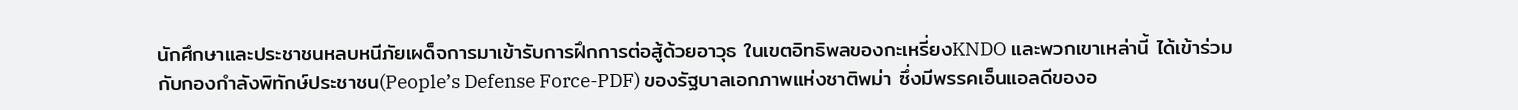นักศึกษาและประชาชนหลบหนีภัยเผด็จการมาเข้ารับการฝึกการต่อสู้ด้วยอาวุธ ในเขตอิทธิพลของกะเหรี่ยงKNDO และพวกเขาเหล่านี้ ได้เข้าร่วมกับกองกำลังพิทักษ์ประชาชน(People’s Defense Force-PDF) ของรัฐบาลเอกภาพแห่งชาติพม่า ซึ่งมีพรรคเอ็นแอลดีของอ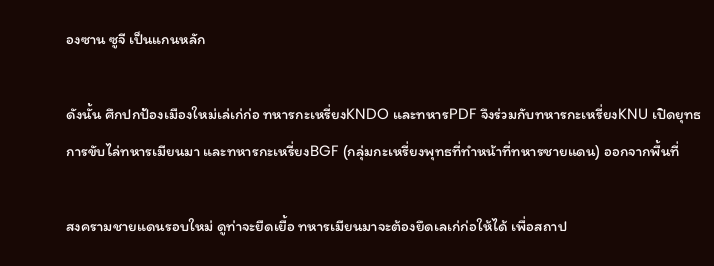องซาน ซูจี เป็นแกนหลัก

ดังนั้น ศึกปกป้องเมืองใหม่เล่เก่ก่อ ทหารกะเหรี่ยงKNDO และทหารPDF จึงร่วมกับทหารกะเหรี่ยงKNU เปิดยุทธการขับไล่ทหารเมียนมา และทหารกะเหรี่ยงBGF (กลุ่มกะเหรี่ยงพุทธที่ทำหน้าที่ทหารชายแดน) ออกจากพื้นที่

สงครามชายแดนรอบใหม่ ดูท่าจะยืดเยื้อ ทหารเมียนมาจะต้องยึดเลเก่ก่อให้ได้ เพื่อสถาป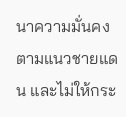นาความมั่นคงตามแนวชายแดน และไม่ให้กระ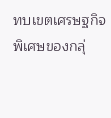ทบเขตเศรษฐกิจพิเศษของกลุ่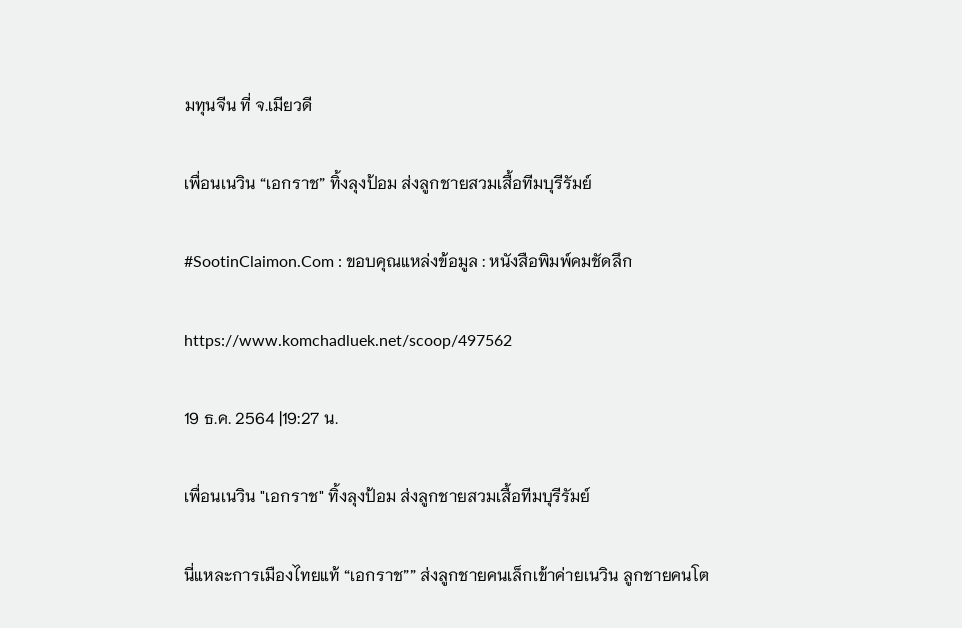มทุนจีน ที่ จ.เมียวดี

เพื่อนเนวิน “เอกราช” ทิ้งลุงป้อม ส่งลูกชายสวมเสื้อทีมบุรีรัมย์

#SootinClaimon.Com : ขอบคุณแหล่งข้อมูล : หนังสือพิมพ์คมชัดลึก

https://www.komchadluek.net/scoop/497562

19 ธ.ค. 2564 |19:27 น.

เพื่อนเนวิน "เอกราช" ทิ้งลุงป้อม ส่งลูกชายสวมเสื้อทีมบุรีรัมย์

นี่แหละการเมืองไทยแท้ “เอกราช”” ส่งลูกชายคนเล็กเข้าค่ายเนวิน ลูกชายคนโต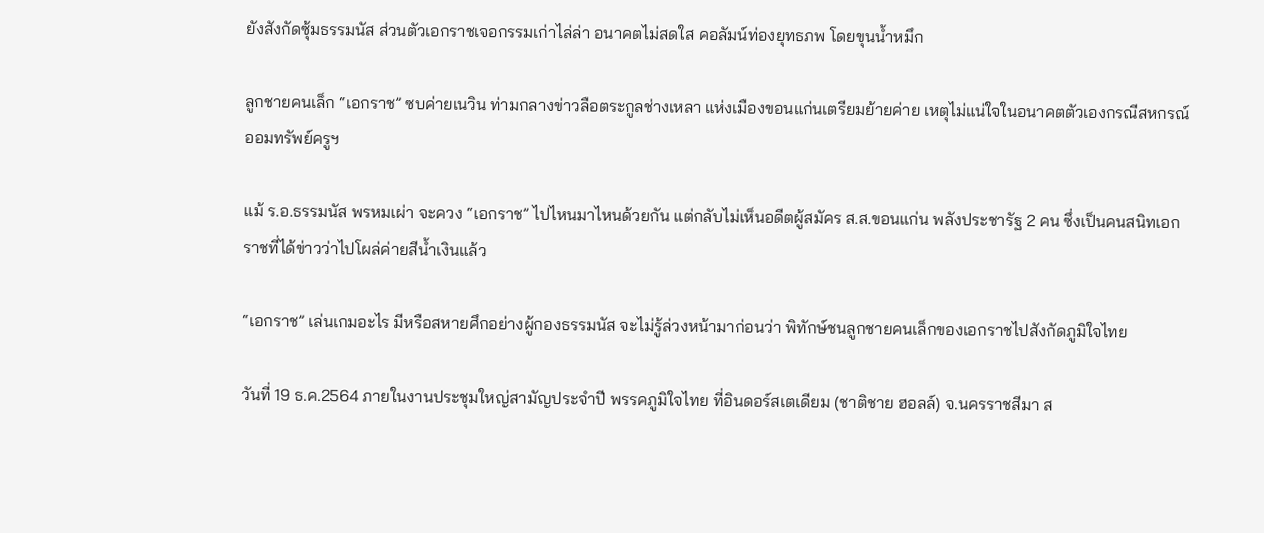ยังสังกัดซุ้มธรรมนัส ส่วนตัวเอกราชเจอกรรมเก่าไล่ล่า อนาคตไม่สดใส คอลัมน์ท่องยุทธภพ โดยขุนน้ำหมึก

ลูกชายคนเล็ก “เอกราช” ซบค่ายเนวิน ท่ามกลางข่าวลือตระกูลช่างเหลา แห่งเมืองขอนแก่นเตรียมย้ายค่าย เหตุไม่แน่ใจในอนาคตตัวเองกรณีสหกรณ์ออมทรัพย์ครูฯ

แม้ ร.อ.ธรรมนัส พรหมเผ่า จะควง “เอกราช” ไปไหนมาไหนด้วยกัน แต่กลับไม่เห็นอดีตผู้สมัคร ส.ส.ขอนแก่น พลังประชารัฐ 2 คน ซึ่งเป็นคนสนิทเอกราชที่ได้ข่าวว่าไปโผล่ค่ายสีน้ำเงินแล้ว

“เอกราช” เล่นเกมอะไร มีหรือสหายศึกอย่างผู้กองธรรมนัส จะไม่รู้ล่วงหน้ามาก่อนว่า พิทักษ์ชนลูกชายคนเล็กของเอกราชไปสังกัดภูมิใจไทย

วันที่ 19 ธ.ค.2564 ภายในงานประชุมใหญ่สามัญประจำปี พรรคภูมิใจไทย ที่อินดอร์สเตเดียม (ชาติชาย ฮอลล์) จ.นครราชสีมา ส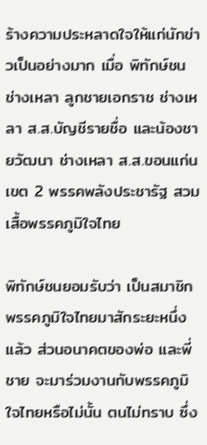ร้างความประหลาดใจให้แก่นักข่าวเป็นอย่างมาก เมื่อ พิทักษ์ชน ช่างเหลา ลูกชายเอกราช ช่างเหลา ส.ส.บัญชีรายชื่อ และน้องชายวัฒนา ช่างเหลา ส.ส.ขอนแก่น เขต 2 พรรคพลังประชารัฐ สวมเสื้อพรรคภูมิใจไทย

พิทักษ์ชนยอมรับว่า เป็นสมาชิกพรรคภูมิใจไทยมาสักระยะหนึ่งแล้ว ส่วนอนาคตของพ่อ และพี่ชาย จะมาร่วมงานกับพรรคภูมิใจไทยหรือไม่นั้น ตนไม่ทราบ ซึ่ง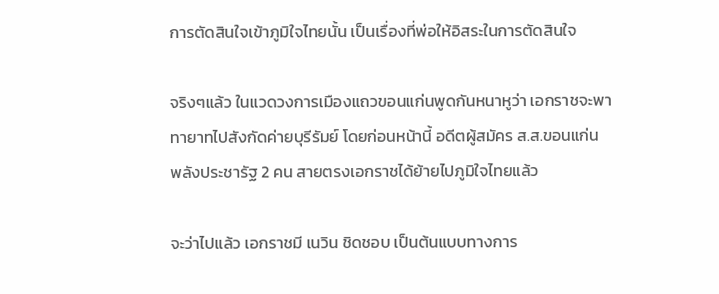การตัดสินใจเข้าภูมิใจไทยนั้น เป็นเรื่องที่พ่อให้อิสระในการตัดสินใจ

จริงๆแล้ว ในแวดวงการเมืองแถวขอนแก่นพูดกันหนาหูว่า เอกราชจะพาทายาทไปสังกัดค่ายบุรีรัมย์ โดยก่อนหน้านี้ อดีตผู้สมัคร ส.ส.ขอนแก่น พลังประชารัฐ 2 คน สายตรงเอกราชได้ย้ายไปภูมิใจไทยแล้ว

จะว่าไปแล้ว เอกราชมี เนวิน ชิดชอบ เป็นต้นแบบทางการ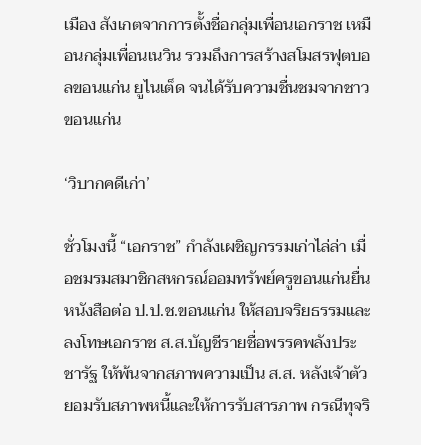เมือง สังเกตจากการตั้งชื่อกลุ่มเพื่อนเอกราช เหมือนกลุ่มเพื่อนเนวิน รวมถึงการสร้างสโมสรฟุตบอลขอนแก่น ยูไนเต็ด จนได้รับความชื่นชมจากชาวขอนแก่น

‘วิบากคดีเก่า’

ชั่วโมงนี้ “เอกราช” กำลังเผชิญกรรมเก่าไล่ล่า เมื่อชมรมสมาชิกสหกรณ์ออมทรัพย์ครูขอนแก่นยื่นหนังสือต่อ ป.ป.ช.ขอนแก่น ให้สอบจริยธรรมและลงโทษเอกราช ส.ส.บัญชีรายชื่อพรรคพลังประชารัฐ ให้พ้นจากสภาพความเป็น ส.ส. หลังเจ้าตัวยอมรับสภาพหนี้และให้การรับสารภาพ กรณีทุจริ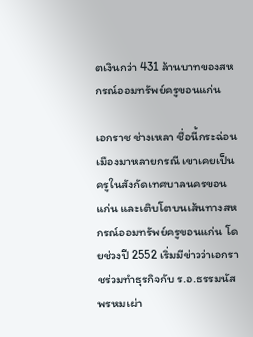ตเงินกว่า 431 ล้านบาทของสหกรณ์ออมทรัพย์ครูขอนแก่น

เอกราช ช่างเหลา ชื่อนี้กระฉ่อนเมืองมาหลายกรณี เขาเคยเป็นครูในสังกัดเทศบาลนครขอนแก่น และเติบโตบนเส้นทางสหกรณ์ออมทรัพย์ครูขอนแก่น โดยช่วงปี 2552 เริ่มมีข่าวว่าเอกราชร่วมทำธุรกิจกับ ร.อ.ธรรมนัส พรหมเผ่า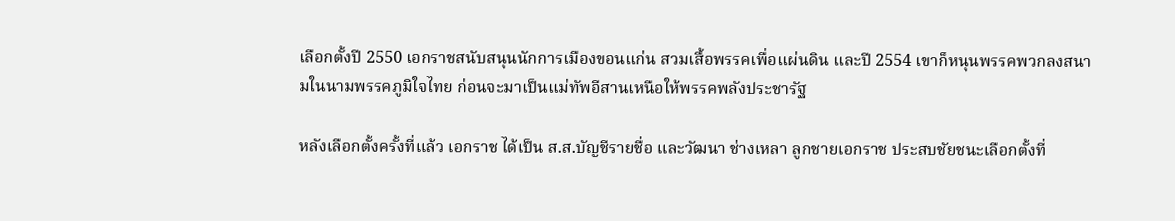เลือกตั้งปี 2550 เอกราชสนับสนุนนักการเมืองขอนแก่น สวมเสื้อพรรคเพื่อแผ่นดิน และปี 2554 เขาก็หนุนพรรคพวกลงสนามในนามพรรคภูมิใจไทย ก่อนจะมาเป็นแม่ทัพอีสานเหนือให้พรรคพลังประชารัฐ

หลังเลือกตั้งครั้งที่แล้ว เอกราช ได้เป็น ส.ส.บัญชีรายชื่อ และวัฒนา ช่างเหลา ลูกชายเอกราช ประสบชัยชนะเลือกตั้งที่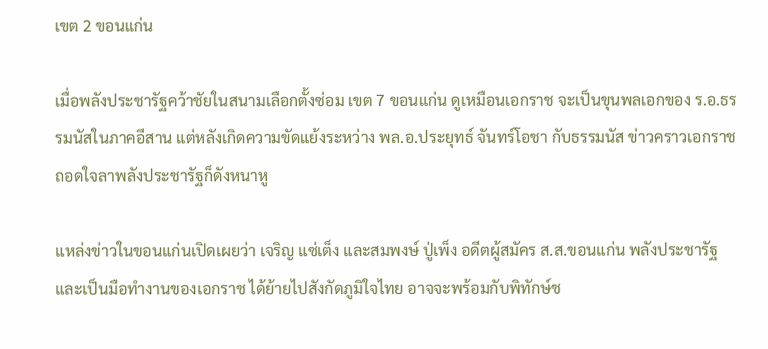เขต 2 ขอนแก่น

เมื่อพลังประชารัฐคว้าชัยในสนามเลือกตั้งซ่อม เขต 7 ขอนแก่น ดูเหมือนเอกราช จะเป็นขุนพลเอกของ ร.อ.ธรรมนัสในภาคอีสาน แต่หลังเกิดความขัดแย้งระหว่าง พล.อ.ประยุทธ์ จันทร์โอชา กับธรรมนัส ข่าวคราวเอกราชถอดใจลาพลังประชารัฐก็ดังหนาหู

แหล่งข่าวในขอนแก่นเปิดเผยว่า เจริญ แซ่เต็ง และสมพงษ์ ปู่เพ็ง อดีตผู้สมัคร ส.ส.ขอนแก่น พลังประชารัฐ และเป็นมือทำงานของเอกราช ได้ย้ายไปสังกัดภูมิใจไทย อาจจะพร้อมกับพิทักษ์ช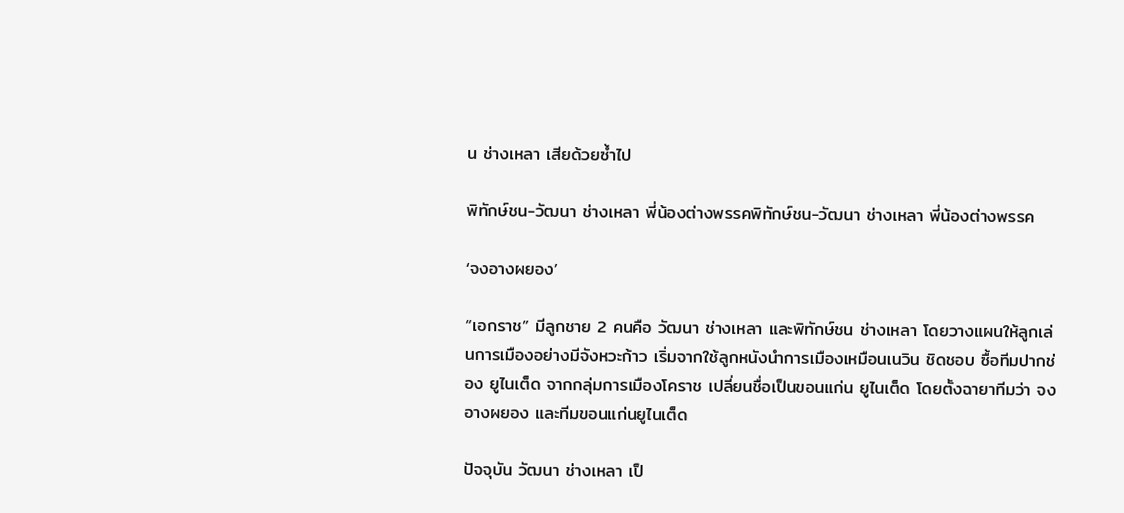น ช่างเหลา เสียด้วยซ้ำไป

พิทักษ์ชน-วัฒนา ช่างเหลา พี่น้องต่างพรรคพิทักษ์ชน-วัฒนา ช่างเหลา พี่น้องต่างพรรค

‘จงอางผยอง’

“เอกราช” มีลูกชาย 2 คนคือ วัฒนา ช่างเหลา และพิทักษ์ชน ช่างเหลา โดยวางแผนให้ลูกเล่นการเมืองอย่างมีจังหวะก้าว เริ่มจากใช้ลูกหนังนำการเมืองเหมือนเนวิน ชิดชอบ ซื้อทีมปากช่อง ยูไนเต็ด จากกลุ่มการเมืองโคราช เปลี่ยนชื่อเป็นขอนแก่น ยูไนเต็ด โดยตั้งฉายาทีมว่า จงอางผยอง และทีมขอนแก่นยูไนเต็ด

ปัจจุบัน วัฒนา ช่างเหลา เป็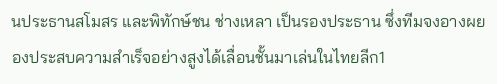นประธานสโมสร และพิทักษ์ชน ช่างเหลา เป็นรองประธาน ซึ่งทีมจงอางผยองประสบความสำเร็จอย่างสูงได้เลื่อนชั้นมาเล่นในไทยลีก1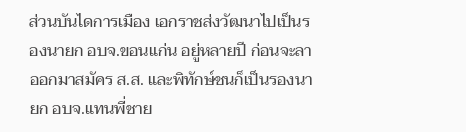ส่วนบันไดการเมือง เอกราชส่งวัฒนาไปเป็นรองนายก อบจ.ขอนแก่น อยู่หลายปี ก่อนจะลาออกมาสมัคร ส.ส. และพิทักษ์ชนก็เป็นรองนายก อบจ.แทนพี่ชาย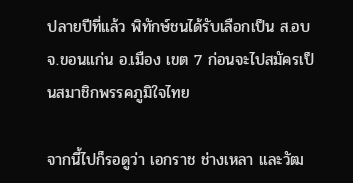ปลายปีที่แล้ว พิทักษ์ชนได้รับเลือกเป็น ส.อบจ.ขอนแก่น อ.เมือง เขต 7 ก่อนจะไปสมัครเป็นสมาชิกพรรคภูมิใจไทย

จากนี้ไปก็รอดูว่า เอกราช ช่างเหลา และวัฒ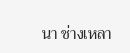นา ช่างเหลา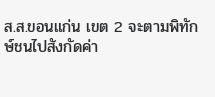ส.ส.ขอนแก่น เขต 2 จะตามพิทักษ์ชนไปสังกัดค่า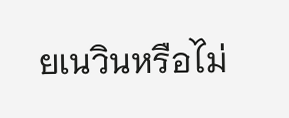ยเนวินหรือไม่